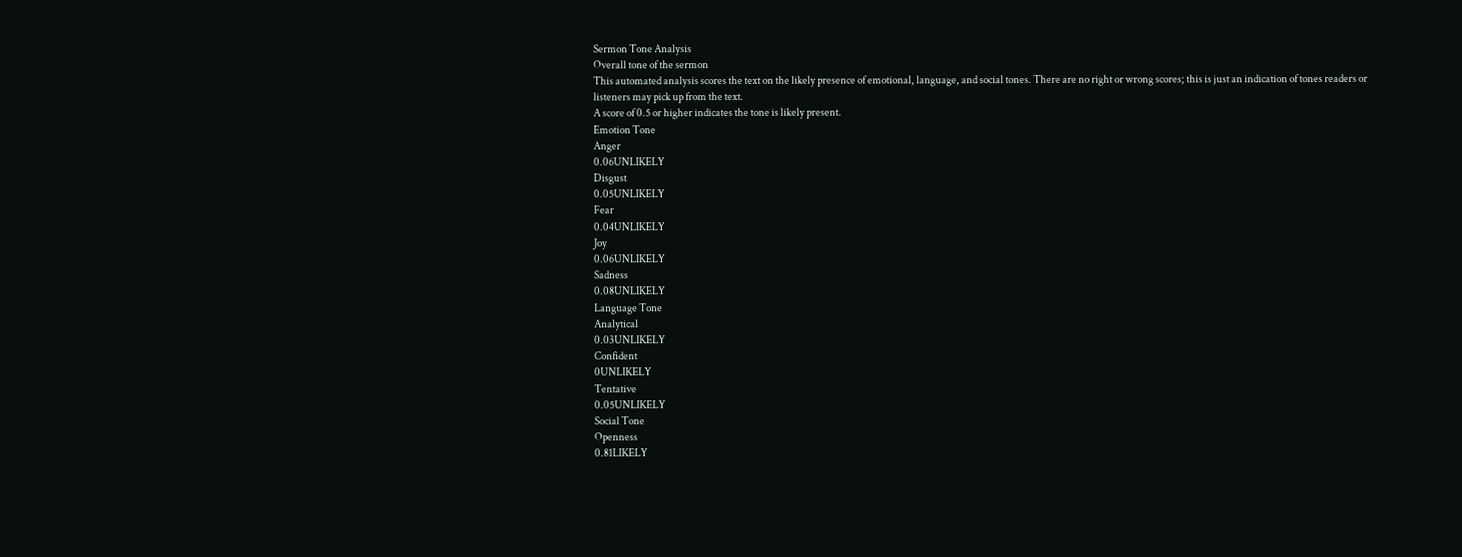Sermon Tone Analysis
Overall tone of the sermon
This automated analysis scores the text on the likely presence of emotional, language, and social tones. There are no right or wrong scores; this is just an indication of tones readers or listeners may pick up from the text.
A score of 0.5 or higher indicates the tone is likely present.
Emotion Tone
Anger
0.06UNLIKELY
Disgust
0.05UNLIKELY
Fear
0.04UNLIKELY
Joy
0.06UNLIKELY
Sadness
0.08UNLIKELY
Language Tone
Analytical
0.03UNLIKELY
Confident
0UNLIKELY
Tentative
0.05UNLIKELY
Social Tone
Openness
0.81LIKELY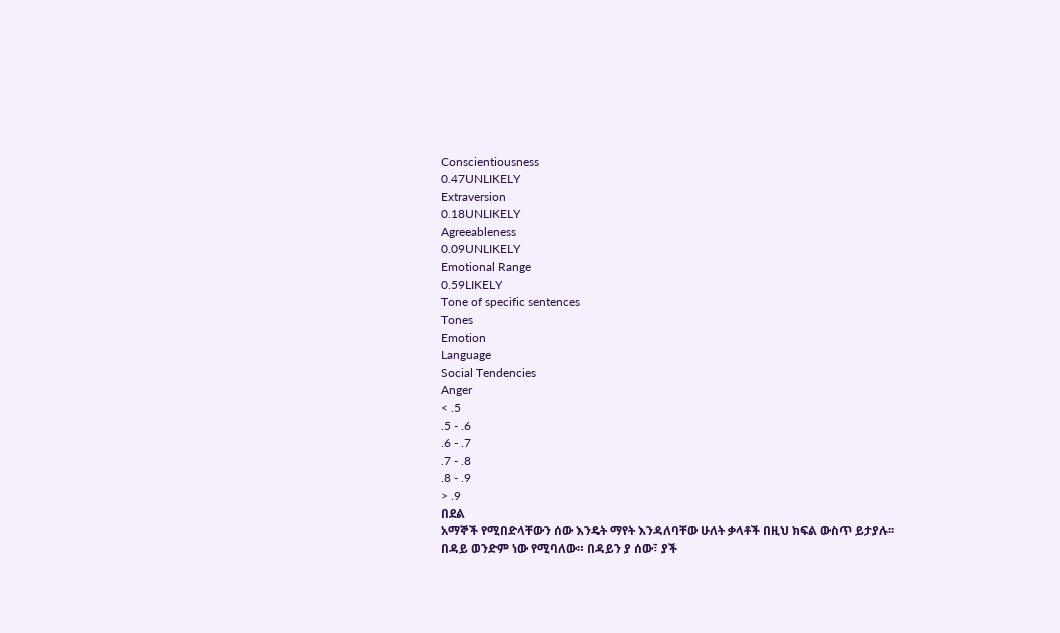Conscientiousness
0.47UNLIKELY
Extraversion
0.18UNLIKELY
Agreeableness
0.09UNLIKELY
Emotional Range
0.59LIKELY
Tone of specific sentences
Tones
Emotion
Language
Social Tendencies
Anger
< .5
.5 - .6
.6 - .7
.7 - .8
.8 - .9
> .9
በደል
አማኞች የሚበድላቸውን ሰው እንዴት ማየት እንዳለባቸው ሁለት ቃላቶች በዚህ ክፍል ውስጥ ይታያሉ፡፡
በዳይ ወንድም ነው የሚባለው። በዳይን ያ ሰው፣ ያች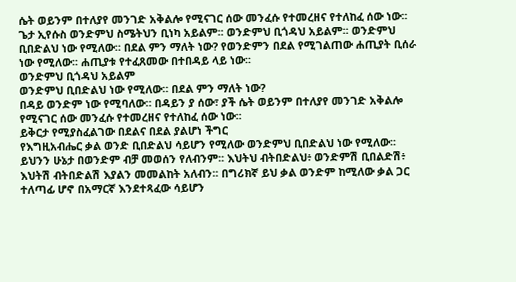ሴት ወይንም በተለያየ መንገድ አቅልሎ የሚናገር ሰው መንፈሱ የተመረዘና የተለከፈ ሰው ነው፡፡
ጌታ ኢየሱስ ወንድምህ ስሜትህን ቢነካ አይልም፡፡ ወንድምህ ቢጎዳህ አይልም፡፡ ወንድምህ ቢበድልህ ነው የሚለው። በደል ምን ማለት ነው? የወንድምን በደል የሚገልጠው ሐጢያት ቢሰራ ነው የሚለው፡፡ ሐጢያቱ የተፈጸመው በተበዳይ ላይ ነው፡፡
ወንድምህ ቢጎዳህ አይልም
ወንድምህ ቢበድልህ ነው የሚለው። በደል ምን ማለት ነው?
በዳይ ወንድም ነው የሚባለው። በዳይን ያ ሰው፣ ያች ሴት ወይንም በተለያየ መንገድ አቅልሎ የሚናገር ሰው መንፈሱ የተመረዘና የተለከፈ ሰው ነው፡፡
ይቅርታ የሚያስፈልገው በደልና በደል ያልሆነ ችግር
የእግዚአብሔር ቃል ወንድ ቢበድልህ ሳይሆን የሚለው ወንድምህ ቢበድልህ ነው የሚለው፡፡ ይህንን ሁኔታ በወንድም ብቻ መወሰን የለብንም፡፡ እህትህ ብትበድልህ፥ ወንድምሽ ቢበልድሽ፥ እህትሽ ብትበድልሽ እያልን መመልከት አለብን፡፡ በግሪክኛ ይህ ቃል ወንድም ከሚለው ቃል ጋር ተለጣፊ ሆኖ በአማርኛ እንደተጻፈው ሳይሆን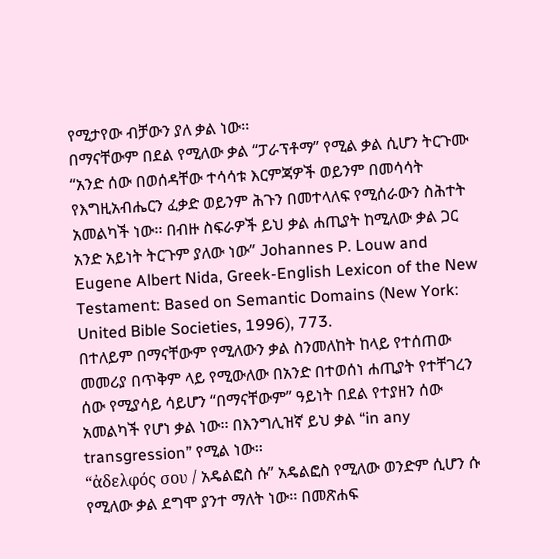የሚታየው ብቻውን ያለ ቃል ነው፡፡
በማናቸውም በደል የሚለው ቃል “ፓራፕቶማ” የሚል ቃል ሲሆን ትርጉሙ “አንድ ሰው በወሰዳቸው ተሳሳቱ እርምጃዎች ወይንም በመሳሳት የእግዚአብሔርን ፈቃድ ወይንም ሕጉን በመተላለፍ የሚሰራውን ስሕተት አመልካች ነው፡፡ በብዙ ስፍራዎች ይህ ቃል ሐጢያት ከሚለው ቃል ጋር አንድ አይነት ትርጉም ያለው ነው” Johannes P. Louw and Eugene Albert Nida, Greek-English Lexicon of the New Testament: Based on Semantic Domains (New York: United Bible Societies, 1996), 773.
በተለይም በማናቸውም የሚለውን ቃል ስንመለከት ከላይ የተሰጠው መመሪያ በጥቅም ላይ የሚውለው በአንድ በተወሰነ ሐጢያት የተቸገረን ሰው የሚያሳይ ሳይሆን “በማናቸውም” ዓይነት በደል የተያዘን ሰው አመልካች የሆነ ቃል ነው፡፡ በእንግሊዝኛ ይህ ቃል “in any transgression” የሚል ነው፡፡
“ἀδελφός σου / አዴልፎስ ሱ” አዴልፎስ የሚለው ወንድም ሲሆን ሱ የሚለው ቃል ደግሞ ያንተ ማለት ነው፡፡ በመጽሐፍ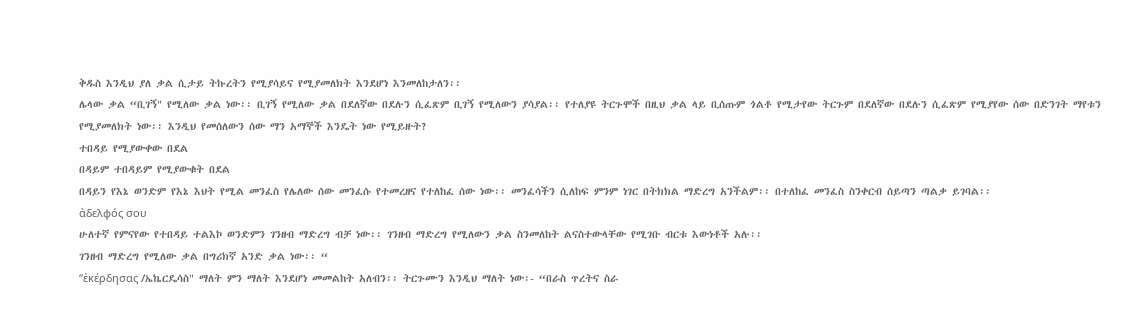ቅዱስ እንዲህ ያለ ቃል ሲታይ ትኩረትን የሚያሳይና የሚያመለክት እንደሆነ እንመለከታለን፡፡
ሌላው ቃል “ቢገኝ" የሚለው ቃል ነው፡፡ ቢገኝ የሚለው ቃል በደለኛው በደሉን ሲፈጽም ቢገኝ የሚለውን ያሳያል፡፡ የተለያዩ ትርጉሞች በዚህ ቃል ላይ ቢሰጡም ጎልቶ የሚታየው ትርጉም በደለኛው በደሉን ሲፈጽም የሚያየው ሰው በድንገት ማየቱን የሚያመለክት ነው፡፡ እንዲህ የመሰለውን ሰው ማን አማኞች እንዴት ነው የሚይዙት?
ተበዳይ የሚያውቀው በደል
በዳይም ተበዳይም የሚያውቁት በደል
በዳይን የእኔ ወንድም የእኔ እህት የሚል መንፈስ የሌለው ሰው መንፈሱ የተመረዘና የተለከፈ ሰው ነው፡፡ መንፈሳችን ሲለከፍ ምንም ነገር በትክክል ማድረግ አንችልም፡፡ በተለከፈ መንፈስ ስንቀርብ ሰይጣን ጣልቃ ይገባል፡፡
ἀδελφός σου
ሁለተኛ የምናየው የተበዳይ ተልእኮ ወንድምን ገንዘብ ማድረግ ብቻ ነው፡፡ ገንዘብ ማድረግ የሚለውን ቃል ስንመለከት ልናስተውላቸው የሚገቡ ብርቱ እውነቶች አሉ፡፡
ገንዘብ ማድረግ የሚለው ቃል በግሪክኛ አንድ ቃል ነው፡፡ “
“ἐκέρδησας /ኤኬርዴሳስ" ማለት ምን ማለት እንደሆነ መመልከት አለብን፡፡ ትርጉሙን እንዲህ ማለት ነው፡- “በራስ ጥረትና ስራ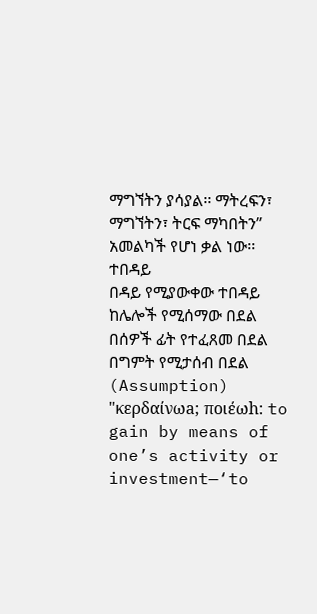ማግኘትን ያሳያል፡፡ ማትረፍን፣ ማግኘትን፣ ትርፍ ማካበትን” አመልካች የሆነ ቃል ነው፡፡
ተበዳይ
በዳይ የሚያውቀው ተበዳይ ከሌሎች የሚሰማው በደል
በሰዎች ፊት የተፈጸመ በደል
በግምት የሚታሰብ በደል (Assumption)
"κερδαίνωa; ποιέωh: to gain by means of one’s activity or investment—‘to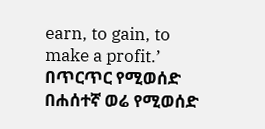earn, to gain, to make a profit.’
በጥርጥር የሚወሰድ
በሐሰተኛ ወሬ የሚወሰድ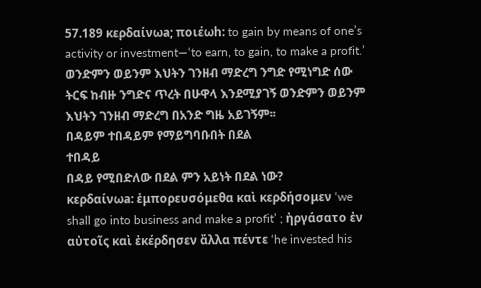57.189 κερδαίνωa; ποιέωh: to gain by means of one’s activity or investment—‘to earn, to gain, to make a profit.’
ወንድምን ወይንም እህትን ገንዘብ ማድረግ ንግድ የሚነግድ ሰው ትርፍ ከብዙ ንግድና ጥረት በሁዋላ እንደሚያገኝ ወንድምን ወይንም እህትን ገንዘብ ማድረግ በአንድ ግዜ አይገኝም፡፡
በዳይም ተበዳይም የማይግባቡበት በደል
ተበዳይ
በዳይ የሚበድለው በደል ምን አይነት በደል ነው?
κερδαίνωa: ἐμπορευσόμεθα καὶ κερδήσομεν ‘we shall go into business and make a profit’ ; ἠργάσατο ἐν αὐτοῖς καὶ ἐκέρδησεν ἄλλα πέντε ‘he invested his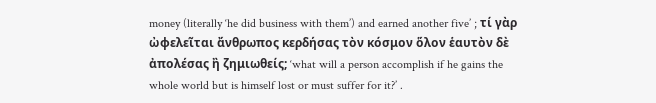money (literally ‘he did business with them’) and earned another five’ ; τί γὰρ ὠφελεῖται ἄνθρωπος κερδήσας τὸν κόσμον ὅλον ἑαυτὸν δὲ ἀπολέσας ἢ ζημιωθείς; ‘what will a person accomplish if he gains the whole world but is himself lost or must suffer for it?’ .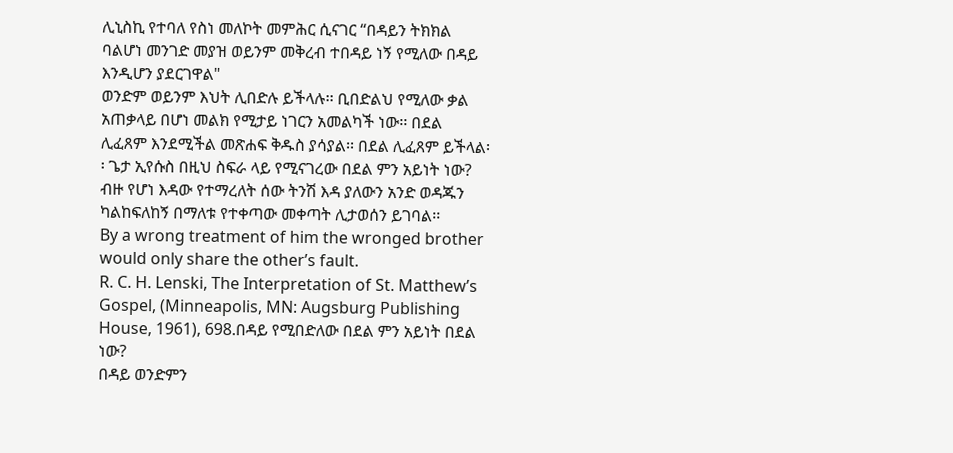ሊኒስኪ የተባለ የስነ መለኮት መምሕር ሲናገር “በዳይን ትክክል ባልሆነ መንገድ መያዝ ወይንም መቅረብ ተበዳይ ነኝ የሚለው በዳይ እንዲሆን ያደርገዋል"
ወንድም ወይንም እህት ሊበድሉ ይችላሉ፡፡ ቢበድልህ የሚለው ቃል አጠቃላይ በሆነ መልክ የሚታይ ነገርን አመልካች ነው፡፡ በደል ሊፈጸም እንደሚችል መጽሐፍ ቅዱስ ያሳያል፡፡ በደል ሊፈጸም ይችላል፡፡ ጌታ ኢየሱስ በዚህ ስፍራ ላይ የሚናገረው በደል ምን አይነት ነው?
ብዙ የሆነ እዳው የተማረለት ሰው ትንሽ እዳ ያለውን አንድ ወዳጁን ካልከፍለከኝ በማለቱ የተቀጣው መቀጣት ሊታወሰን ይገባል፡፡
By a wrong treatment of him the wronged brother would only share the other’s fault.
R. C. H. Lenski, The Interpretation of St. Matthew’s Gospel, (Minneapolis, MN: Augsburg Publishing House, 1961), 698.በዳይ የሚበድለው በደል ምን አይነት በደል ነው?
በዳይ ወንድምን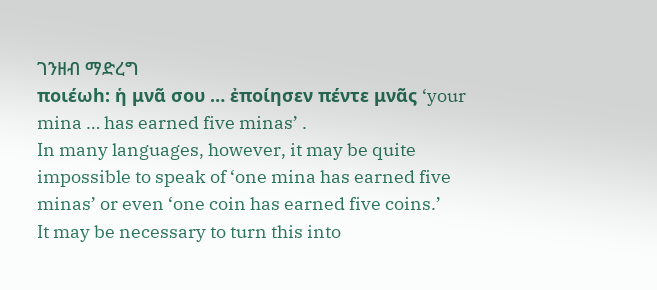ገንዘብ ማድረግ
ποιέωh: ἡ μνᾶ σου … ἐποίησεν πέντε μνᾶς ‘your mina … has earned five minas’ .
In many languages, however, it may be quite impossible to speak of ‘one mina has earned five minas’ or even ‘one coin has earned five coins.’
It may be necessary to turn this into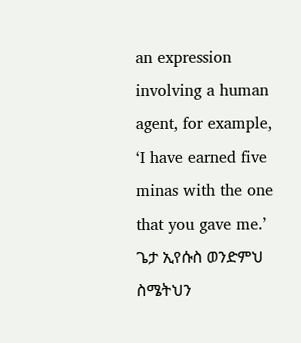an expression involving a human agent, for example, ‘I have earned five minas with the one that you gave me.’
ጌታ ኢየሱስ ወንድምህ ስሜትህን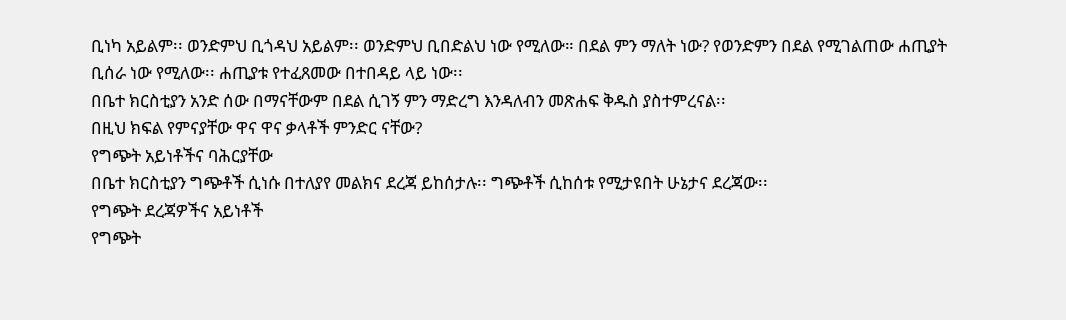ቢነካ አይልም፡፡ ወንድምህ ቢጎዳህ አይልም፡፡ ወንድምህ ቢበድልህ ነው የሚለው። በደል ምን ማለት ነው? የወንድምን በደል የሚገልጠው ሐጢያት ቢሰራ ነው የሚለው፡፡ ሐጢያቱ የተፈጸመው በተበዳይ ላይ ነው፡፡
በቤተ ክርስቲያን አንድ ሰው በማናቸውም በደል ሲገኝ ምን ማድረግ እንዳለብን መጽሐፍ ቅዱስ ያስተምረናል፡፡
በዚህ ክፍል የምናያቸው ዋና ዋና ቃላቶች ምንድር ናቸው?
የግጭት አይነቶችና ባሕርያቸው
በቤተ ክርስቲያን ግጭቶች ሲነሱ በተለያየ መልክና ደረጃ ይከሰታሉ፡፡ ግጭቶች ሲከሰቱ የሚታዩበት ሁኔታና ደረጃው፡፡
የግጭት ደረጃዎችና አይነቶች
የግጭት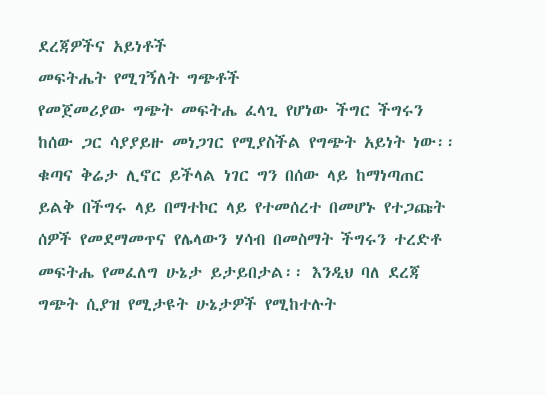ደረጃዎችና አይነቶች
መፍትሔት የሚገኝለት ግጭቶች
የመጀመሪያው ግጭት መፍትሔ ፈላጊ የሆነው ችግር ችግሩን ከሰው ጋር ሳያያይዙ መነጋገር የሚያስችል የግጭት አይነት ነው፡፡ ቁጣና ቅሬታ ሊኖር ይችላል ነገር ግን በሰው ላይ ከማነጣጠር ይልቅ በችግሩ ላይ በማተኮር ላይ የተመሰረተ በመሆኑ የተጋጩት ሰዎች የመደማመጥና የሌላውን ሃሳብ በመስማት ችግሩን ተረድቶ መፍትሔ የመፈለግ ሁኔታ ይታይበታል፡፡ እንዲህ ባለ ደረጃ ግጭት ሲያዝ የሚታዩት ሁኔታዎች የሚከተሉት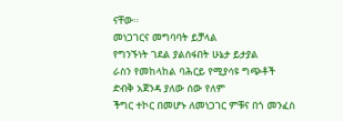ናቸው፡፡
መነጋገርና መግባባት ይቻላል
የግንኙነት ገደል ያልሰፋበት ሁኔታ ይታያል
ራስን የመከላከል ባሕርይ የሚያሳዩ ግጭቶች
ድብቅ አጀንዳ ያለው ሰው የለም
ችግር ተኮር በመሆኑ ለመነጋገር ምቹና በጎ መንፈስ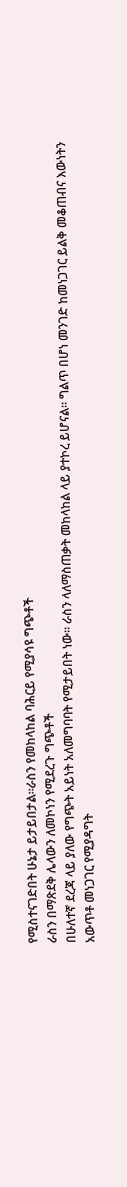የሚስተናገድበት ሁኔታ ይታይበታል፡፡ራስን የመከላከል ባሕርይ የሚያሳዩ ግጭቶች
ራስን በማጽደቅ ሌላውን ለመኮነን የሚደረጉ ግጭቶች
በሁለተኛ ደረጃ ላይ ያለው የግጭት አይነት አለመግባባት የሚታይበት ነው፡፡ ራስን ላለማስጠቃት መከላከል ላይ ያተኮረ ይሆናል፡፡ ግልጥ በሆነ መንገድ ከመነጋገር ይልቅ መቆጠብና እውነትን አውጥቶ መነጋገር የሚያዳግት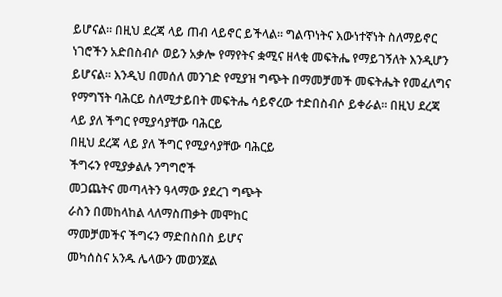ይሆናል፡፡ በዚህ ደረጃ ላይ ጠብ ላይኖር ይችላል፡፡ ግልጥነትና እውነተኛነት ስለማይኖር ነገሮችን አድበስብሶ ወይን አቃሎ የማየትና ቋሚና ዘላቂ መፍትሔ የማይገኝለት እንዲሆን ይሆናል፡፡ እንዲህ በመሰለ መንገድ የሚያዝ ግጭት በማመቻመች መፍትሔት የመፈለግና የማግኘት ባሕርይ ስለሚታይበት መፍትሔ ሳይኖረው ተድበስብሶ ይቀራል፡፡ በዚህ ደረጃ ላይ ያለ ችግር የሚያሳያቸው ባሕርይ
በዚህ ደረጃ ላይ ያለ ችግር የሚያሳያቸው ባሕርይ
ችግሩን የሚያቃልሉ ንግግሮች
መጋጨትና መጣላትን ዓላማው ያደረገ ግጭት
ራስን በመከላከል ላለማስጠቃት መሞከር
ማመቻመችና ችግሩን ማድበስበስ ይሆና
መካሰስና አንዱ ሌላውን መወንጀል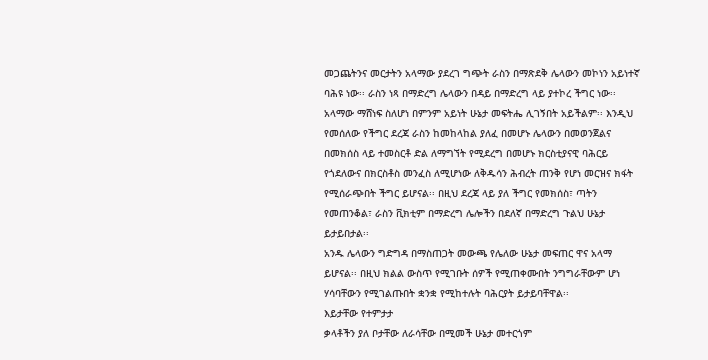መጋጨትንና መርታትን አላማው ያደረገ ግጭት ራስን በማጽደቅ ሌላውን መኮነን አይነተኛ ባሕዩ ነው፡፡ ራስን ነጻ በማድረግ ሌላውን በዳይ በማድረግ ላይ ያተኮረ ችግር ነው፡፡ አላማው ማሸነፍ ስለሆነ በምንም አይነት ሁኔታ መፍትሔ ሊገኝበት አይችልም፡፡ እንዲህ የመሰለው የችግር ደረጃ ራስን ከመከላከል ያለፈ በመሆኑ ሌላውን በመወንጀልና በመክሰስ ላይ ተመስርቶ ድል ለማግኘት የሚደረግ በመሆኑ ክርስቲያናዊ ባሕርይ የጎደለውና በክርስቶስ መንፈስ ለሚሆነው ለቅዱሳን ሕብረት ጠንቅ የሆነ መርዝና ክፋት የሚሰራጭበት ችግር ይሆናል፡፡ በዚህ ደረጃ ላይ ያለ ችግር የመክሰስ፣ ጣትን የመጠንቆል፣ ራስን ቪክቲም በማድረግ ሌሎችን በደለኛ በማድረግ ጉልህ ሁኔታ ይታይበታል፡፡
አንዱ ሌላውን ግድግዳ በማስጠጋት መውጫ የሌለው ሁኔታ መፍጠር ዋና አላማ ይሆናል፡፡ በዚህ ክልል ውስጥ የሚገቡት ሰዎች የሚጠቀሙበት ንግግራቸውም ሆነ ሃሳባቸውን የሚገልጡበት ቋንቋ የሚከተሉት ባሕርያት ይታይባቸዋል፡፡
እይታቸው የተምታታ
ቃላቶችን ያለ ቦታቸው ለራሳቸው በሚመች ሁኔታ መተርጎም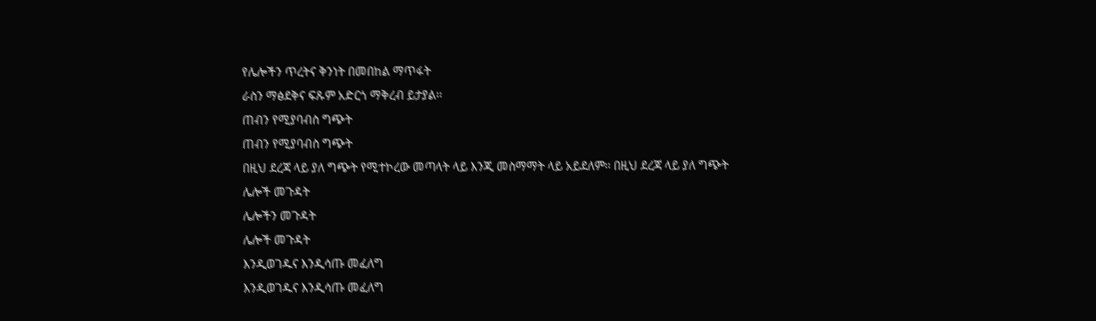የሌሎችን ጥረትና ቅንነት በመበከል ማጥፋት
ራስን ማፅደቅና ፍጹም አድርጎ ማቅረብ ይታያል፡፡
ጠብን የሚያባብስ ግጭት
ጠብን የሚያባብስ ግጭት
በዚህ ደረጃ ላይ ያለ ግጭት የሚተኮረው መጣላት ላይ እንጂ መስማማት ላይ አይደለም፡፡ በዚህ ደረጃ ላይ ያለ ግጭት
ሌሎች መጉዳት
ሌሎችን መጉዳት
ሌሎች መጉዳት
እንዲወገዱና እንዲሳጡ መፈለግ
እንዲወገዱና እንዲሳጡ መፈለግ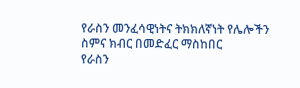የራስን መንፈሳዊነትና ትክክለኛነት የሌሎችን ስምና ክብር በመድፈር ማስከበር
የራስን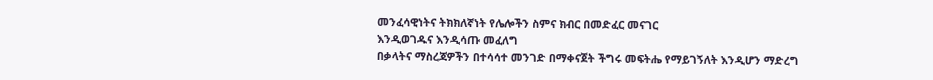መንፈሳዊነትና ትክክለኛነት የሌሎችን ስምና ክብር በመድፈር መናገር
እንዲወገዱና እንዲሳጡ መፈለግ
በቃላትና ማስረጃዎችን በተሳሳተ መንገድ በማቀናጀት ችግሩ መፍትሔ የማይገኝለት እንዲሆን ማድረግ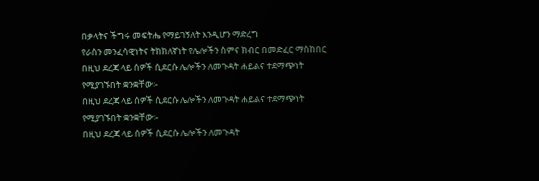በቃላትና ችግሩ መፍትሔ የማይገኝለት እንዲሆን ማድረግ
የራስን መንፈሳዊነትና ትክክለኛነት የሌሎችን ስምና ክብር በመድፈር ማስከበር
በዚህ ደረጃ ላይ ሰዎች ሲደርሱ ሌሎችን ለመጉዳት ሐይልና ተደማጭነት የሚያገኙበት ቋንቋቸው፡-
በዚህ ደረጃ ላይ ሰዎች ሲደርሱ ሌሎችን ለመጉዳት ሐይልና ተደማጭነት የሚያገኙበት ቋንቋቸው፡-
በዚህ ደረጃ ላይ ሰዎች ሲደርሱ ሌሎችን ለመጉዳት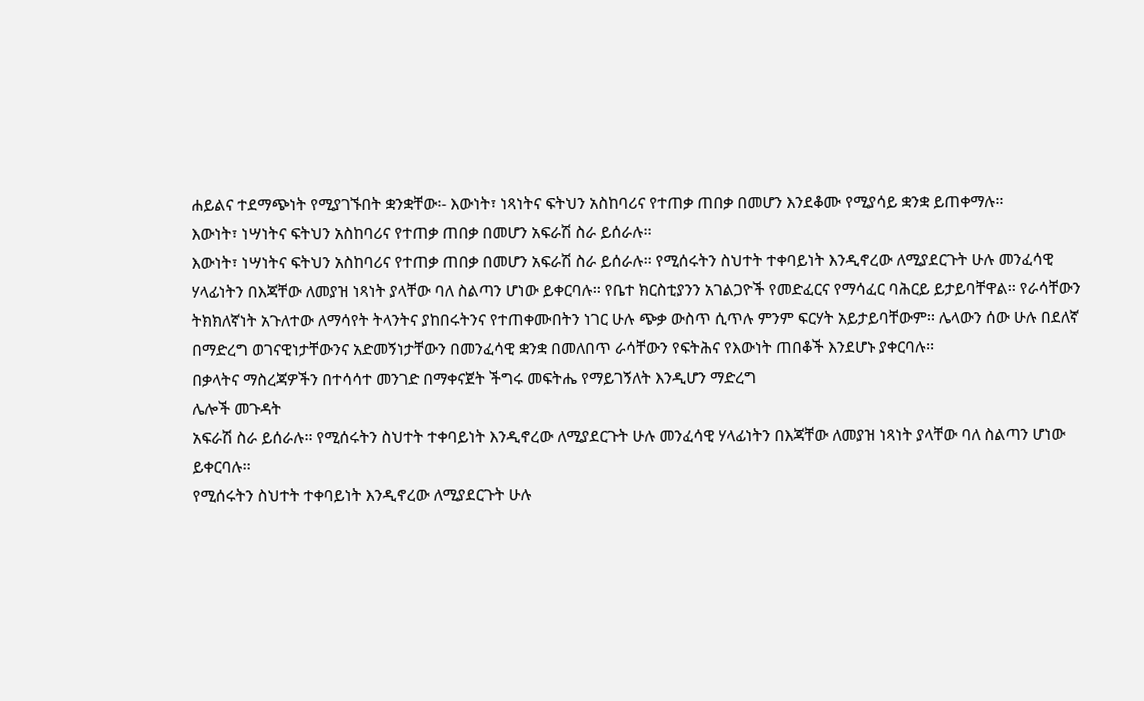ሐይልና ተደማጭነት የሚያገኙበት ቋንቋቸው፡- እውነት፣ ነጻነትና ፍትህን አስከባሪና የተጠቃ ጠበቃ በመሆን እንደቆሙ የሚያሳይ ቋንቋ ይጠቀማሉ፡፡
እውነት፣ ነሣነትና ፍትህን አስከባሪና የተጠቃ ጠበቃ በመሆን አፍራሽ ስራ ይሰራሉ፡፡
እውነት፣ ነሣነትና ፍትህን አስከባሪና የተጠቃ ጠበቃ በመሆን አፍራሽ ስራ ይሰራሉ፡፡ የሚሰሩትን ስህተት ተቀባይነት እንዲኖረው ለሚያደርጉት ሁሉ መንፈሳዊ ሃላፊነትን በእጃቸው ለመያዝ ነጻነት ያላቸው ባለ ስልጣን ሆነው ይቀርባሉ፡፡ የቤተ ክርስቲያንን አገልጋዮች የመድፈርና የማሳፈር ባሕርይ ይታይባቸዋል፡፡ የራሳቸውን ትክክለኛነት አጉለተው ለማሳየት ትላንትና ያከበሩትንና የተጠቀሙበትን ነገር ሁሉ ጭቃ ውስጥ ሲጥሉ ምንም ፍርሃት አይታይባቸውም፡፡ ሌላውን ሰው ሁሉ በደለኛ በማድረግ ወገናዊነታቸውንና አድመኝነታቸውን በመንፈሳዊ ቋንቋ በመለበጥ ራሳቸውን የፍትሕና የእውነት ጠበቆች እንደሆኑ ያቀርባሉ፡፡
በቃላትና ማስረጃዎችን በተሳሳተ መንገድ በማቀናጀት ችግሩ መፍትሔ የማይገኝለት እንዲሆን ማድረግ
ሌሎች መጉዳት
አፍራሽ ስራ ይሰራሉ፡፡ የሚሰሩትን ስህተት ተቀባይነት እንዲኖረው ለሚያደርጉት ሁሉ መንፈሳዊ ሃላፊነትን በእጃቸው ለመያዝ ነጻነት ያላቸው ባለ ስልጣን ሆነው ይቀርባሉ፡፡
የሚሰሩትን ስህተት ተቀባይነት እንዲኖረው ለሚያደርጉት ሁሉ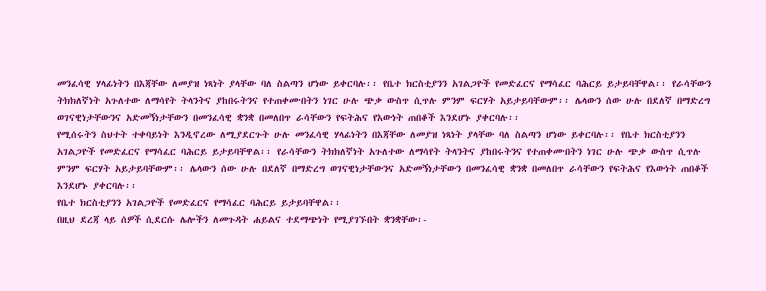መንፈሳዊ ሃላፊነትን በእጃቸው ለመያዝ ነጻነት ያላቸው ባለ ስልጣን ሆነው ይቀርባሉ፡፡ የቤተ ክርስቲያንን አገልጋዮች የመድፈርና የማሳፈር ባሕርይ ይታይባቸዋል፡፡ የራሳቸውን ትክክለኛነት አጉለተው ለማሳየት ትላንትና ያከበሩትንና የተጠቀሙበትን ነገር ሁሉ ጭቃ ውስጥ ሲጥሉ ምንም ፍርሃት አይታይባቸውም፡፡ ሌላውን ሰው ሁሉ በደለኛ በማድረግ ወገናዊነታቸውንና አድመኝነታቸውን በመንፈሳዊ ቋንቋ በመለበጥ ራሳቸውን የፍትሕና የእውነት ጠበቆች እንደሆኑ ያቀርባሉ፡፡
የሚሰሩትን ስህተት ተቀባይነት እንዲኖረው ለሚያደርጉት ሁሉ መንፈሳዊ ሃላፊነትን በእጃቸው ለመያዝ ነጻነት ያላቸው ባለ ስልጣን ሆነው ይቀርባሉ፡፡ የቤተ ክርስቲያንን አገልጋዮች የመድፈርና የማሳፈር ባሕርይ ይታይባቸዋል፡፡ የራሳቸውን ትክክለኛነት አጉለተው ለማሳየት ትላንትና ያከበሩትንና የተጠቀሙበትን ነገር ሁሉ ጭቃ ውስጥ ሲጥሉ ምንም ፍርሃት አይታይባቸውም፡፡ ሌላውን ሰው ሁሉ በደለኛ በማድረግ ወገናዊነታቸውንና አድመኝነታቸውን በመንፈሳዊ ቋንቋ በመለበጥ ራሳቸውን የፍትሕና የእውነት ጠበቆች እንደሆኑ ያቀርባሉ፡፡
የቤተ ክርስቲያንን አገልጋዮች የመድፈርና የማሳፈር ባሕርይ ይታይባቸዋል፡፡
በዚህ ደረጃ ላይ ሰዎች ሲደርሱ ሌሎችን ለመጉዳት ሐይልና ተደማጭነት የሚያገኙበት ቋንቋቸው፡-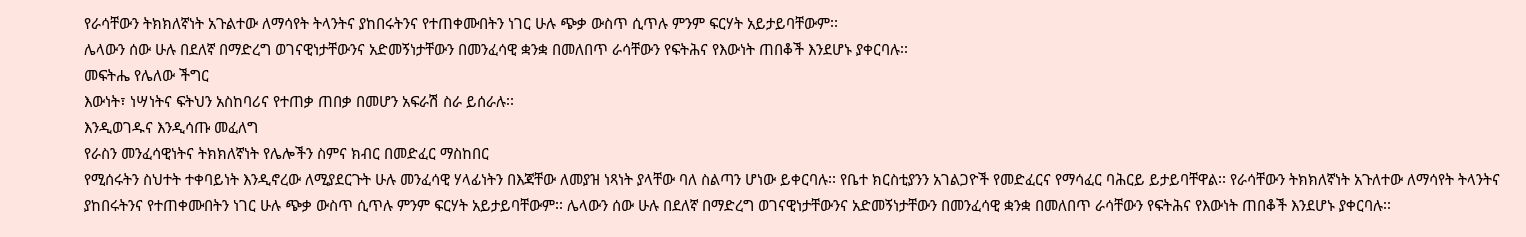የራሳቸውን ትክክለኛነት አጉልተው ለማሳየት ትላንትና ያከበሩትንና የተጠቀሙበትን ነገር ሁሉ ጭቃ ውስጥ ሲጥሉ ምንም ፍርሃት አይታይባቸውም፡፡
ሌላውን ሰው ሁሉ በደለኛ በማድረግ ወገናዊነታቸውንና አድመኝነታቸውን በመንፈሳዊ ቋንቋ በመለበጥ ራሳቸውን የፍትሕና የእውነት ጠበቆች እንደሆኑ ያቀርባሉ፡፡
መፍትሔ የሌለው ችግር
እውነት፣ ነሣነትና ፍትህን አስከባሪና የተጠቃ ጠበቃ በመሆን አፍራሽ ስራ ይሰራሉ፡፡
እንዲወገዱና እንዲሳጡ መፈለግ
የራስን መንፈሳዊነትና ትክክለኛነት የሌሎችን ስምና ክብር በመድፈር ማስከበር
የሚሰሩትን ስህተት ተቀባይነት እንዲኖረው ለሚያደርጉት ሁሉ መንፈሳዊ ሃላፊነትን በእጃቸው ለመያዝ ነጻነት ያላቸው ባለ ስልጣን ሆነው ይቀርባሉ፡፡ የቤተ ክርስቲያንን አገልጋዮች የመድፈርና የማሳፈር ባሕርይ ይታይባቸዋል፡፡ የራሳቸውን ትክክለኛነት አጉለተው ለማሳየት ትላንትና ያከበሩትንና የተጠቀሙበትን ነገር ሁሉ ጭቃ ውስጥ ሲጥሉ ምንም ፍርሃት አይታይባቸውም፡፡ ሌላውን ሰው ሁሉ በደለኛ በማድረግ ወገናዊነታቸውንና አድመኝነታቸውን በመንፈሳዊ ቋንቋ በመለበጥ ራሳቸውን የፍትሕና የእውነት ጠበቆች እንደሆኑ ያቀርባሉ፡፡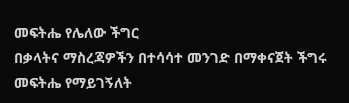መፍትሔ የሌለው ችግር
በቃላትና ማስረጃዎችን በተሳሳተ መንገድ በማቀናጀት ችግሩ መፍትሔ የማይገኝለት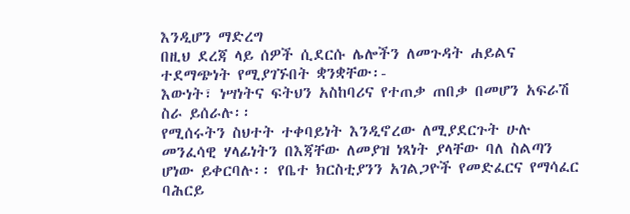እንዲሆን ማድረግ
በዚህ ደረጃ ላይ ሰዎች ሲደርሱ ሌሎችን ለመጉዳት ሐይልና ተደማጭነት የሚያገኙበት ቋንቋቸው፡-
እውነት፣ ነሣነትና ፍትህን አስከባሪና የተጠቃ ጠበቃ በመሆን አፍራሽ ስራ ይሰራሉ፡፡
የሚሰሩትን ስህተት ተቀባይነት እንዲኖረው ለሚያደርጉት ሁሉ መንፈሳዊ ሃላፊነትን በእጃቸው ለመያዝ ነጻነት ያላቸው ባለ ስልጣን ሆነው ይቀርባሉ፡፡ የቤተ ክርስቲያንን አገልጋዮች የመድፈርና የማሳፈር ባሕርይ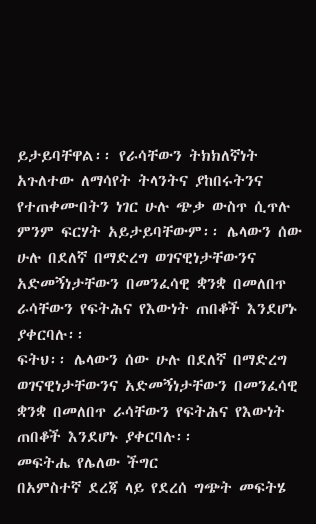ይታይባቸዋል፡፡ የራሳቸውን ትክክለኛነት አጉለተው ለማሳየት ትላንትና ያከበሩትንና የተጠቀሙበትን ነገር ሁሉ ጭቃ ውስጥ ሲጥሉ ምንም ፍርሃት አይታይባቸውም፡፡ ሌላውን ሰው ሁሉ በደለኛ በማድረግ ወገናዊነታቸውንና አድመኝነታቸውን በመንፈሳዊ ቋንቋ በመለበጥ ራሳቸውን የፍትሕና የእውነት ጠበቆች እንደሆኑ ያቀርባሉ፡፡
ፍትህ፡፡ ሌላውን ሰው ሁሉ በደለኛ በማድረግ ወገናዊነታቸውንና አድመኝነታቸውን በመንፈሳዊ ቋንቋ በመለበጥ ራሳቸውን የፍትሕና የእውነት ጠበቆች እንደሆኑ ያቀርባሉ፡፡
መፍትሔ የሌለው ችግር
በአምስተኛ ደረጃ ላይ የደረሰ ግጭት መፍትሄ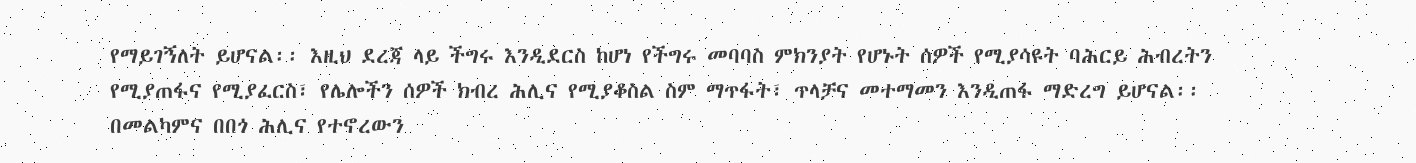የማይገኝለት ይሆናል፡፡ እዚህ ደረጃ ላይ ችግሩ እንዲደርስ ከሆነ የችግሩ መባባስ ምክንያት የሆኑት ሰዎች የሚያሳዩት ባሕርይ ሕብረትን የሚያጠፋና የሚያፈርስ፣ የሌሎችን ሰዎች ክብረ ሕሊና የሚያቆስል ስም ማጥፋት፣ ጥላቻና መተማመን እንዲጠፋ ማድረግ ይሆናል፡፡ በመልካምና በበጎ ሕሊና የተኖረውን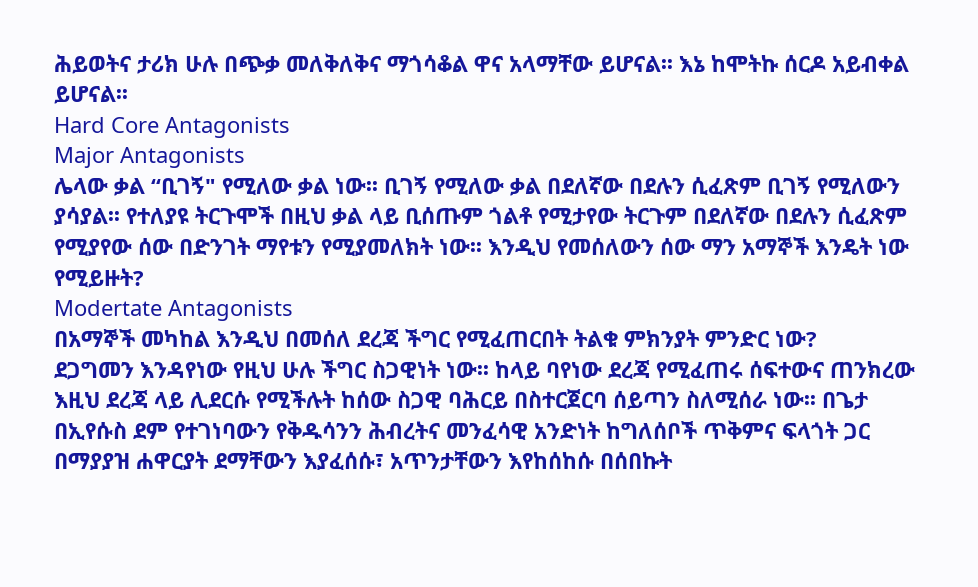ሕይወትና ታሪክ ሁሉ በጭቃ መለቅለቅና ማጎሳቆል ዋና አላማቸው ይሆናል፡፡ እኔ ከሞትኩ ሰርዶ አይብቀል ይሆናል፡፡
Hard Core Antagonists
Major Antagonists
ሌላው ቃል “ቢገኝ" የሚለው ቃል ነው፡፡ ቢገኝ የሚለው ቃል በደለኛው በደሉን ሲፈጽም ቢገኝ የሚለውን ያሳያል፡፡ የተለያዩ ትርጉሞች በዚህ ቃል ላይ ቢሰጡም ጎልቶ የሚታየው ትርጉም በደለኛው በደሉን ሲፈጽም የሚያየው ሰው በድንገት ማየቱን የሚያመለክት ነው፡፡ እንዲህ የመሰለውን ሰው ማን አማኞች እንዴት ነው የሚይዙት?
Modertate Antagonists
በአማኞች መካከል እንዲህ በመሰለ ደረጃ ችግር የሚፈጠርበት ትልቁ ምክንያት ምንድር ነው?
ደጋግመን እንዳየነው የዚህ ሁሉ ችግር ስጋዊነት ነው፡፡ ከላይ ባየነው ደረጃ የሚፈጠሩ ሰፍተውና ጠንክረው እዚህ ደረጃ ላይ ሊደርሱ የሚችሉት ከሰው ስጋዊ ባሕርይ በስተርጀርባ ሰይጣን ስለሚሰራ ነው፡፡ በጌታ በኢየሱስ ደም የተገነባውን የቅዱሳንን ሕብረትና መንፈሳዊ አንድነት ከግለሰቦች ጥቅምና ፍላጎት ጋር በማያያዝ ሐዋርያት ደማቸውን እያፈሰሱ፣ አጥንታቸውን እየከሰከሱ በሰበኩት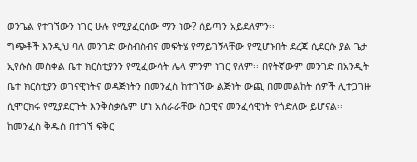ወንጌል የተገኘውን ነገር ሁሉ የሚያፈርሰው ማን ነው? ሰይጣን አይደለምን፡፡
ግጭቶች እንዲህ ባለ መንገድ ውስብስብና መፍትሄ የማይገኝላቸው የሚሆኑበት ደረጃ ሲደርሱ ያል ጌታ ኢየሱስ መስቀል ቤተ ክርስቲያንን የሚፈውሳት ሌላ ምንም ነገር የለም፡፡ በየትኛውም መንገድ በአንዲት ቤተ ክርስቲያን ወገናዊነትና ወዳጅነትን በመንፈስ ከተገኘው ልጅነት ውጪ በመመልከት ሰዎች ሊተጋገዙ ሲሞርክሩ የሚያደርጉት እንቅስቃሴም ሆነ አሰራራቸው ስጋዊና መንፈሳዊነት የጎድለው ይሆናል፡፡ ከመንፈስ ቅዱስ በተገኘ ፍቅር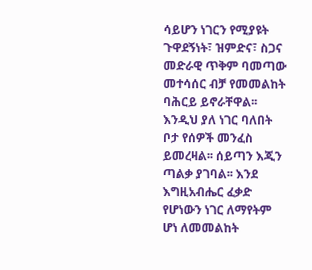ሳይሆን ነገርን የሚያዩት ጉዋደኝነት፣ ዝምድና፣ ስጋና መድራዊ ጥቅም ባመጣው መተሳሰር ብቻ የመመልከት ባሕርይ ይኖራቸዋል፡፡ እንዲህ ያለ ነገር ባለበት ቦታ የሰዎች መንፈስ ይመረዛል፡፡ ሰይጣን እጂን ጣልቃ ያገባል፡፡ እንደ እግዚአብሔር ፈቃድ የሆነውን ነገር ለማየትም ሆነ ለመመልከት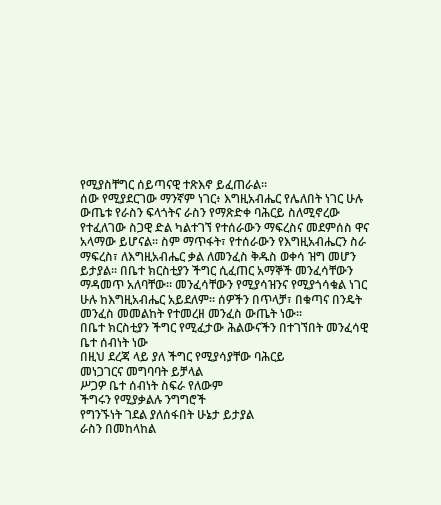የሚያስቸግር ሰይጣናዊ ተጽእኖ ይፈጠራል፡፡
ሰው የሚያደርገው ማንኛም ነገር፥ እግዚአብሔር የሌለበት ነገር ሁሉ ውጤቱ የራስን ፍላጎትና ራስን የማጽድቀ ባሕርይ ስለሚኖረው የተፈለገው ስጋዊ ድል ካልተገኘ የተሰራውን ማፍረስና መደምሰስ ዋና አላማው ይሆናል፡፡ ስም ማጥፋት፣ የተሰራውን የእግዚአብሔርን ስራ ማፍረስ፣ ለእግዚአብሔር ቃል ለመንፈስ ቅዱስ ወቀሳ ዝግ መሆን ይታያል፡፡ በቤተ ክርስቲያን ችግር ሲፈጠር አማኞች መንፈሳቸውን ማዳመጥ አለባቸው፡፡ መንፈሳቸውን የሚያሳዝንና የሚያጎሳቁል ነገር ሁሉ ከእግዚአብሔር አይደለም፡፡ ሰዎችን በጥላቻ፣ በቁጣና በንዴት መንፈስ መመልከት የተመረዘ መንፈስ ውጤት ነው፡፡
በቤተ ክርስቲያን ችግር የሚፈታው ሕልውናችን በተገኘበት መንፈሳዊ ቤተ ሰብነት ነው
በዚህ ደረጃ ላይ ያለ ችግር የሚያሳያቸው ባሕርይ
መነጋገርና መግባባት ይቻላል
ሥጋዎ ቤተ ሰብነት ስፍራ የለውም
ችግሩን የሚያቃልሉ ንግግሮች
የግንኙነት ገደል ያለሰፋበት ሁኔታ ይታያል
ራስን በመከላከል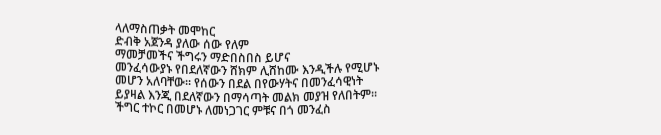ላለማስጠቃት መሞከር
ድብቅ አጀንዳ ያለው ሰው የለም
ማመቻመችና ችግሩን ማድበስበስ ይሆና
መንፈሳውያኑ የበደለኛውን ሸክም ሊሸከሙ እንዲችሉ የሚሆኑ መሆን አለባቸው፡፡ የሰውን በደል በየውሃትና በመንፈሳዊነት ይያዛል እንጂ በደለኛውን በማሳጣት መልክ መያዝ የለበትም፡፡
ችግር ተኮር በመሆኑ ለመነጋገር ምቹና በጎ መንፈስ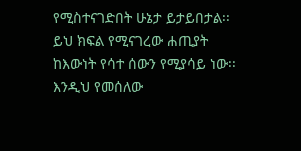የሚስተናገድበት ሁኔታ ይታይበታል፡፡
ይህ ክፍል የሚናገረው ሐጢያት ከእውነት የሳተ ሰውን የሚያሳይ ነው፡፡ እንዲህ የመሰለው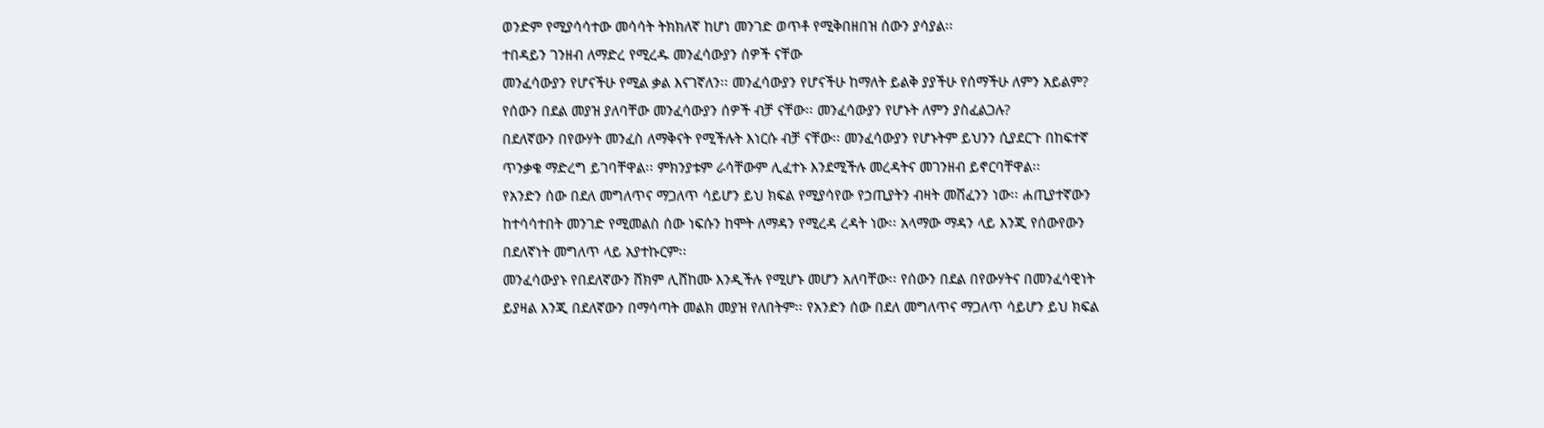ወንድም የሚያሳሳተው መሳሳት ትክክለኛ ከሆነ መንገድ ወጥቶ የሚቅበዘበዝ ሰውን ያሳያል፡፡
ተበዳይን ገንዘብ ለማድረ የሚረዱ መንፈሳውያን ሰዎች ናቸው
መንፈሳውያን የሆናችሁ የሚል ቃል እናገኛለን፡፡ መንፈሳውያን የሆናችሁ ከማለት ይልቅ ያያችሁ የሰማችሁ ለምን አይልም?
የሰውን በደል መያዝ ያለባቸው መንፈሳውያን ሰዎች ብቻ ናቸው፡፡ መንፈሳውያን የሆኑት ለምን ያስፈልጋሉ?
በደለኛውን በየውሃት መንፈስ ለማቅናት የሚችሉት እነርሱ ብቻ ናቸው፡፡ መንፈሳውያን የሆኑትም ይህንን ሲያደርጉ በከፍተኛ ጥንቃቄ ማድረግ ይገባቸዋል፡፡ ምክንያቱም ራሳቸውም ሊፈተኑ እንደሚችሉ መረዳትና መገንዘብ ይኖርባቸዋል፡፡
የአንድን ሰው በደለ መግለጥና ማጋለጥ ሳይሆን ይህ ክፍል የሚያሳየው የኃጢያትን ብዛት መሸፈንን ነው፡፡ ሐጢያተኛውን ከተሳሳተበት መንገድ የሚመልስ ሰው ነፍሱን ከሞት ለማዳን የሚረዳ ረዳት ነው፡፡ አላማው ማዳን ላይ እንጂ የሰውየውን በደለኛነት መግለጥ ላይ አያተኩርም፡፡
መንፈሳውያኑ የበደለኛውን ሸክም ሊሸከሙ እንዲችሉ የሚሆኑ መሆን አለባቸው፡፡ የሰውን በደል በየውሃትና በመንፈሳዊነት ይያዛል እንጂ በደለኛውን በማሳጣት መልክ መያዝ የለበትም፡፡ የአንድን ሰው በደለ መግለጥና ማጋለጥ ሳይሆን ይህ ክፍል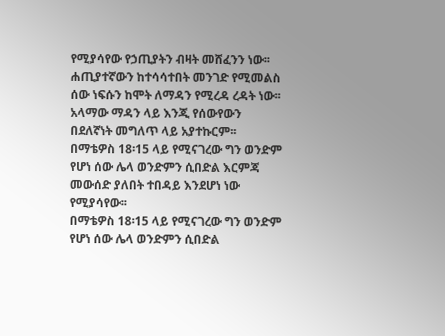የሚያሳየው የኃጢያትን ብዛት መሸፈንን ነው፡፡ ሐጢያተኛውን ከተሳሳተበት መንገድ የሚመልስ ሰው ነፍሱን ከሞት ለማዳን የሚረዳ ረዳት ነው፡፡ አላማው ማዳን ላይ እንጂ የሰውየውን በደለኛነት መግለጥ ላይ አያተኩርም፡፡
በማቴዎስ 18፡15 ላይ የሚናገረው ግን ወንድም የሆነ ሰው ሌላ ወንድምን ሲበድል እርምጃ መውሰድ ያለበት ተበዳይ እንደሆነ ነው የሚያሳየው፡፡
በማቴዎስ 18፡15 ላይ የሚናገረው ግን ወንድም የሆነ ሰው ሌላ ወንድምን ሲበድል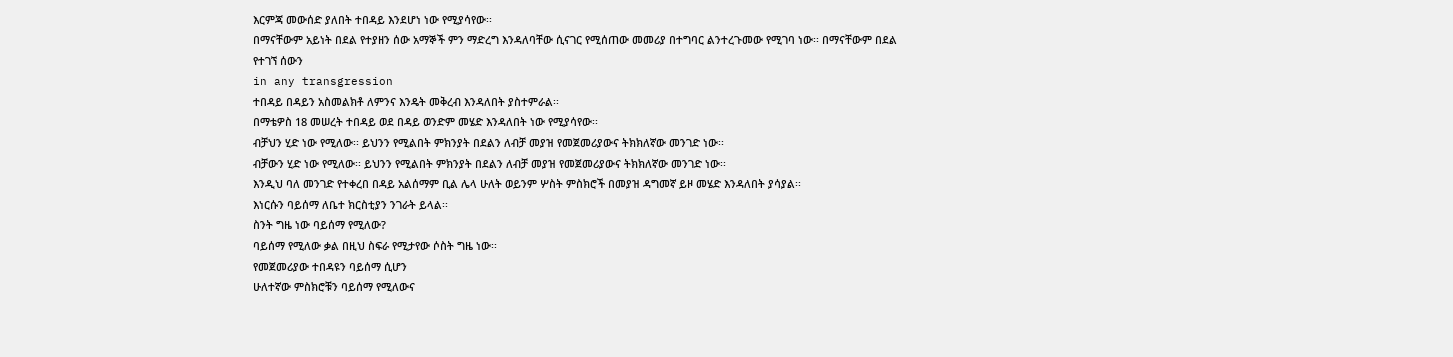እርምጃ መውሰድ ያለበት ተበዳይ እንደሆነ ነው የሚያሳየው፡፡
በማናቸውም አይነት በደል የተያዘን ሰው አማኞች ምን ማድረግ እንዳለባቸው ሲናገር የሚሰጠው መመሪያ በተግባር ልንተረጉመው የሚገባ ነው፡፡ በማናቸውም በደል የተገኘ ሰውን
in any transgression
ተበዳይ በዳይን አስመልክቶ ለምንና እንዴት መቅረብ እንዳለበት ያስተምራል፡፡
በማቴዎስ 18 መሠረት ተበዳይ ወደ በዳይ ወንድም መሄድ እንዳለበት ነው የሚያሳየው፡፡
ብቻህን ሂድ ነው የሚለው፡፡ ይህንን የሚልበት ምክንያት በደልን ለብቻ መያዝ የመጀመሪያውና ትክክለኛው መንገድ ነው፡፡
ብቻውን ሂድ ነው የሚለው፡፡ ይህንን የሚልበት ምክንያት በደልን ለብቻ መያዝ የመጀመሪያውና ትክክለኛው መንገድ ነው፡፡
እንዲህ ባለ መንገድ የተቀረበ በዳይ አልሰማም ቢል ሌላ ሁለት ወይንም ሦስት ምስክሮች በመያዝ ዳግመኛ ይዞ መሄድ እንዳለበት ያሳያል፡፡
እነርሱን ባይሰማ ለቤተ ክርስቲያን ንገራት ይላል፡፡
ስንት ግዜ ነው ባይሰማ የሚለው?
ባይሰማ የሚለው ቃል በዚህ ስፍራ የሚታየው ሶስት ግዜ ነው፡፡
የመጀመሪያው ተበዳዩን ባይሰማ ሲሆን
ሁለተኛው ምስክሮቹን ባይሰማ የሚለውና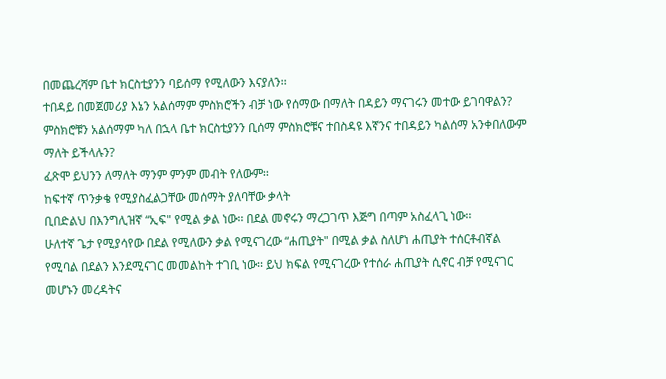በመጨረሻም ቤተ ክርስቲያንን ባይሰማ የሚለውን እናያለን፡፡
ተበዳይ በመጀመሪያ እኔን አልሰማም ምስክሮችን ብቻ ነው የሰማው በማለት በዳይን ማናገሩን መተው ይገባዋልን?
ምስክሮቹን አልሰማም ካለ በኋላ ቤተ ክርስቲያንን ቢሰማ ምስክሮቹና ተበስዳዩ እኛንና ተበዳይን ካልሰማ አንቀበለውም ማለት ይችላሉን?
ፈጽሞ ይህንን ለማለት ማንም ምንም መብት የለውም፡፡
ከፍተኛ ጥንቃቄ የሚያስፈልጋቸው መሰማት ያለባቸው ቃላት
ቢበድልህ በእንግሊዝኛ “ኢፍ" የሚል ቃል ነው፡፡ በደል መኖሩን ማረጋገጥ እጅግ በጣም አስፈላጊ ነው፡፡
ሁለተኛ ጌታ የሚያሳየው በደል የሚለውን ቃል የሚናገረው “ሐጢያት" በሚል ቃል ስለሆነ ሐጢያት ተሰርቶብኛል የሚባል በደልን እንደሚናገር መመልከት ተገቢ ነው፡፡ ይህ ክፍል የሚናገረው የተሰራ ሐጢያት ሲኖር ብቻ የሚናገር መሆኑን መረዳትና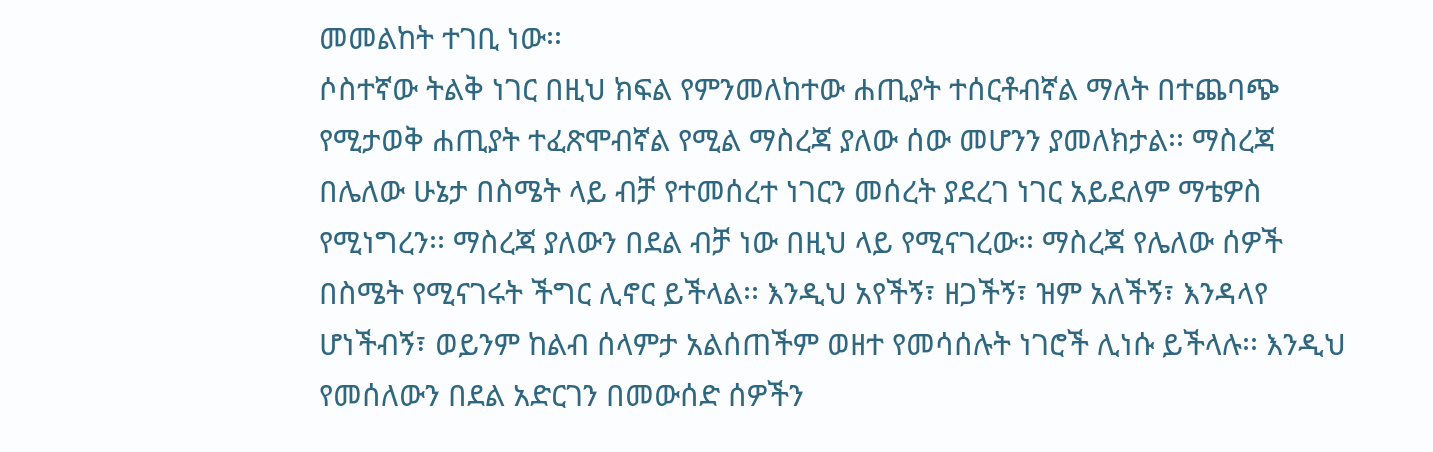መመልከት ተገቢ ነው፡፡
ሶስተኛው ትልቅ ነገር በዚህ ክፍል የምንመለከተው ሐጢያት ተሰርቶብኛል ማለት በተጨባጭ የሚታወቅ ሐጢያት ተፈጽሞብኛል የሚል ማስረጃ ያለው ሰው መሆንን ያመለክታል፡፡ ማስረጃ በሌለው ሁኔታ በስሜት ላይ ብቻ የተመሰረተ ነገርን መሰረት ያደረገ ነገር አይደለም ማቴዎስ የሚነግረን፡፡ ማስረጃ ያለውን በደል ብቻ ነው በዚህ ላይ የሚናገረው፡፡ ማስረጃ የሌለው ሰዎች በስሜት የሚናገሩት ችግር ሊኖር ይችላል፡፡ እንዲህ አየችኝ፣ ዘጋችኝ፣ ዝም አለችኝ፣ እንዳላየ ሆነችብኝ፣ ወይንም ከልብ ሰላምታ አልሰጠችም ወዘተ የመሳሰሉት ነገሮች ሊነሱ ይችላሉ፡፡ እንዲህ የመሰለውን በደል አድርገን በመውሰድ ሰዎችን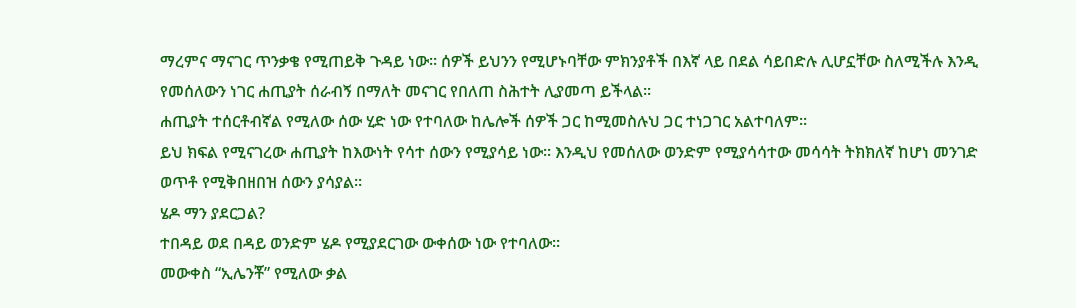ማረምና ማናገር ጥንቃቄ የሚጠይቅ ጉዳይ ነው፡፡ ሰዎች ይህንን የሚሆኑባቸው ምክንያቶች በእኛ ላይ በደል ሳይበድሉ ሊሆኗቸው ስለሚችሉ እንዲ የመሰለውን ነገር ሐጢያት ሰራብኝ በማለት መናገር የበለጠ ስሕተት ሊያመጣ ይችላል፡፡
ሐጢያት ተሰርቶብኛል የሚለው ሰው ሂድ ነው የተባለው ከሌሎች ሰዎች ጋር ከሚመስሉህ ጋር ተነጋገር አልተባለም፡፡
ይህ ክፍል የሚናገረው ሐጢያት ከእውነት የሳተ ሰውን የሚያሳይ ነው፡፡ እንዲህ የመሰለው ወንድም የሚያሳሳተው መሳሳት ትክክለኛ ከሆነ መንገድ ወጥቶ የሚቅበዘበዝ ሰውን ያሳያል፡፡
ሄዶ ማን ያደርጋል?
ተበዳይ ወደ በዳይ ወንድም ሄዶ የሚያደርገው ውቀሰው ነው የተባለው፡፡
መውቀስ “ኢሌንቾ” የሚለው ቃል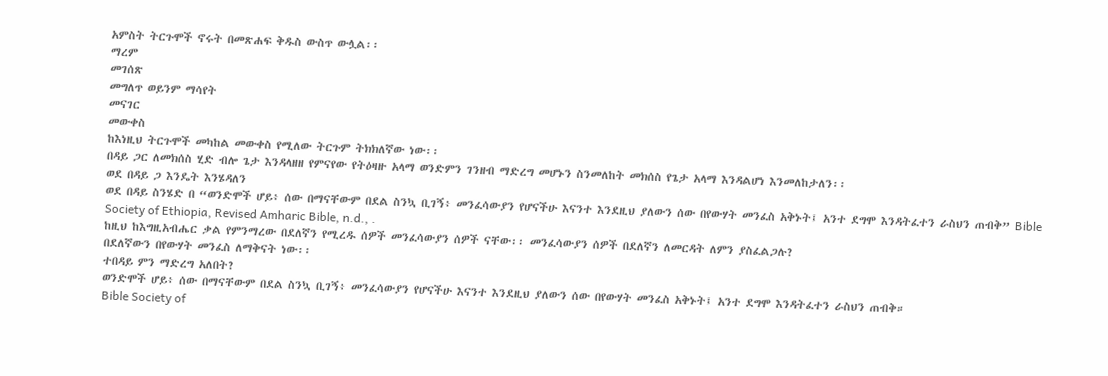አምስት ትርጉሞች ኖሩት በመጽሐፍ ቅዱስ ውስጥ ውሏል፡፡
ማረም
መገሰጽ
መግለጥ ወይንም ማሳየት
መናገር
መውቀስ
ከእነዚህ ትርጉሞች መካከል መውቀስ የሚለው ትርጉም ትክክለኛው ነው፡፡
በዳይ ጋር ለመክሰስ ሂድ ብሎ ጌታ እንዳላዘዘ የምናየው የትዕዛዙ አላማ ወንድምን ገንዘብ ማድረግ መሆኑን ስንመለከት መክሰስ የጌታ አላማ እንዳልሆነ እንመለከታለን፡፡
ወደ በዳይ ጋ እንዴት እንሄዳለን
ወደ በዳይ ስንሄድ በ “ወንድሞች ሆይ፥ ሰው በማናቸውም በደል ስንኳ ቢገኝ፥ መንፈሳውያን የሆናችሁ እናንተ እንደዚህ ያለውን ሰው በየውሃት መንፈስ አቅኑት፤ አንተ ደግሞ እንዳትፈተን ራስህን ጠብቅ” Bible Society of Ethiopia, Revised Amharic Bible, n.d., .
ከዚህ ከእግዚአብሔር ቃል የምንማረው በደለኛን የሚረዱ ሰዎች መንፈሳውያን ሰዎች ናቸው፡፡ መንፈሳውያን ሰዎች በደለኛን ለመርዳት ለምን ያስፈልጋሉ?
በደለኛውን በየውሃት መንፈስ ለማቅናት ነው፡፡
ተበዳይ ምን ማድረግ አለበት?
ወንድሞች ሆይ፥ ሰው በማናቸውም በደል ስንኳ ቢገኝ፥ መንፈሳውያን የሆናችሁ እናንተ እንደዚህ ያለውን ሰው በየውሃት መንፈስ አቅኑት፤ አንተ ደግሞ እንዳትፈተን ራስህን ጠብቅ።
Bible Society of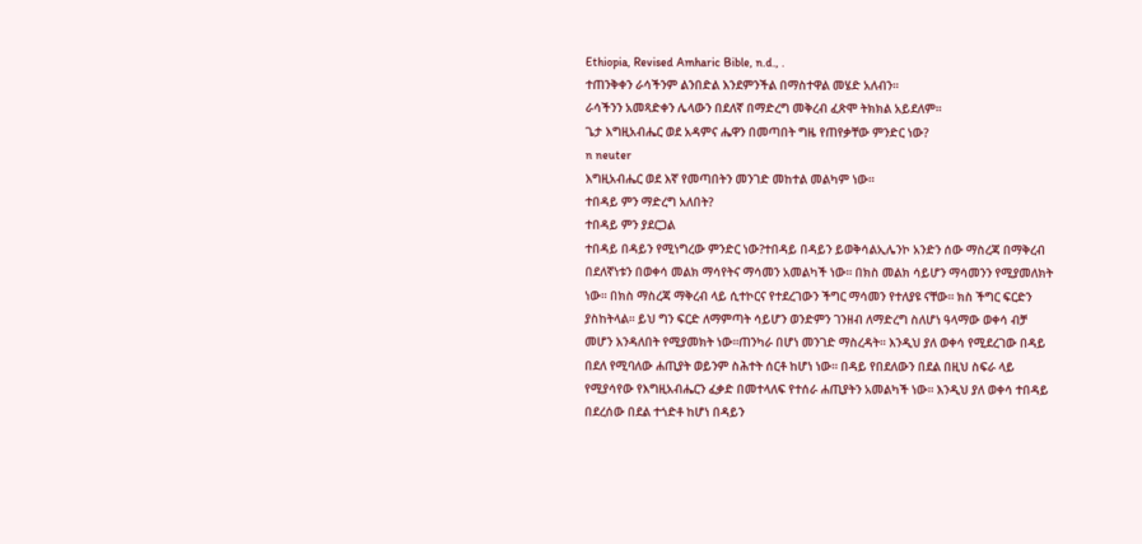Ethiopia, Revised Amharic Bible, n.d., .
ተጠንቅቀን ራሳችንም ልንበድል እንደምንችል በማስተዋል መሄድ አለብን፡፡
ራሳችንን አመጻድቀን ሌላውን በደለኛ በማድረግ መቅረብ ፈጽሞ ትክክል አይደለም፡፡
ጌታ እግዚአብሔር ወደ አዳምና ሔዋን በመጣበት ግዜ የጠየቃቸው ምንድር ነው?
n neuter
እግዚአብሔር ወደ እኛ የመጣበትን መንገድ መከተል መልካም ነው፡፡
ተበዳይ ምን ማድረግ አለበት?
ተበዳይ ምን ያደርጋል
ተበዳይ በዳይን የሚነግረው ምንድር ነው?ተበዳይ በዳይን ይወቅሳልኢሌንኮ አንድን ሰው ማስረጃ በማቅረብ በደለኛነቱን በወቀሳ መልክ ማሳየትና ማሳመን አመልካች ነው። በክስ መልክ ሳይሆን ማሳመንን የሚያመለክት ነው። በክስ ማስረጃ ማቅረብ ላይ ሲተኮርና የተደረገውን ችግር ማሳመን የተለያዩ ናቸው። ክስ ችግር ፍርድን ያስከትላል። ይህ ግን ፍርድ ለማምጣት ሳይሆን ወንድምን ገንዘብ ለማድረግ ስለሆነ ዓላማው ወቀሳ ብቻ መሆን እንዳለበት የሚያመክት ነው።ጠንካራ በሆነ መንገድ ማስረዳት። እንዲህ ያለ ወቀሳ የሚደረገው በዳይ በደለ የሚባለው ሐጢያት ወይንም ስሕተት ሰርቶ ከሆነ ነው። በዳይ የበደለውን በደል በዚህ ስፍራ ላይ የሚያሳየው የእግዚአብሔርን ፈቃድ በመተላለፍ የተሰራ ሐጢያትን አመልካች ነው። እንዲህ ያለ ወቀሳ ተበዳይ በደረሰው በደል ተጎድቶ ከሆነ በዳይን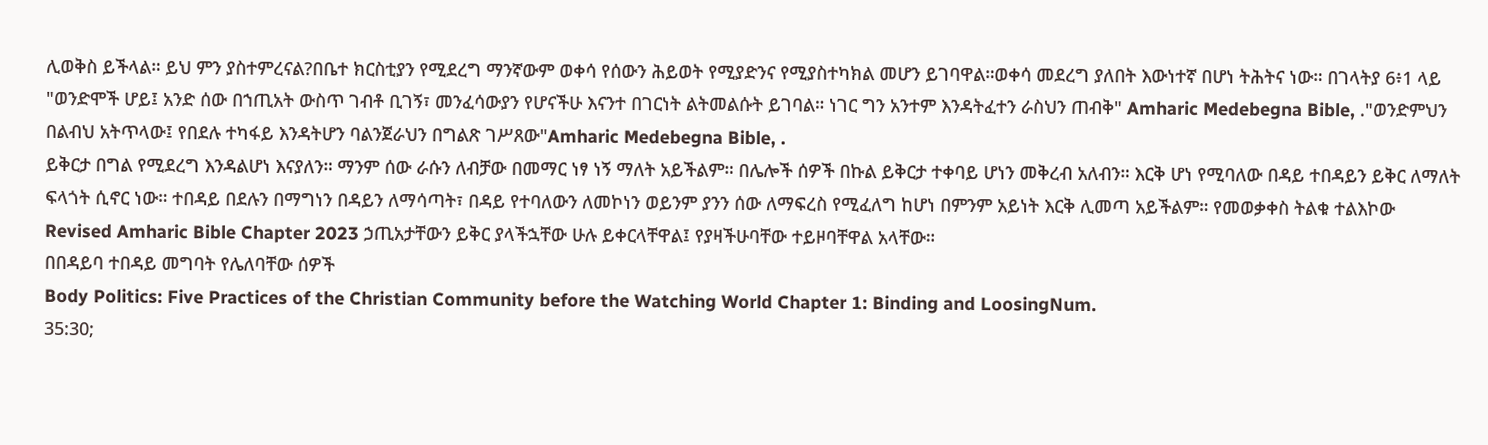ሊወቅስ ይችላል። ይህ ምን ያስተምረናል?በቤተ ክርስቲያን የሚደረግ ማንኛውም ወቀሳ የሰውን ሕይወት የሚያድንና የሚያስተካክል መሆን ይገባዋል።ወቀሳ መደረግ ያለበት እውነተኛ በሆነ ትሕትና ነው። በገላትያ 6፥1 ላይ "ወንድሞች ሆይ፤ አንድ ሰው በኀጢአት ውስጥ ገብቶ ቢገኝ፣ መንፈሳውያን የሆናችሁ እናንተ በገርነት ልትመልሱት ይገባል። ነገር ግን አንተም እንዳትፈተን ራስህን ጠብቅ" Amharic Medebegna Bible, ."ወንድምህን
በልብህ አትጥላው፤ የበደሉ ተካፋይ እንዳትሆን ባልንጀራህን በግልጽ ገሥጸው"Amharic Medebegna Bible, .
ይቅርታ በግል የሚደረግ እንዳልሆነ እናያለን። ማንም ሰው ራሱን ለብቻው በመማር ነፃ ነኝ ማለት አይችልም። በሌሎች ሰዎች በኩል ይቅርታ ተቀባይ ሆነን መቅረብ አለብን። እርቅ ሆነ የሚባለው በዳይ ተበዳይን ይቅር ለማለት ፍላጎት ሲኖር ነው። ተበዳይ በደሉን በማግነን በዳይን ለማሳጣት፣ በዳይ የተባለውን ለመኮነን ወይንም ያንን ሰው ለማፍረስ የሚፈለግ ከሆነ በምንም አይነት እርቅ ሊመጣ አይችልም። የመወቃቀስ ትልቁ ተልእኮው
Revised Amharic Bible Chapter 2023 ኃጢአታቸውን ይቅር ያላችኋቸው ሁሉ ይቀርላቸዋል፤ የያዛችሁባቸው ተይዞባቸዋል አላቸው።
በበዳይባ ተበዳይ መግባት የሌለባቸው ሰዎች
Body Politics: Five Practices of the Christian Community before the Watching World Chapter 1: Binding and LoosingNum.
35:30;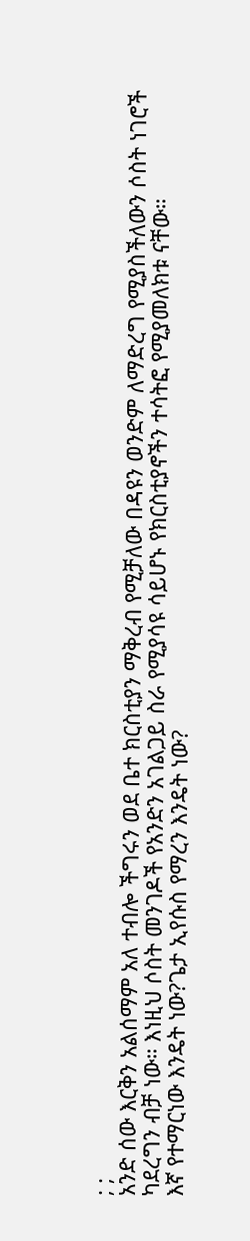; ;
አንድ ሰው እርቅን አልሰማም አለ ተብሎ ችግሩን ወደ ቤተ ክርስቲያን ማቅረብ የሚቻለው በዳዩን ወንድም ለማድረግ የሚያስችለውን ሶስት ነገሮች ካደረግን ብቻ ነው። እነዚህ ሶስት መንገዶች የአንድን አገልጋይ ስራ የሚያሳዩ ሳይሆኑ የክርስቲያኖችን ተሳትፎ የሚያመለክቱ ናቸው።
እኛ የተማርነው እንዴት ነው?ጌታ ኢየሱስ የማረን እንዴት ነው?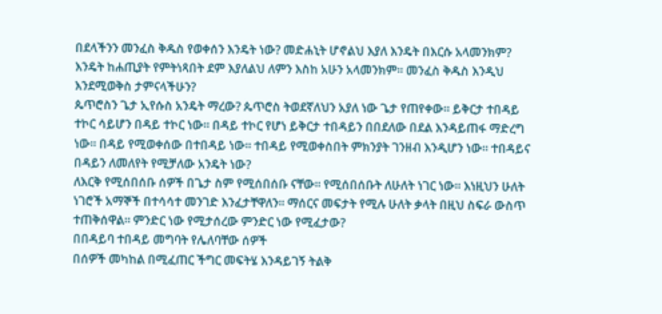በደላችንን መንፈስ ቅዱስ የወቀሰን እንዴት ነው? መድሐኒት ሆኖልህ እያለ እንዴት በእርሱ አላመንክም?
እንዴት ከሐጢያት የምትነጻበት ደም እያለልህ ለምን እስከ አሁን አላመንክም። መንፈስ ቅዱስ እንዲህ እንደሚወቅስ ታምናላችሁን?
ጴጥሮስን ጌታ ኢየሱስ አንዴት ማረው? ጴጥሮስ ትወደኛለህን አያለ ነው ጌታ የጠየቀው። ይቅርታ ተበዳይ ተኮር ሳይሆን በዳይ ተኮር ነው። በዳይ ተኮር የሆነ ይቅርታ ተበዳይን በበደለው በደል እንዳይጠፋ ማድረግ ነው። በዳይ የሚወቀሰው በተበዳይ ነው። ተበዳይ የሚወቀስበት ምክንያት ገንዘብ እንዲሆን ነው። ተበዳይና በዳይን ለመለየት የሚቻለው አንዴት ነው?
ለእርቅ የሚሰበሰቡ ሰዎች በጌታ ስም የሚሰበሰቡ ናቸው። የሚሰበሰቡት ለሁለት ነገር ነው። እነዚህን ሁለት ነገሮች አማኞች በተሳሳተ መንገድ እንፈታቸዋለን። ማሰርና መፍታት የሚሉ ሁለት ቃላት በዚህ ስፍራ ውስጥ ተጠቅሰዋል። ምንድር ነው የሚታሰረው ምንድር ነው የሚፈታው?
በበዳይባ ተበዳይ መግባት የሌለባቸው ሰዎች
በሰዎች መካከል በሚፈጠር ችግር መፍትሄ እንዳይገኝ ትልቅ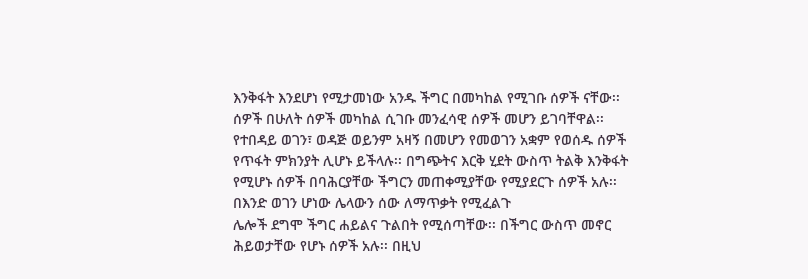እንቅፋት እንደሆነ የሚታመነው አንዱ ችግር በመካከል የሚገቡ ሰዎች ናቸው፡፡ ሰዎች በሁለት ሰዎች መካከል ሲገቡ መንፈሳዊ ሰዎች መሆን ይገባቸዋል፡፡ የተበዳይ ወገን፣ ወዳጅ ወይንም አዛኝ በመሆን የመወገን አቋም የወሰዱ ሰዎች የጥፋት ምክንያት ሊሆኑ ይችላሉ፡፡ በግጭትና እርቅ ሂደት ውስጥ ትልቅ እንቅፋት የሚሆኑ ሰዎች በባሕርያቸው ችግርን መጠቀሚያቸው የሚያደርጉ ሰዎች አሉ፡፡
በእንድ ወገን ሆነው ሌላውን ሰው ለማጥቃት የሚፈልጉ
ሌሎች ደግሞ ችግር ሐይልና ጉልበት የሚሰጣቸው፡፡ በችግር ውስጥ መኖር ሕይወታቸው የሆኑ ሰዎች አሉ፡፡ በዚህ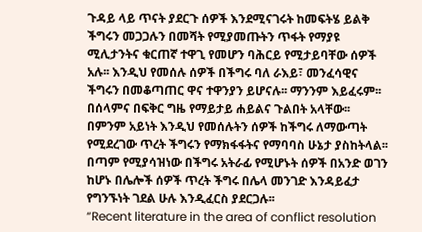ጉዳይ ላይ ጥናት ያደርጉ ሰዎች እንደሚናገሩት ከመፍትሄ ይልቅ ችግሩን መጋጋሉን በመሻት የሚያመጡትን ጥፋት የማያዩ ሚሊታንትና ቁርጠኛ ተዋጊ የመሆን ባሕርይ የሚታይባቸው ሰዎች አሉ፡፡ እንዲህ የመሰሉ ሰዎች በችግሩ ባለ ራእይ፣ መንፈሳዊና ችግሩን በመቆጣጠር ዋና ተዋንያን ይሆናሉ፡፡ ማንንም እይፈሩም፡፡ በሰላምና በፍቅር ግዜ የማይታይ ሐይልና ጉልበት አላቸው፡፡ በምንም አይነት እንዲህ የመሰሉትን ሰዎች ከችግሩ ለማውጣት የሚደረገው ጥረት ችግሩን የማክፋፋትና የማባባስ ሁኔታ ያስከትላል፡፡ በጣም የሚያሳዝነው በችግሩ አትራፊ የሚሆኑት ሰዎች በአንድ ወገን ከሆኑ በሌሎች ሰዎች ጥረት ችግሩ በሌላ መንገድ እንዳይፈታ የግንኙነት ገደል ሁሉ እንዲፈርስ ያደርጋሉ፡፡
“Recent literature in the area of conflict resolution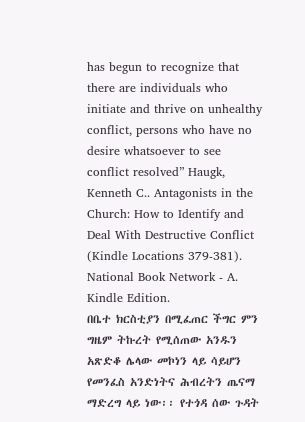has begun to recognize that there are individuals who initiate and thrive on unhealthy conflict, persons who have no desire whatsoever to see conflict resolved” Haugk, Kenneth C.. Antagonists in the Church: How to Identify and Deal With Destructive Conflict (Kindle Locations 379-381).
National Book Network - A. Kindle Edition.
በቤተ ክርስቲያን በሚፈጠር ችግር ምን ግዜም ትኩረት የሚሰጠው አንዱን አጽድቆ ሌላው መኮነን ላይ ሳይሆን የመንፈስ አንድነትና ሕብረትን ጤናማ ማድረግ ላይ ነው፡፡ የተጎዳ ሰው ጉዳት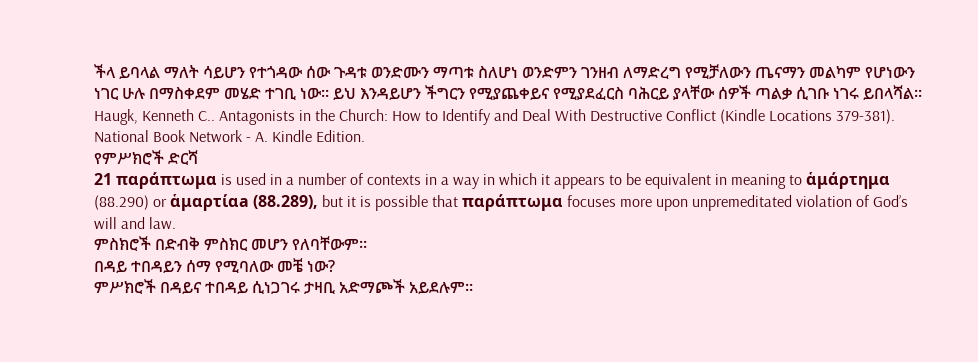ችላ ይባላል ማለት ሳይሆን የተጎዳው ሰው ጉዳቱ ወንድሙን ማጣቱ ስለሆነ ወንድምን ገንዘብ ለማድረግ የሚቻለውን ጤናማን መልካም የሆነውን ነገር ሁሉ በማስቀደም መሄድ ተገቢ ነው፡፡ ይህ እንዳይሆን ችግርን የሚያጨቀይና የሚያደፈርስ ባሕርይ ያላቸው ሰዎች ጣልቃ ሲገቡ ነገሩ ይበላሻል፡፡
Haugk, Kenneth C.. Antagonists in the Church: How to Identify and Deal With Destructive Conflict (Kindle Locations 379-381).
National Book Network - A. Kindle Edition.
የምሥክሮች ድርሻ
21 παράπτωμα is used in a number of contexts in a way in which it appears to be equivalent in meaning to ἁμάρτημα (88.290) or ἁμαρτίαa (88.289), but it is possible that παράπτωμα focuses more upon unpremeditated violation of God’s will and law.
ምስክሮች በድብቅ ምስክር መሆን የለባቸውም።
በዳይ ተበዳይን ሰማ የሚባለው መቼ ነው?
ምሥክሮች በዳይና ተበዳይ ሲነጋገሩ ታዛቢ አድማጮች አይደሉም።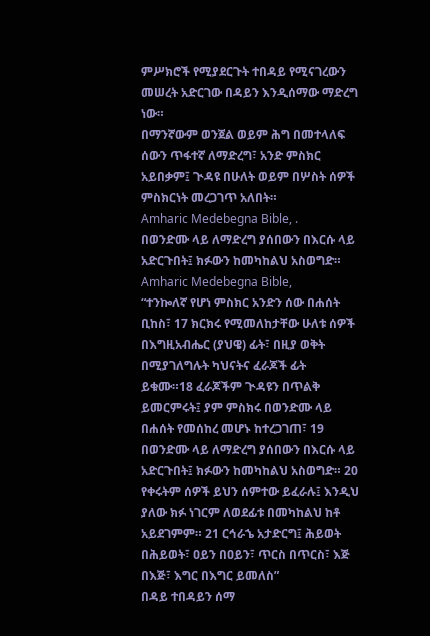ምሥክሮች የሚያደርጉት ተበዳይ የሚናገረውን መሠረት አድርገው በዳይን እንዲሰማው ማድረግ ነው።
በማንኛውም ወንጀል ወይም ሕግ በመተላለፍ ሰውን ጥፋተኛ ለማድረግ፣ አንድ ምስክር አይበቃም፤ ጒዳዩ በሁለት ወይም በሦስት ሰዎች ምስክርነት መረጋገጥ አለበት።
Amharic Medebegna Bible, .
በወንድሙ ላይ ለማድረግ ያሰበውን በእርሱ ላይ አድርጉበት፤ ክፉውን ከመካከልህ አስወግድ። Amharic Medebegna Bible,
“ተንኰለኛ የሆነ ምስክር አንድን ሰው በሐሰት ቢከስ፣ 17 ክርክሩ የሚመለከታቸው ሁለቱ ሰዎች በእግዚአብሔር (ያህዌ) ፊት፣ በዚያ ወቅት በሚያገለግሉት ካህናትና ፈራጆች ፊት ይቁሙ።18 ፈራጆችም ጒዳዩን በጥልቅ ይመርምሩት፤ ያም ምስክሩ በወንድሙ ላይ በሐሰት የመሰከረ መሆኑ ከተረጋገጠ፣ 19 በወንድሙ ላይ ለማድረግ ያሰበውን በእርሱ ላይ አድርጉበት፤ ክፉውን ከመካከልህ አስወግድ። 20 የቀሩትም ሰዎች ይህን ሰምተው ይፈራሉ፤ እንዲህ ያለው ክፉ ነገርም ለወደፊቱ በመካከልህ ከቶ አይደገምም። 21 ርኅራኄ አታድርግ፤ ሕይወት በሕይወት፣ ዐይን በዐይን፣ ጥርስ በጥርስ፣ እጅ በእጅ፣ እግር በእግር ይመለስ”
በዳይ ተበዳይን ሰማ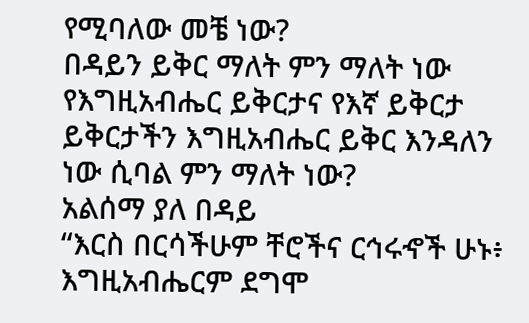የሚባለው መቼ ነው?
በዳይን ይቅር ማለት ምን ማለት ነው
የእግዚአብሔር ይቅርታና የእኛ ይቅርታ ይቅርታችን እግዚአብሔር ይቅር እንዳለን ነው ሲባል ምን ማለት ነው?
አልሰማ ያለ በዳይ
“እርስ በርሳችሁም ቸሮችና ርኅሩኆች ሁኑ፥ እግዚአብሔርም ደግሞ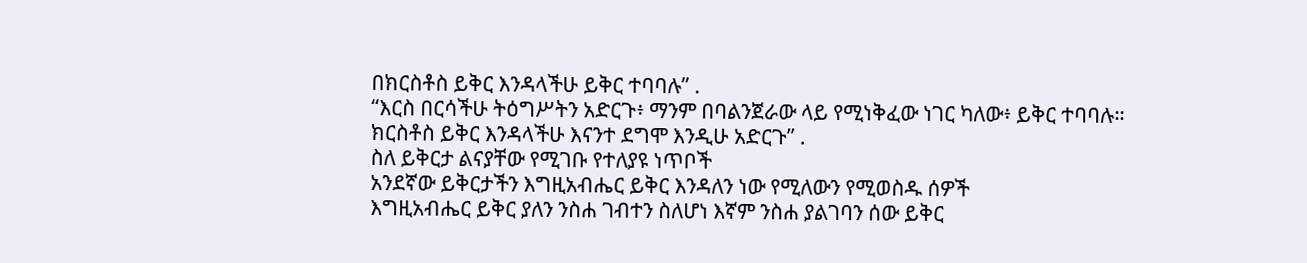በክርስቶስ ይቅር እንዳላችሁ ይቅር ተባባሉ” .
“እርስ በርሳችሁ ትዕግሥትን አድርጉ፥ ማንም በባልንጀራው ላይ የሚነቅፈው ነገር ካለው፥ ይቅር ተባባሉ። ክርስቶስ ይቅር እንዳላችሁ እናንተ ደግሞ እንዲሁ አድርጉ” .
ስለ ይቅርታ ልናያቸው የሚገቡ የተለያዩ ነጥቦች
አንደኛው ይቅርታችን እግዚአብሔር ይቅር እንዳለን ነው የሚለውን የሚወስዱ ሰዎች
እግዚአብሔር ይቅር ያለን ንስሐ ገብተን ስለሆነ እኛም ንስሐ ያልገባን ሰው ይቅር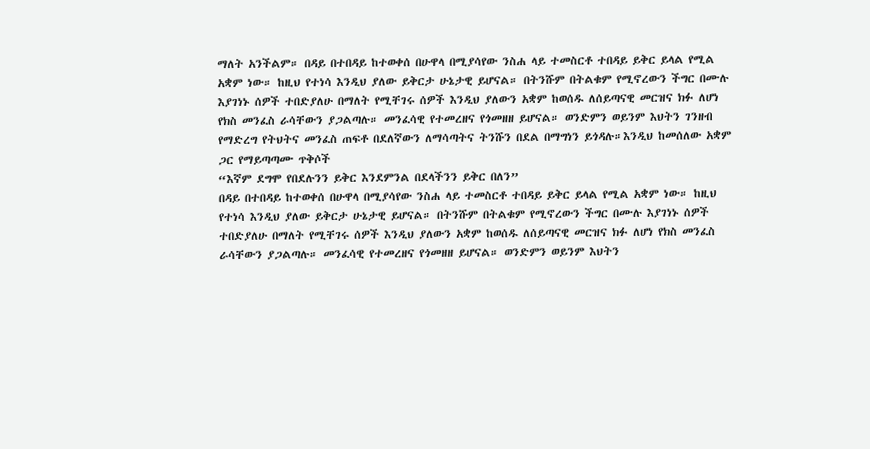ማለት አንችልም። በዳይ በተበዳይ ከተወቀሰ በሁዋላ በሚያሳየው ንስሐ ላይ ተመስርቶ ተበዳይ ይቅር ይላል የሚል አቋም ነው። ከዚህ የተነሳ እንዲህ ያለው ይቅርታ ሁኔታዊ ይሆናል። በትንሹም በትልቁም የሚኖረውን ችግር በሙሉ እያገነኑ ሰዎች ተበድያለሁ በማለት የሚቸገሩ ሰዎች እንዲህ ያለውን አቋም ከወሰዱ ለሰይጣናዊ መርዝና ክፉ ለሆነ የክስ መንፈስ ራሳቸውን ያጋልጣሉ። መንፈሳዊ የተመረዘና የጎመዘዘ ይሆናል። ወንድምን ወይንም እህትን ገንዘብ የማድረግ የትህትና መንፈስ ጠፍቶ በደለኛውን ለማሳጣትና ትንሹን በደል በማግነን ይጎዳሉ።እንዲህ ከመሰለው አቋም ጋር የማይጣጣሙ ጥቅሶች
“እኛም ደግሞ የበደሉንን ይቅር እንደምንል በደላችንን ይቅር በለን”
በዳይ በተበዳይ ከተወቀሰ በሁዋላ በሚያሳየው ንስሐ ላይ ተመስርቶ ተበዳይ ይቅር ይላል የሚል አቋም ነው። ከዚህ የተነሳ እንዲህ ያለው ይቅርታ ሁኔታዊ ይሆናል። በትንሹም በትልቁም የሚኖረውን ችግር በሙሉ እያገነኑ ሰዎች ተበድያለሁ በማለት የሚቸገሩ ሰዎች እንዲህ ያለውን አቋም ከወሰዱ ለሰይጣናዊ መርዝና ክፉ ለሆነ የክስ መንፈስ ራሳቸውን ያጋልጣሉ። መንፈሳዊ የተመረዘና የጎመዘዘ ይሆናል። ወንድምን ወይንም እህትን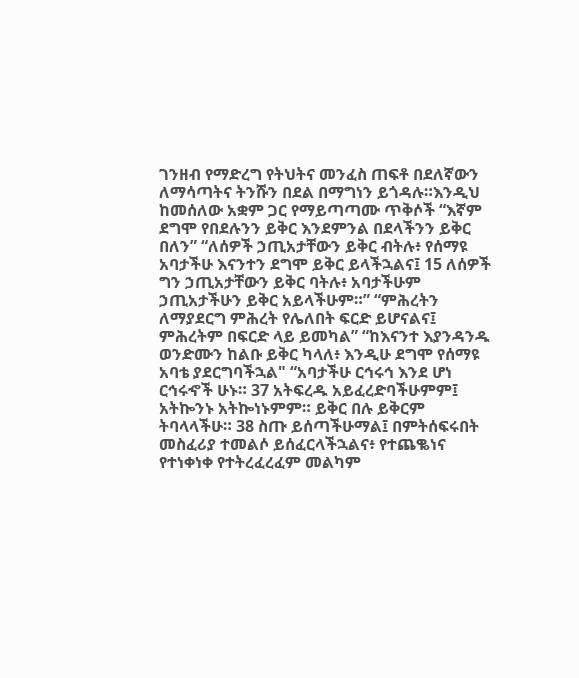ገንዘብ የማድረግ የትህትና መንፈስ ጠፍቶ በደለኛውን ለማሳጣትና ትንሹን በደል በማግነን ይጎዳሉ።እንዲህ ከመሰለው አቋም ጋር የማይጣጣሙ ጥቅሶች “እኛም ደግሞ የበደሉንን ይቅር እንደምንል በደላችንን ይቅር በለን” “ለሰዎች ኃጢአታቸውን ይቅር ብትሉ፥ የሰማዩ አባታችሁ እናንተን ደግሞ ይቅር ይላችኋልና፤ 15 ለሰዎች ግን ኃጢአታቸውን ይቅር ባትሉ፥ አባታችሁም ኃጢአታችሁን ይቅር አይላችሁም።” “ምሕረትን ለማያደርግ ምሕረት የሌለበት ፍርድ ይሆናልና፤ ምሕረትም በፍርድ ላይ ይመካል” “ከእናንተ እያንዳንዱ ወንድሙን ከልቡ ይቅር ካላለ፥ እንዲሁ ደግሞ የሰማዩ አባቴ ያደርግባችኋል" “አባታችሁ ርኅሩኅ እንደ ሆነ ርኅሩኆች ሁኑ። 37 አትፍረዱ አይፈረድባችሁምም፤ አትኰንኑ አትኰነኑምም። ይቅር በሉ ይቅርም ትባላላችሁ። 38 ስጡ ይሰጣችሁማል፤ በምትሰፍሩበት መስፈሪያ ተመልሶ ይሰፈርላችኋልና፥ የተጨቈነና የተነቀነቀ የተትረፈረፈም መልካም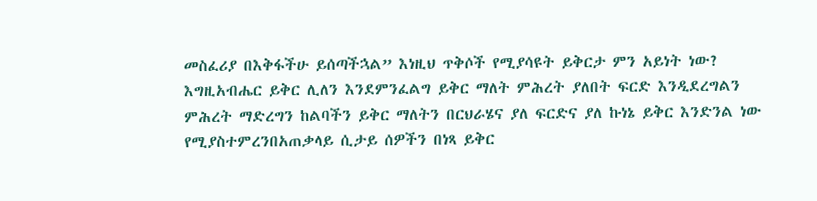መስፈሪያ በእቅፋችሁ ይሰጣችኋል” እነዚህ ጥቅሶች የሚያሳዩት ይቅርታ ምን አይነት ነው? እግዚአብሔር ይቅር ሊለን እንደምንፈልግ ይቅር ማለት ምሕረት ያለበት ፍርድ እንዲደረግልን ምሕረት ማድረግን ከልባችን ይቅር ማለትን በርህራሄና ያለ ፍርድና ያለ ኩነኔ ይቅር እንድንል ነው የሚያስተምረንበአጠቃላይ ሲታይ ሰዎችን በነጻ ይቅር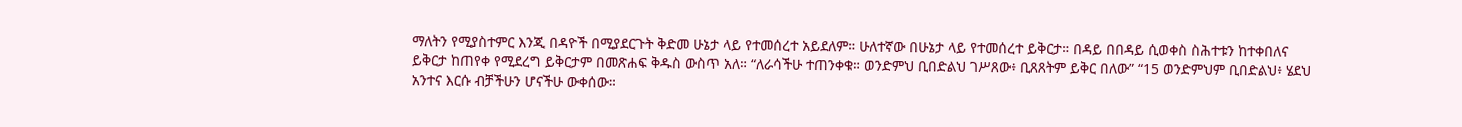ማለትን የሚያስተምር እንጂ በዳዮች በሚያደርጉት ቅድመ ሁኔታ ላይ የተመሰረተ አይደለም። ሁለተኛው በሁኔታ ላይ የተመሰረተ ይቅርታ። በዳይ በበዳይ ሲወቀስ ስሕተቱን ከተቀበለና ይቅርታ ከጠየቀ የሚደረግ ይቅርታም በመጽሐፍ ቅዱስ ውስጥ አለ። “ለራሳችሁ ተጠንቀቁ። ወንድምህ ቢበድልህ ገሥጸው፥ ቢጸጸትም ይቅር በለው” “15 ወንድምህም ቢበድልህ፥ ሄደህ አንተና እርሱ ብቻችሁን ሆናችሁ ውቀሰው።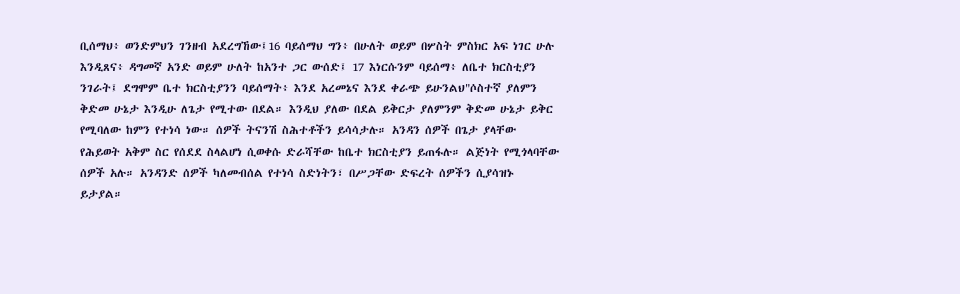ቢሰማህ፥ ወንድምህን ገንዘብ አደረግኸው፤16 ባይሰማህ ግን፥ በሁለት ወይም በሦስት ምስክር አፍ ነገር ሁሉ እንዲጸና፥ ዳግመኛ አንድ ወይም ሁለት ከአንተ ጋር ውሰድ፤ 17 እነርሱንም ባይሰማ፥ ለቤተ ክርስቲያን ንገራት፤ ደግሞም ቤተ ክርስቲያንን ባይሰማት፥ እንደ አረመኔና እንደ ቀራጭ ይሁንልህ"ሶስተኛ ያለምን ቅድመ ሁኔታ እንዲሁ ለጌታ የሚተው በደል። እንዲህ ያለው በደል ይቅርታ ያለምንም ቅድመ ሁኔታ ይቅር የሚባለው ከምን የተነሳ ነው። ሰዎች ትናንሽ ስሕተቶችን ይሳሳታሉ። አንዳን ሰዎች በጌታ ያላቸው የሕይወት አቅም ስር የሰደደ ስላልሆነ ሲወቀሱ ድራሻቸው ከቤተ ክርስቲያን ይጠፋሉ። ልጅነት የሚጎላባቸው ሰዎች አሉ። አንዳንድ ሰዎች ካለመብሰል የተነሳ ስድነትን፣ በሥጋቸው ድፍረት ሰዎችን ሲያሳዝኑ ይታያል።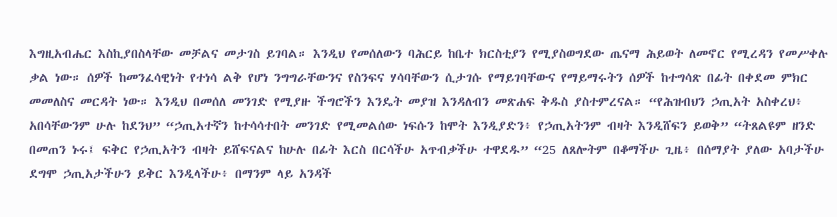እግዚአብሔር እስኪያበስላቸው መቻልና መታገስ ይገባል። እንዲህ የመሰለውን ባሕርይ ከቤተ ክርስቲያን የሚያስወግደው ጤናማ ሕይወት ለመኖር የሚረዳን የመሥቀሉ ቃል ነው። ሰዎች ከመንፈሳዊነት የተነሳ ልቅ የሆነ ንግግራቸውንና የስንፍና ሃሳባቸውን ሲታገሱ የማይገባቸውና የማይማሩትን ሰዎች ከተግሳጽ በፊት በቀደመ ምክር መመለስና መርዳት ነው። እንዲህ በመሰለ መንገድ የሚያዙ ችግሮችን እንዴት መያዝ እንዳለብን መጽሐፍ ቅዱስ ያስተምረናል። “የሕዝብህን ኃጢአት አስቀረህ፥ አበሳቸውንም ሁሉ ከደንህ” “ኃጢአተኛን ከተሳሳተበት መንገድ የሚመልሰው ነፍሱን ከሞት እንዲያድን፥ የኃጢአትንም ብዛት እንዲሸፍን ይወቅ” “ትጸልዩም ዘንድ በመጠን ኑሩ፤ ፍቅር የኃጢአትን ብዛት ይሸፍናልና ከሁሉ በፊት እርስ በርሳችሁ አጥብቃችሁ ተዋደዱ” “25 ለጸሎትም በቆማችሁ ጊዜ፥ በሰማያት ያለው አባታችሁ ደግሞ ኃጢአታችሁን ይቅር እንዲላችሁ፥ በማንም ላይ አንዳች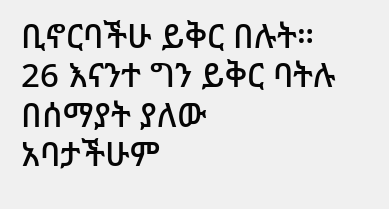ቢኖርባችሁ ይቅር በሉት። 26 እናንተ ግን ይቅር ባትሉ በሰማያት ያለው አባታችሁም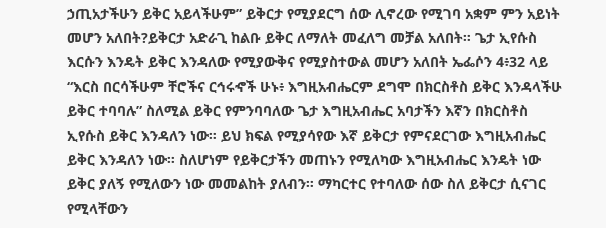ኃጢአታችሁን ይቅር አይላችሁም” ይቅርታ የሚያደርግ ሰው ሊኖረው የሚገባ አቋም ምን አይነት መሆን አለበት?ይቅርታ አድራጊ ከልቡ ይቅር ለማለት መፈለግ መቻል አለበት። ጌታ ኢየሱስ እርሱን እንዴት ይቅር እንዳለው የሚያውቅና የሚያስተውል መሆን አለበት ኤፌሶን 4፥32 ላይ “እርስ በርሳችሁም ቸሮችና ርኅሩኆች ሁኑ፥ እግዚአብሔርም ደግሞ በክርስቶስ ይቅር እንዳላችሁ ይቅር ተባባሉ” ስለሚል ይቅር የምንባባለው ጌታ እግዚአብሔር አባታችን እኛን በክርስቶስ ኢየሱስ ይቅር እንዳለን ነው። ይህ ክፍል የሚያሳየው እኛ ይቅርታ የምናደርገው እግዚአብሔር ይቅር እንዳለን ነው። ስለሆነም የይቅርታችን መጠኑን የሚለካው እግዚአብሔር እንዴት ነው ይቅር ያለኝ የሚለውን ነው መመልከት ያለብን። ማካርተር የተባለው ሰው ስለ ይቅርታ ሲናገር የሚላቸውን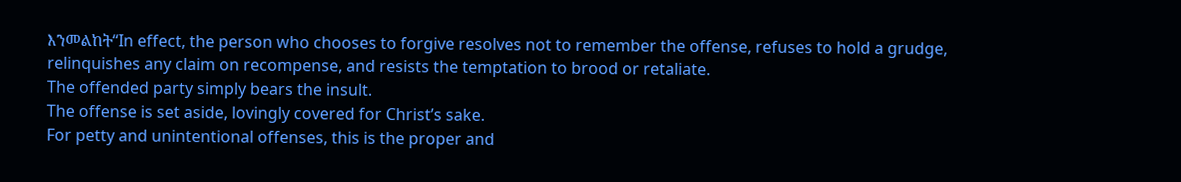እንመልከት“In effect, the person who chooses to forgive resolves not to remember the offense, refuses to hold a grudge, relinquishes any claim on recompense, and resists the temptation to brood or retaliate.
The offended party simply bears the insult.
The offense is set aside, lovingly covered for Christ’s sake.
For petty and unintentional offenses, this is the proper and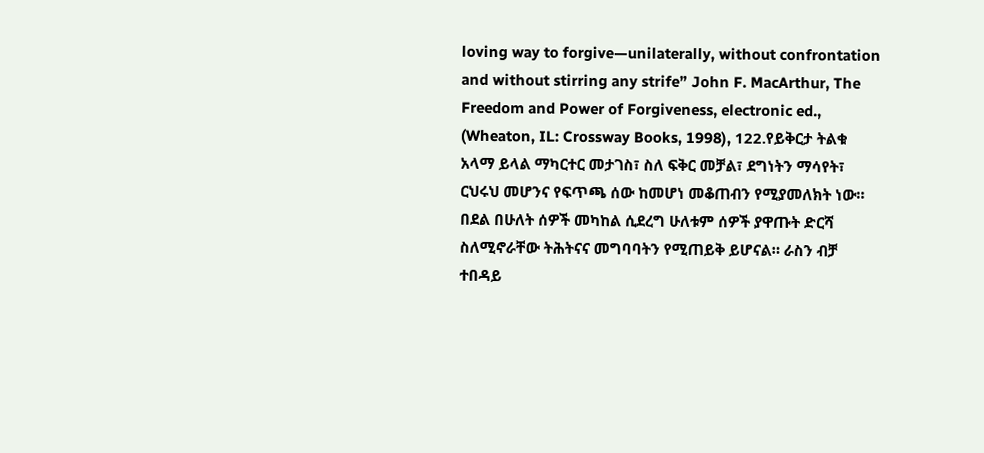loving way to forgive—unilaterally, without confrontation and without stirring any strife” John F. MacArthur, The Freedom and Power of Forgiveness, electronic ed., (Wheaton, IL: Crossway Books, 1998), 122.የይቅርታ ትልቁ አላማ ይላል ማካርተር መታገስ፣ ስለ ፍቅር መቻል፣ ደግነትን ማሳየት፣ ርህሩህ መሆንና የፍጥጫ ሰው ከመሆነ መቆጠብን የሚያመለክት ነው። በደል በሁለት ሰዎች መካከል ሲደረግ ሁለቱም ሰዎች ያዋጡት ድርሻ ስለሚኖራቸው ትሕትናና መግባባትን የሚጠይቅ ይሆናል። ራስን ብቻ ተበዳይ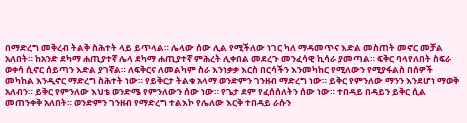በማድረግ መቅረብ ትልቅ ስሕተት ላይ ይጥላል። ሌላው ሰው ሊል የሚችለው ነገር ካለ ማዳመጥና እድል መስጠት መኖር መቻል አለበት። ከአንድ ደካማ ሐጢያተኛ ሌላ ደካማ ሐጢያተኛ ምሕረት ሊቀበል መደረጉ መንፈሳዊ ኪሳራ ያመጣል። ፍቅር ባላየለበት ስፍራ ወቀሳ ሲኖር ሰይጣን እድል ያገኛል። ለፍቅርና ለመልካም ስራ እንነቃቃ እርስ በርሳችን እንመካከር የሚለውን የሚያፋልስ በሰዎች መካከል እንዲኖር ማድረግ ስሕተት ነው። የይቅርታ ትልቁ አላማ ወንድምን ገንዘብ ማድረግ ነው። ይቅር የምንለው ማንን እንደሆነ ማወቅ አለብን። ይቅር የምንለው እህቴ ወንድሜ የምንለውን ሰው ነው። የጌታ ደም የፈሰሰለትን ሰው ነው። ተበዳይ በዳይን ይቅር ሲል መጠንቀቅ አለበት። ወንድምን ገንዘብ የማድረግ ተልእኮ የሌለው እርቅ ተበዳይ ራሱን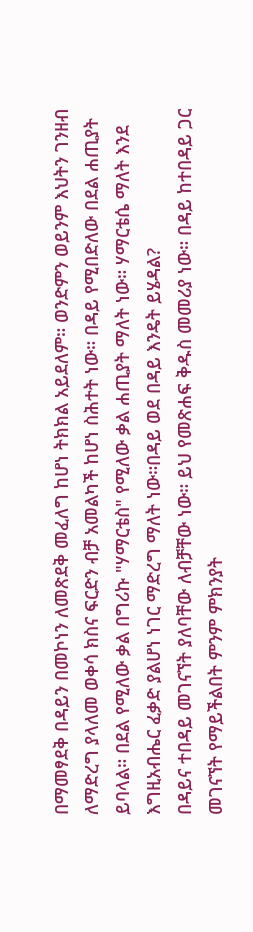በማመፃደቅ በዳይን በመኮነን ለመጽደቅ መፈለግ ከሆነ ትክክል አይደለም። ወንድምን ወይንም እህትን ገንዘብ ለማድረግ ያላለመ ወቀሳ ክስና ፍርድን ብቻ አመልካች ከሆነ ስሕተት ነው። በዳይ የሚበድለው በደል ሐጢያት ይባላል። በደል የሚለው ቃል በግሪኩ "ሃማርቴስ" የሚለው ቃል ሐጢያት ማለት ነው። ሃማርቴሴ ማለት እንደ እግዚአብሔር ፈቃድ ያልሆነ ነገር ማድረግ ማለት ነው።በዳይ ወደ በዳይ እንዴት ይሄዳል?
በዳይና ተበዳይ መገናኘት ያለባቸው ለብቻቸው ነው። ይህ የመጽሐፍ ቅዱስ መመሪያ ነው። በዳይ ከተበዳይ ጋር መገናኘት የማይችልበት ምንም ምክንያት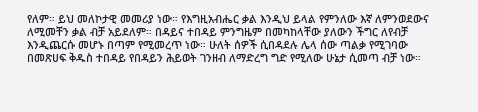የለም። ይህ መለኮታዊ መመሪያ ነው። የእግዚአብሔር ቃል እንዲህ ይላል የምንለው እኛ ለምንወደውና ለሚመቸን ቃል ብቻ አይደለም። በዳይና ተበዳይ ምንግዜም በመካከላቸው ያለውን ችግር ለየብቻ እንዲጨርሱ መሆኑ በጣም የሚመረጥ ነው። ሁለት ሰዎች ሲበዳደሉ ሌላ ሰው ጣልቃ የሚገባው በመጽሀፍ ቅዱስ ተበዳይ የበዳይን ሕይወት ገንዘብ ለማድረግ ግድ የሚለው ሁኔታ ሲመጣ ብቻ ነው።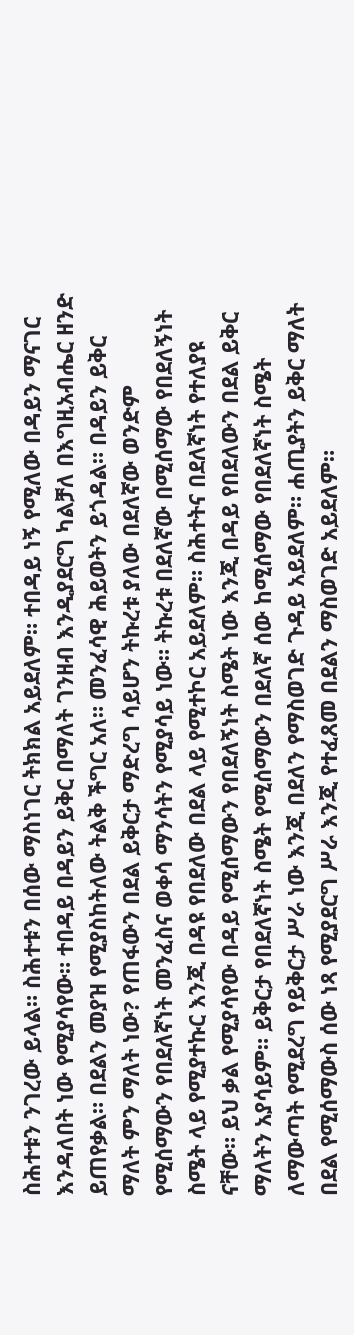ስሕተቱን ንገረው ይላል። ስሕተቱን በሰው ማስነገር ትክክል አይደለም። ተበዳይ ነኝ የሚለው በዳይን ማናገር እንዳለበት ነው የሚያሳየው። ተበዳይ በዳይን ይቅር በማለት ገንዘብ እንዲያደርግ ካልቻለ በእግዚአብሔር ዘንድ ይጠየቃል። በደልን መያዝ የሚያስከትለው ትልቅ ችግር አለ። መንፈሳዊ ሕይወትን ይጎዳል። በዳይን ይቅር ማለት ምን ማለት ነው? የጠፋውን በደል ይቅርታ ማድረግ ሳይሆን ትኩረቱ ያለው በደለኛው ወንድም የሚሰማውን የበደለኛነት መንፈስና ወቀሳ ማንሳትን የሚያሳይ ነው። ትኩረቱ በደለኛው በሚሰማው የበደለኝነት ስሜት ላይ የሚያተኩር እንጂ በዳዩ የበደለው በደል ላይ የሚተኮር አይደለም። ስሕተትና በደለኛነት የተለያዩ ናቸው። ይህ ቃል የሚያሳየው በዳይ የሚሰማውን የበደለኝነት ስሜት ነው እንጂ በዳይ የበደለውን በደል ይቅር ማለትን አያሳይም። ይቅርታ የበደለኛነት ስሜት የሚሰማውን በደለኛ ሰው ከሚሰማው የበደለኛነት ስሜት ለማውጣት የሚደረግ የይቅርታ ሥራ ነው እንጂ በደለን የማስወገድ ጉዳይ አይደለም። ሐጢያትን ይቅር ማለት በደል የሚሰማውስ ሰው ነጻ የሚያደርግ ሥራ እንጂ የተፈጸመ በደልን ማስወገድ አይደለም።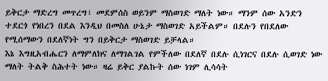ይቅርታ ማድረግ መጥረግ፣ መደምሰስ ወይንም ማስወገድ ማለት ነው። ማንም ሰው አንድን ተደርጎ የነበረን በደል እንዲህ በመስለ ሁኔታ ማስወገድ አይችልም። በደሉን የበደለው የሚሰማውን በደለኛነት ግን በይቅርታ ማስወገድ ይቻላል።
እኔ እግዚአብሔርን ለማምለክና ለማገልገል የምችለው በደለኛ በደሉ ሲነገርና በደሉ ሲወገድ ነው ማለት ትልቅ ስሕተት ነው። ዛሬ ይቅር ያልኩት ሰው ነገም ሊሳሳት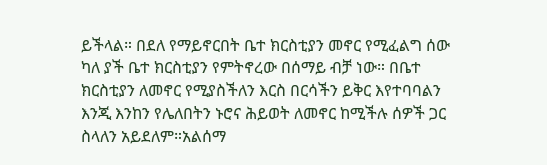ይችላል። በደለ የማይኖርበት ቤተ ክርስቲያን መኖር የሚፈልግ ሰው ካለ ያች ቤተ ክርስቲያን የምትኖረው በሰማይ ብቻ ነው። በቤተ ክርስቲያን ለመኖር የሚያስችለን እርስ በርሳችን ይቅር እየተባባልን እንጂ እንከን የሌለበትን ኑሮና ሕይወት ለመኖር ከሚችሉ ሰዎች ጋር ስላለን አይደለም።አልሰማ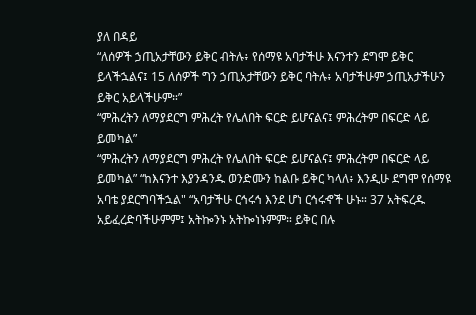ያለ በዳይ
“ለሰዎች ኃጢአታቸውን ይቅር ብትሉ፥ የሰማዩ አባታችሁ እናንተን ደግሞ ይቅር ይላችኋልና፤ 15 ለሰዎች ግን ኃጢአታቸውን ይቅር ባትሉ፥ አባታችሁም ኃጢአታችሁን ይቅር አይላችሁም።”
“ምሕረትን ለማያደርግ ምሕረት የሌለበት ፍርድ ይሆናልና፤ ምሕረትም በፍርድ ላይ ይመካል”
“ምሕረትን ለማያደርግ ምሕረት የሌለበት ፍርድ ይሆናልና፤ ምሕረትም በፍርድ ላይ ይመካል” “ከእናንተ እያንዳንዱ ወንድሙን ከልቡ ይቅር ካላለ፥ እንዲሁ ደግሞ የሰማዩ አባቴ ያደርግባችኋል" “አባታችሁ ርኅሩኅ እንደ ሆነ ርኅሩኆች ሁኑ። 37 አትፍረዱ አይፈረድባችሁምም፤ አትኰንኑ አትኰነኑምም። ይቅር በሉ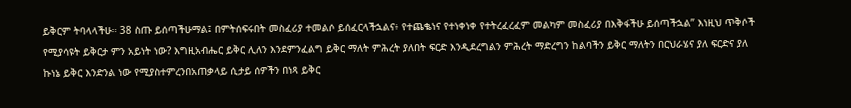ይቅርም ትባላላችሁ። 38 ስጡ ይሰጣችሁማል፤ በምትሰፍሩበት መስፈሪያ ተመልሶ ይሰፈርላችኋልና፥ የተጨቈነና የተነቀነቀ የተትረፈረፈም መልካም መስፈሪያ በእቅፋችሁ ይሰጣችኋል” እነዚህ ጥቅሶች የሚያሳዩት ይቅርታ ምን አይነት ነው? እግዚአብሔር ይቅር ሊለን እንደምንፈልግ ይቅር ማለት ምሕረት ያለበት ፍርድ እንዲደረግልን ምሕረት ማድረግን ከልባችን ይቅር ማለትን በርህራሄና ያለ ፍርድና ያለ ኩነኔ ይቅር እንድንል ነው የሚያስተምረንበአጠቃላይ ሲታይ ሰዎችን በነጻ ይቅር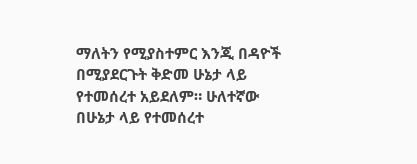ማለትን የሚያስተምር እንጂ በዳዮች በሚያደርጉት ቅድመ ሁኔታ ላይ የተመሰረተ አይደለም። ሁለተኛው በሁኔታ ላይ የተመሰረተ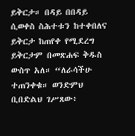ይቅርታ። በዳይ በበዳይ ሲወቀስ ስሕተቱን ከተቀበለና ይቅርታ ከጠየቀ የሚደረግ ይቅርታም በመጽሐፍ ቅዱስ ውስጥ አለ። “ለራሳችሁ ተጠንቀቁ። ወንድምህ ቢበድልህ ገሥጸው፥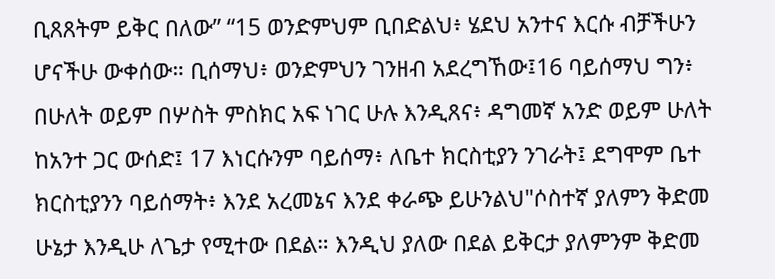ቢጸጸትም ይቅር በለው” “15 ወንድምህም ቢበድልህ፥ ሄደህ አንተና እርሱ ብቻችሁን ሆናችሁ ውቀሰው። ቢሰማህ፥ ወንድምህን ገንዘብ አደረግኸው፤16 ባይሰማህ ግን፥ በሁለት ወይም በሦስት ምስክር አፍ ነገር ሁሉ እንዲጸና፥ ዳግመኛ አንድ ወይም ሁለት ከአንተ ጋር ውሰድ፤ 17 እነርሱንም ባይሰማ፥ ለቤተ ክርስቲያን ንገራት፤ ደግሞም ቤተ ክርስቲያንን ባይሰማት፥ እንደ አረመኔና እንደ ቀራጭ ይሁንልህ"ሶስተኛ ያለምን ቅድመ ሁኔታ እንዲሁ ለጌታ የሚተው በደል። እንዲህ ያለው በደል ይቅርታ ያለምንም ቅድመ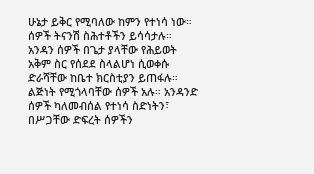ሁኔታ ይቅር የሚባለው ከምን የተነሳ ነው። ሰዎች ትናንሽ ስሕተቶችን ይሳሳታሉ። አንዳን ሰዎች በጌታ ያላቸው የሕይወት አቅም ስር የሰደደ ስላልሆነ ሲወቀሱ ድራሻቸው ከቤተ ክርስቲያን ይጠፋሉ። ልጅነት የሚጎላባቸው ሰዎች አሉ። አንዳንድ ሰዎች ካለመብሰል የተነሳ ስድነትን፣ በሥጋቸው ድፍረት ሰዎችን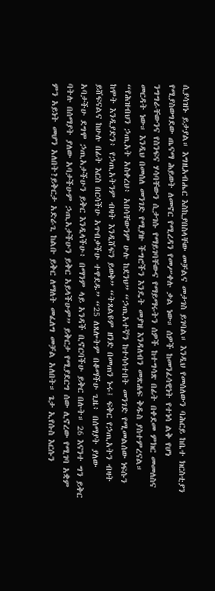ሲያሳዝኑ ይታያል። እግዚአብሔር እስኪያበስላቸው መቻልና መታገስ ይገባል። እንዲህ የመሰለውን ባሕርይ ከቤተ ክርስቲያን የሚያስወግደው ጤናማ ሕይወት ለመኖር የሚረዳን የመሥቀሉ ቃል ነው። ሰዎች ከመንፈሳዊነት የተነሳ ልቅ የሆነ ንግግራቸውንና የስንፍና ሃሳባቸውን ሲታገሱ የማይገባቸውና የማይማሩትን ሰዎች ከተግሳጽ በፊት በቀደመ ምክር መመለስና መርዳት ነው። እንዲህ በመሰለ መንገድ የሚያዙ ችግሮችን እንዴት መያዝ እንዳለብን መጽሐፍ ቅዱስ ያስተምረናል። “የሕዝብህን ኃጢአት አስቀረህ፥ አበሳቸውንም ሁሉ ከደንህ” “ኃጢአተኛን ከተሳሳተበት መንገድ የሚመልሰው ነፍሱን ከሞት እንዲያድን፥ የኃጢአትንም ብዛት እንዲሸፍን ይወቅ” “ትጸልዩም ዘንድ በመጠን ኑሩ፤ ፍቅር የኃጢአትን ብዛት ይሸፍናልና ከሁሉ በፊት እርስ በርሳችሁ አጥብቃችሁ ተዋደዱ” “25 ለጸሎትም በቆማችሁ ጊዜ፥ በሰማያት ያለው አባታችሁ ደግሞ ኃጢአታችሁን ይቅር እንዲላችሁ፥ በማንም ላይ አንዳች ቢኖርባችሁ ይቅር በሉት። 26 እናንተ ግን ይቅር ባትሉ በሰማያት ያለው አባታችሁም ኃጢአታችሁን ይቅር አይላችሁም” ይቅርታ የሚያደርግ ሰው ሊኖረው የሚገባ አቋም ምን አይነት መሆን አለበት?ይቅርታ አድራጊ ከልቡ ይቅር ለማለት መፈለግ መቻል አለበት። ጌታ ኢየሱስ እርሱን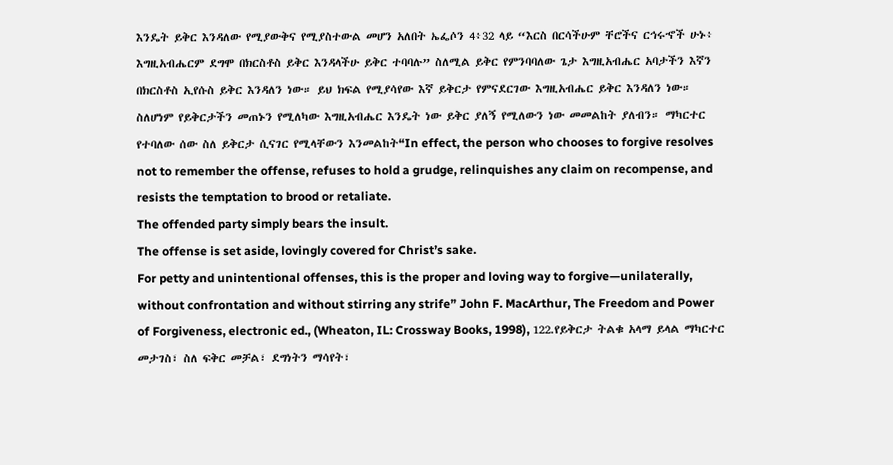እንዴት ይቅር እንዳለው የሚያውቅና የሚያስተውል መሆን አለበት ኤፌሶን 4፥32 ላይ “እርስ በርሳችሁም ቸሮችና ርኅሩኆች ሁኑ፥ እግዚአብሔርም ደግሞ በክርስቶስ ይቅር እንዳላችሁ ይቅር ተባባሉ” ስለሚል ይቅር የምንባባለው ጌታ እግዚአብሔር አባታችን እኛን በክርስቶስ ኢየሱስ ይቅር እንዳለን ነው። ይህ ክፍል የሚያሳየው እኛ ይቅርታ የምናደርገው እግዚአብሔር ይቅር እንዳለን ነው። ስለሆነም የይቅርታችን መጠኑን የሚለካው እግዚአብሔር እንዴት ነው ይቅር ያለኝ የሚለውን ነው መመልከት ያለብን። ማካርተር የተባለው ሰው ስለ ይቅርታ ሲናገር የሚላቸውን እንመልከት“In effect, the person who chooses to forgive resolves not to remember the offense, refuses to hold a grudge, relinquishes any claim on recompense, and resists the temptation to brood or retaliate.
The offended party simply bears the insult.
The offense is set aside, lovingly covered for Christ’s sake.
For petty and unintentional offenses, this is the proper and loving way to forgive—unilaterally, without confrontation and without stirring any strife” John F. MacArthur, The Freedom and Power of Forgiveness, electronic ed., (Wheaton, IL: Crossway Books, 1998), 122.የይቅርታ ትልቁ አላማ ይላል ማካርተር መታገስ፣ ስለ ፍቅር መቻል፣ ደግነትን ማሳየት፣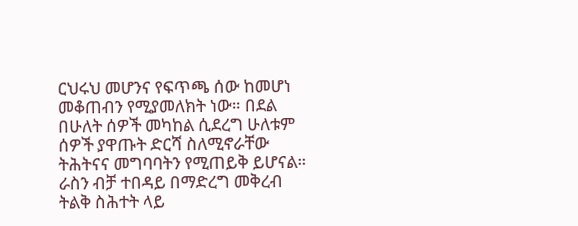ርህሩህ መሆንና የፍጥጫ ሰው ከመሆነ መቆጠብን የሚያመለክት ነው። በደል በሁለት ሰዎች መካከል ሲደረግ ሁለቱም ሰዎች ያዋጡት ድርሻ ስለሚኖራቸው ትሕትናና መግባባትን የሚጠይቅ ይሆናል። ራስን ብቻ ተበዳይ በማድረግ መቅረብ ትልቅ ስሕተት ላይ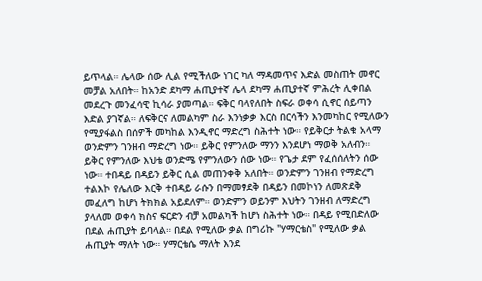ይጥላል። ሌላው ሰው ሊል የሚችለው ነገር ካለ ማዳመጥና እድል መስጠት መኖር መቻል አለበት። ከአንድ ደካማ ሐጢያተኛ ሌላ ደካማ ሐጢያተኛ ምሕረት ሊቀበል መደረጉ መንፈሳዊ ኪሳራ ያመጣል። ፍቅር ባላየለበት ስፍራ ወቀሳ ሲኖር ሰይጣን እድል ያገኛል። ለፍቅርና ለመልካም ስራ እንነቃቃ እርስ በርሳችን እንመካከር የሚለውን የሚያፋልስ በሰዎች መካከል እንዲኖር ማድረግ ስሕተት ነው። የይቅርታ ትልቁ አላማ ወንድምን ገንዘብ ማድረግ ነው። ይቅር የምንለው ማንን እንደሆነ ማወቅ አለብን። ይቅር የምንለው እህቴ ወንድሜ የምንለውን ሰው ነው። የጌታ ደም የፈሰሰለትን ሰው ነው። ተበዳይ በዳይን ይቅር ሲል መጠንቀቅ አለበት። ወንድምን ገንዘብ የማድረግ ተልእኮ የሌለው እርቅ ተበዳይ ራሱን በማመፃደቅ በዳይን በመኮነን ለመጽደቅ መፈለግ ከሆነ ትክክል አይደለም። ወንድምን ወይንም እህትን ገንዘብ ለማድረግ ያላለመ ወቀሳ ክስና ፍርድን ብቻ አመልካች ከሆነ ስሕተት ነው። በዳይ የሚበድለው በደል ሐጢያት ይባላል። በደል የሚለው ቃል በግሪኩ "ሃማርቴስ" የሚለው ቃል ሐጢያት ማለት ነው። ሃማርቴሴ ማለት እንደ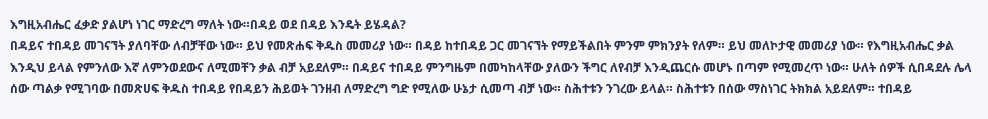እግዚአብሔር ፈቃድ ያልሆነ ነገር ማድረግ ማለት ነው።በዳይ ወደ በዳይ እንዴት ይሄዳል?
በዳይና ተበዳይ መገናኘት ያለባቸው ለብቻቸው ነው። ይህ የመጽሐፍ ቅዱስ መመሪያ ነው። በዳይ ከተበዳይ ጋር መገናኘት የማይችልበት ምንም ምክንያት የለም። ይህ መለኮታዊ መመሪያ ነው። የእግዚአብሔር ቃል እንዲህ ይላል የምንለው እኛ ለምንወደውና ለሚመቸን ቃል ብቻ አይደለም። በዳይና ተበዳይ ምንግዜም በመካከላቸው ያለውን ችግር ለየብቻ እንዲጨርሱ መሆኑ በጣም የሚመረጥ ነው። ሁለት ሰዎች ሲበዳደሉ ሌላ ሰው ጣልቃ የሚገባው በመጽሀፍ ቅዱስ ተበዳይ የበዳይን ሕይወት ገንዘብ ለማድረግ ግድ የሚለው ሁኔታ ሲመጣ ብቻ ነው። ስሕተቱን ንገረው ይላል። ስሕተቱን በሰው ማስነገር ትክክል አይደለም። ተበዳይ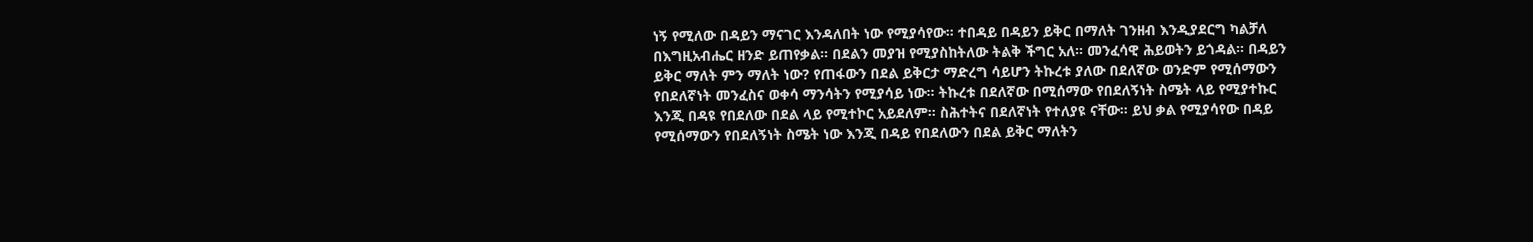ነኝ የሚለው በዳይን ማናገር እንዳለበት ነው የሚያሳየው። ተበዳይ በዳይን ይቅር በማለት ገንዘብ እንዲያደርግ ካልቻለ በእግዚአብሔር ዘንድ ይጠየቃል። በደልን መያዝ የሚያስከትለው ትልቅ ችግር አለ። መንፈሳዊ ሕይወትን ይጎዳል። በዳይን ይቅር ማለት ምን ማለት ነው? የጠፋውን በደል ይቅርታ ማድረግ ሳይሆን ትኩረቱ ያለው በደለኛው ወንድም የሚሰማውን የበደለኛነት መንፈስና ወቀሳ ማንሳትን የሚያሳይ ነው። ትኩረቱ በደለኛው በሚሰማው የበደለኝነት ስሜት ላይ የሚያተኩር እንጂ በዳዩ የበደለው በደል ላይ የሚተኮር አይደለም። ስሕተትና በደለኛነት የተለያዩ ናቸው። ይህ ቃል የሚያሳየው በዳይ የሚሰማውን የበደለኝነት ስሜት ነው እንጂ በዳይ የበደለውን በደል ይቅር ማለትን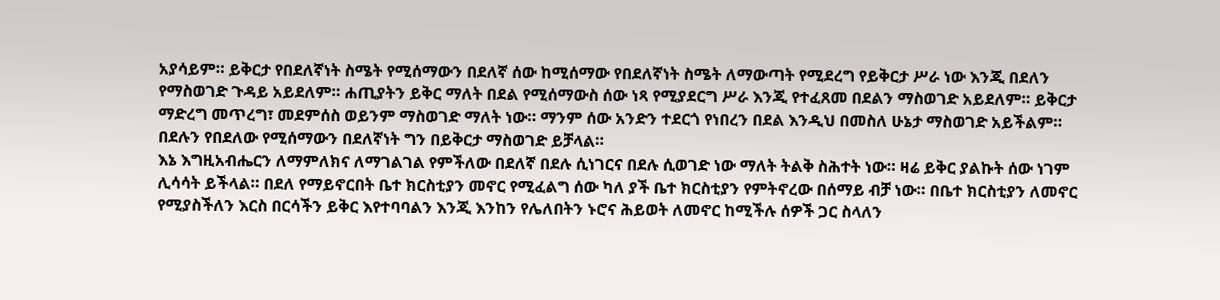አያሳይም። ይቅርታ የበደለኛነት ስሜት የሚሰማውን በደለኛ ሰው ከሚሰማው የበደለኛነት ስሜት ለማውጣት የሚደረግ የይቅርታ ሥራ ነው እንጂ በደለን የማስወገድ ጉዳይ አይደለም። ሐጢያትን ይቅር ማለት በደል የሚሰማውስ ሰው ነጻ የሚያደርግ ሥራ እንጂ የተፈጸመ በደልን ማስወገድ አይደለም። ይቅርታ ማድረግ መጥረግ፣ መደምሰስ ወይንም ማስወገድ ማለት ነው። ማንም ሰው አንድን ተደርጎ የነበረን በደል እንዲህ በመስለ ሁኔታ ማስወገድ አይችልም። በደሉን የበደለው የሚሰማውን በደለኛነት ግን በይቅርታ ማስወገድ ይቻላል።
እኔ እግዚአብሔርን ለማምለክና ለማገልገል የምችለው በደለኛ በደሉ ሲነገርና በደሉ ሲወገድ ነው ማለት ትልቅ ስሕተት ነው። ዛሬ ይቅር ያልኩት ሰው ነገም ሊሳሳት ይችላል። በደለ የማይኖርበት ቤተ ክርስቲያን መኖር የሚፈልግ ሰው ካለ ያች ቤተ ክርስቲያን የምትኖረው በሰማይ ብቻ ነው። በቤተ ክርስቲያን ለመኖር የሚያስችለን እርስ በርሳችን ይቅር እየተባባልን እንጂ እንከን የሌለበትን ኑሮና ሕይወት ለመኖር ከሚችሉ ሰዎች ጋር ስላለን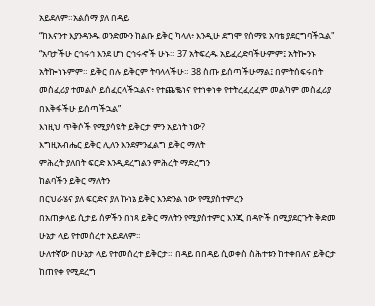አይደለም።አልሰማ ያለ በዳይ
“ከእናንተ እያንዳንዱ ወንድሙን ከልቡ ይቅር ካላለ፥ እንዲሁ ደግሞ የሰማዩ አባቴ ያደርግባችኋል"
“አባታችሁ ርኅሩኅ እንደ ሆነ ርኅሩኆች ሁኑ። 37 አትፍረዱ አይፈረድባችሁምም፤ አትኰንኑ አትኰነኑምም። ይቅር በሉ ይቅርም ትባላላችሁ። 38 ስጡ ይሰጣችሁማል፤ በምትሰፍሩበት መስፈሪያ ተመልሶ ይሰፈርላችኋልና፥ የተጨቈነና የተነቀነቀ የተትረፈረፈም መልካም መስፈሪያ በእቅፋችሁ ይሰጣችኋል”
እነዚህ ጥቅሶች የሚያሳዩት ይቅርታ ምን አይነት ነው?
እግዚአብሔር ይቅር ሊለን እንደምንፈልግ ይቅር ማለት
ምሕረት ያለበት ፍርድ እንዲደረግልን ምሕረት ማድረግን
ከልባችን ይቅር ማለትን
በርህራሄና ያለ ፍርድና ያለ ኩነኔ ይቅር እንድንል ነው የሚያስተምረን
በአጠቃላይ ሲታይ ሰዎችን በነጻ ይቅር ማለትን የሚያስተምር እንጂ በዳዮች በሚያደርጉት ቅድመ ሁኔታ ላይ የተመሰረተ አይደለም።
ሁለተኛው በሁኔታ ላይ የተመሰረተ ይቅርታ። በዳይ በበዳይ ሲወቀስ ስሕተቱን ከተቀበለና ይቅርታ ከጠየቀ የሚደረግ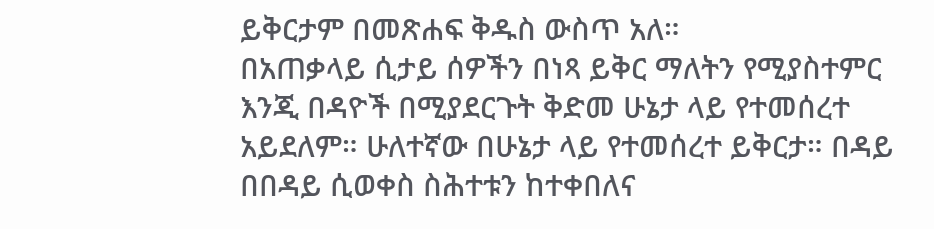ይቅርታም በመጽሐፍ ቅዱስ ውስጥ አለ።
በአጠቃላይ ሲታይ ሰዎችን በነጻ ይቅር ማለትን የሚያስተምር እንጂ በዳዮች በሚያደርጉት ቅድመ ሁኔታ ላይ የተመሰረተ አይደለም። ሁለተኛው በሁኔታ ላይ የተመሰረተ ይቅርታ። በዳይ በበዳይ ሲወቀስ ስሕተቱን ከተቀበለና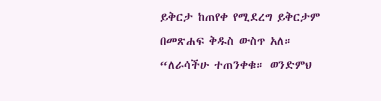ይቅርታ ከጠየቀ የሚደረግ ይቅርታም በመጽሐፍ ቅዱስ ውስጥ አለ። “ለራሳችሁ ተጠንቀቁ። ወንድምህ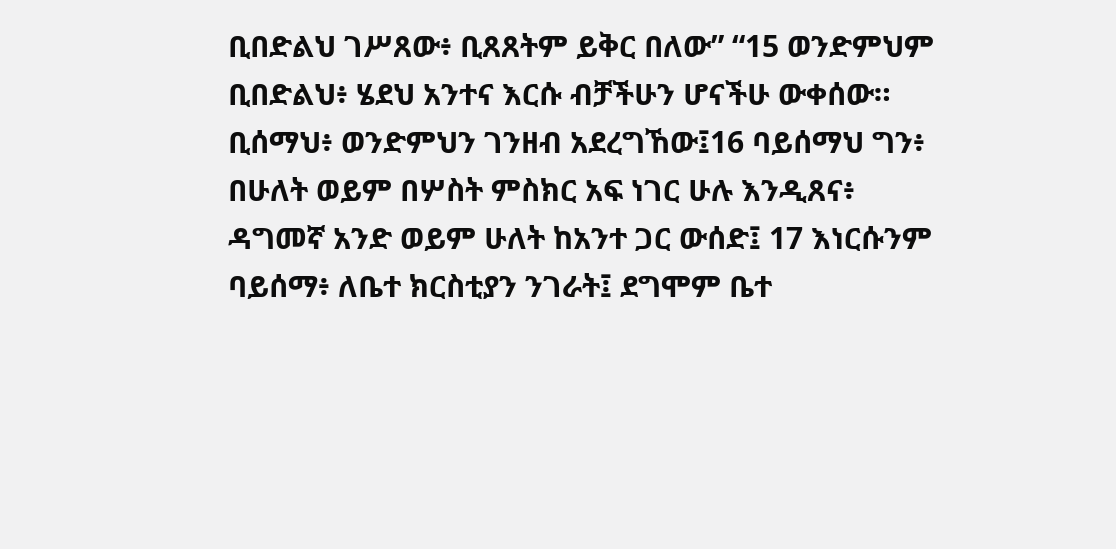ቢበድልህ ገሥጸው፥ ቢጸጸትም ይቅር በለው” “15 ወንድምህም ቢበድልህ፥ ሄደህ አንተና እርሱ ብቻችሁን ሆናችሁ ውቀሰው። ቢሰማህ፥ ወንድምህን ገንዘብ አደረግኸው፤16 ባይሰማህ ግን፥ በሁለት ወይም በሦስት ምስክር አፍ ነገር ሁሉ እንዲጸና፥ ዳግመኛ አንድ ወይም ሁለት ከአንተ ጋር ውሰድ፤ 17 እነርሱንም ባይሰማ፥ ለቤተ ክርስቲያን ንገራት፤ ደግሞም ቤተ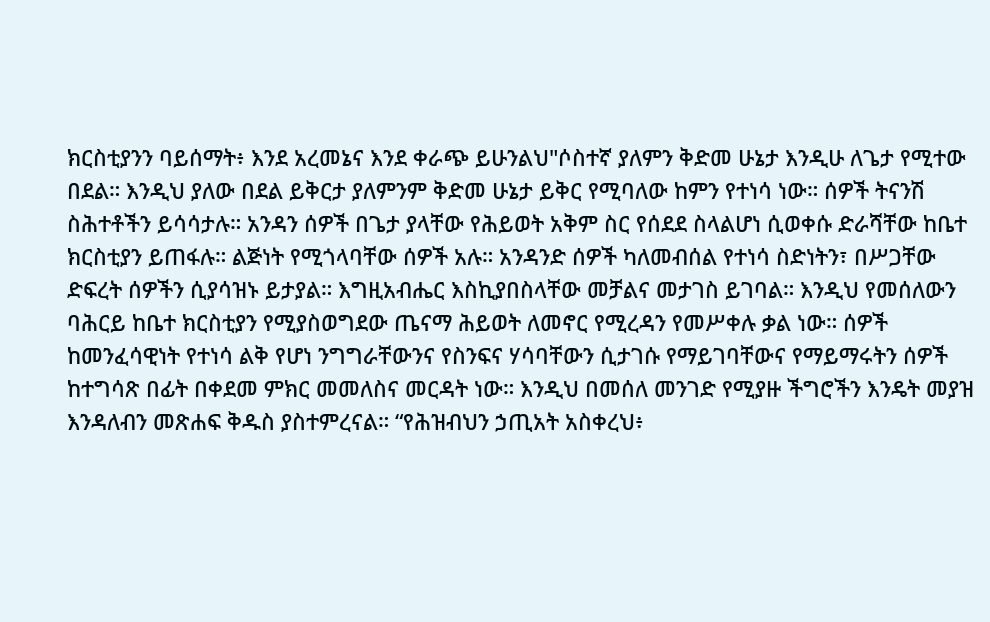ክርስቲያንን ባይሰማት፥ እንደ አረመኔና እንደ ቀራጭ ይሁንልህ"ሶስተኛ ያለምን ቅድመ ሁኔታ እንዲሁ ለጌታ የሚተው በደል። እንዲህ ያለው በደል ይቅርታ ያለምንም ቅድመ ሁኔታ ይቅር የሚባለው ከምን የተነሳ ነው። ሰዎች ትናንሽ ስሕተቶችን ይሳሳታሉ። አንዳን ሰዎች በጌታ ያላቸው የሕይወት አቅም ስር የሰደደ ስላልሆነ ሲወቀሱ ድራሻቸው ከቤተ ክርስቲያን ይጠፋሉ። ልጅነት የሚጎላባቸው ሰዎች አሉ። አንዳንድ ሰዎች ካለመብሰል የተነሳ ስድነትን፣ በሥጋቸው ድፍረት ሰዎችን ሲያሳዝኑ ይታያል። እግዚአብሔር እስኪያበስላቸው መቻልና መታገስ ይገባል። እንዲህ የመሰለውን ባሕርይ ከቤተ ክርስቲያን የሚያስወግደው ጤናማ ሕይወት ለመኖር የሚረዳን የመሥቀሉ ቃል ነው። ሰዎች ከመንፈሳዊነት የተነሳ ልቅ የሆነ ንግግራቸውንና የስንፍና ሃሳባቸውን ሲታገሱ የማይገባቸውና የማይማሩትን ሰዎች ከተግሳጽ በፊት በቀደመ ምክር መመለስና መርዳት ነው። እንዲህ በመሰለ መንገድ የሚያዙ ችግሮችን እንዴት መያዝ እንዳለብን መጽሐፍ ቅዱስ ያስተምረናል። “የሕዝብህን ኃጢአት አስቀረህ፥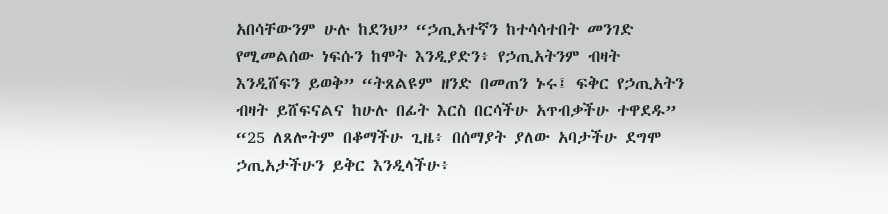አበሳቸውንም ሁሉ ከደንህ” “ኃጢአተኛን ከተሳሳተበት መንገድ የሚመልሰው ነፍሱን ከሞት እንዲያድን፥ የኃጢአትንም ብዛት እንዲሸፍን ይወቅ” “ትጸልዩም ዘንድ በመጠን ኑሩ፤ ፍቅር የኃጢአትን ብዛት ይሸፍናልና ከሁሉ በፊት እርስ በርሳችሁ አጥብቃችሁ ተዋደዱ” “25 ለጸሎትም በቆማችሁ ጊዜ፥ በሰማያት ያለው አባታችሁ ደግሞ ኃጢአታችሁን ይቅር እንዲላችሁ፥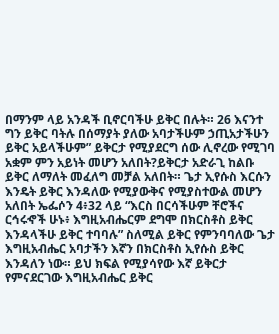በማንም ላይ አንዳች ቢኖርባችሁ ይቅር በሉት። 26 እናንተ ግን ይቅር ባትሉ በሰማያት ያለው አባታችሁም ኃጢአታችሁን ይቅር አይላችሁም” ይቅርታ የሚያደርግ ሰው ሊኖረው የሚገባ አቋም ምን አይነት መሆን አለበት?ይቅርታ አድራጊ ከልቡ ይቅር ለማለት መፈለግ መቻል አለበት። ጌታ ኢየሱስ እርሱን እንዴት ይቅር እንዳለው የሚያውቅና የሚያስተውል መሆን አለበት ኤፌሶን 4፥32 ላይ “እርስ በርሳችሁም ቸሮችና ርኅሩኆች ሁኑ፥ እግዚአብሔርም ደግሞ በክርስቶስ ይቅር እንዳላችሁ ይቅር ተባባሉ” ስለሚል ይቅር የምንባባለው ጌታ እግዚአብሔር አባታችን እኛን በክርስቶስ ኢየሱስ ይቅር እንዳለን ነው። ይህ ክፍል የሚያሳየው እኛ ይቅርታ የምናደርገው እግዚአብሔር ይቅር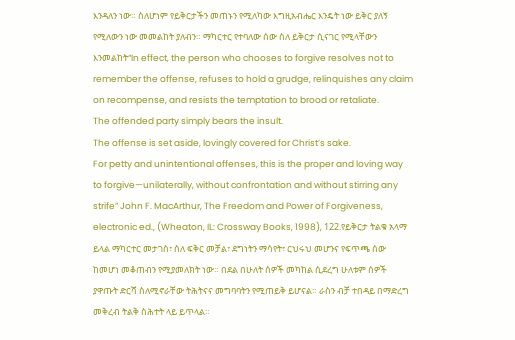እንዳለን ነው። ስለሆነም የይቅርታችን መጠኑን የሚለካው እግዚአብሔር እንዴት ነው ይቅር ያለኝ የሚለውን ነው መመልከት ያለብን። ማካርተር የተባለው ሰው ስለ ይቅርታ ሲናገር የሚላቸውን እንመልከት“In effect, the person who chooses to forgive resolves not to remember the offense, refuses to hold a grudge, relinquishes any claim on recompense, and resists the temptation to brood or retaliate.
The offended party simply bears the insult.
The offense is set aside, lovingly covered for Christ’s sake.
For petty and unintentional offenses, this is the proper and loving way to forgive—unilaterally, without confrontation and without stirring any strife” John F. MacArthur, The Freedom and Power of Forgiveness, electronic ed., (Wheaton, IL: Crossway Books, 1998), 122.የይቅርታ ትልቁ አላማ ይላል ማካርተር መታገስ፣ ስለ ፍቅር መቻል፣ ደግነትን ማሳየት፣ ርህሩህ መሆንና የፍጥጫ ሰው ከመሆነ መቆጠብን የሚያመለክት ነው። በደል በሁለት ሰዎች መካከል ሲደረግ ሁለቱም ሰዎች ያዋጡት ድርሻ ስለሚኖራቸው ትሕትናና መግባባትን የሚጠይቅ ይሆናል። ራስን ብቻ ተበዳይ በማድረግ መቅረብ ትልቅ ስሕተት ላይ ይጥላል።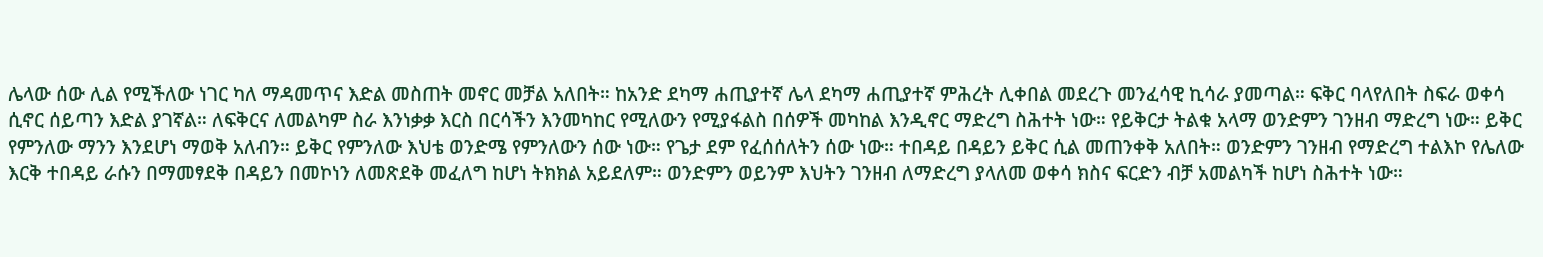ሌላው ሰው ሊል የሚችለው ነገር ካለ ማዳመጥና እድል መስጠት መኖር መቻል አለበት። ከአንድ ደካማ ሐጢያተኛ ሌላ ደካማ ሐጢያተኛ ምሕረት ሊቀበል መደረጉ መንፈሳዊ ኪሳራ ያመጣል። ፍቅር ባላየለበት ስፍራ ወቀሳ ሲኖር ሰይጣን እድል ያገኛል። ለፍቅርና ለመልካም ስራ እንነቃቃ እርስ በርሳችን እንመካከር የሚለውን የሚያፋልስ በሰዎች መካከል እንዲኖር ማድረግ ስሕተት ነው። የይቅርታ ትልቁ አላማ ወንድምን ገንዘብ ማድረግ ነው። ይቅር የምንለው ማንን እንደሆነ ማወቅ አለብን። ይቅር የምንለው እህቴ ወንድሜ የምንለውን ሰው ነው። የጌታ ደም የፈሰሰለትን ሰው ነው። ተበዳይ በዳይን ይቅር ሲል መጠንቀቅ አለበት። ወንድምን ገንዘብ የማድረግ ተልእኮ የሌለው እርቅ ተበዳይ ራሱን በማመፃደቅ በዳይን በመኮነን ለመጽደቅ መፈለግ ከሆነ ትክክል አይደለም። ወንድምን ወይንም እህትን ገንዘብ ለማድረግ ያላለመ ወቀሳ ክስና ፍርድን ብቻ አመልካች ከሆነ ስሕተት ነው።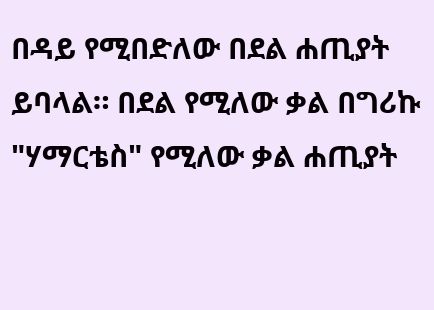በዳይ የሚበድለው በደል ሐጢያት ይባላል። በደል የሚለው ቃል በግሪኩ "ሃማርቴስ" የሚለው ቃል ሐጢያት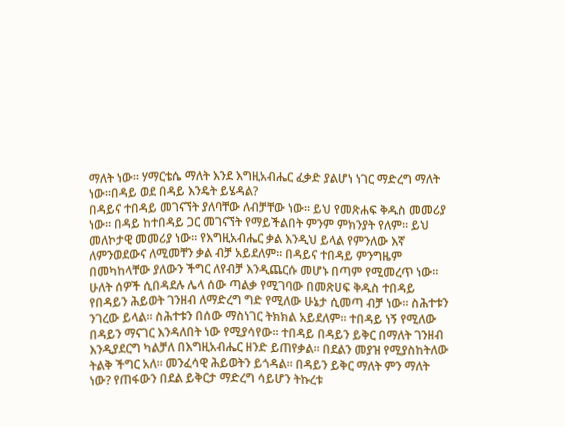ማለት ነው። ሃማርቴሴ ማለት እንደ እግዚአብሔር ፈቃድ ያልሆነ ነገር ማድረግ ማለት ነው።በዳይ ወደ በዳይ እንዴት ይሄዳል?
በዳይና ተበዳይ መገናኘት ያለባቸው ለብቻቸው ነው። ይህ የመጽሐፍ ቅዱስ መመሪያ ነው። በዳይ ከተበዳይ ጋር መገናኘት የማይችልበት ምንም ምክንያት የለም። ይህ መለኮታዊ መመሪያ ነው። የእግዚአብሔር ቃል እንዲህ ይላል የምንለው እኛ ለምንወደውና ለሚመቸን ቃል ብቻ አይደለም። በዳይና ተበዳይ ምንግዜም በመካከላቸው ያለውን ችግር ለየብቻ እንዲጨርሱ መሆኑ በጣም የሚመረጥ ነው። ሁለት ሰዎች ሲበዳደሉ ሌላ ሰው ጣልቃ የሚገባው በመጽሀፍ ቅዱስ ተበዳይ የበዳይን ሕይወት ገንዘብ ለማድረግ ግድ የሚለው ሁኔታ ሲመጣ ብቻ ነው። ስሕተቱን ንገረው ይላል። ስሕተቱን በሰው ማስነገር ትክክል አይደለም። ተበዳይ ነኝ የሚለው በዳይን ማናገር እንዳለበት ነው የሚያሳየው። ተበዳይ በዳይን ይቅር በማለት ገንዘብ እንዲያደርግ ካልቻለ በእግዚአብሔር ዘንድ ይጠየቃል። በደልን መያዝ የሚያስከትለው ትልቅ ችግር አለ። መንፈሳዊ ሕይወትን ይጎዳል። በዳይን ይቅር ማለት ምን ማለት ነው? የጠፋውን በደል ይቅርታ ማድረግ ሳይሆን ትኩረቱ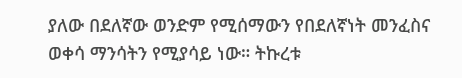ያለው በደለኛው ወንድም የሚሰማውን የበደለኛነት መንፈስና ወቀሳ ማንሳትን የሚያሳይ ነው። ትኩረቱ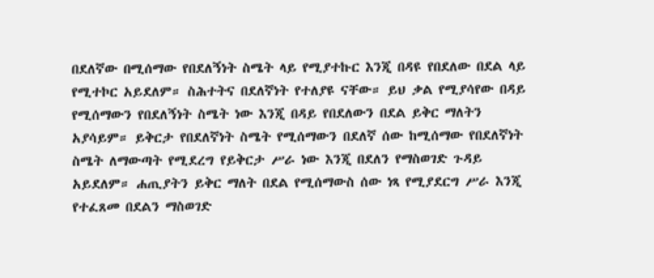በደለኛው በሚሰማው የበደለኝነት ስሜት ላይ የሚያተኩር እንጂ በዳዩ የበደለው በደል ላይ የሚተኮር አይደለም። ስሕተትና በደለኛነት የተለያዩ ናቸው። ይህ ቃል የሚያሳየው በዳይ የሚሰማውን የበደለኝነት ስሜት ነው እንጂ በዳይ የበደለውን በደል ይቅር ማለትን አያሳይም። ይቅርታ የበደለኛነት ስሜት የሚሰማውን በደለኛ ሰው ከሚሰማው የበደለኛነት ስሜት ለማውጣት የሚደረግ የይቅርታ ሥራ ነው እንጂ በደለን የማስወገድ ጉዳይ አይደለም። ሐጢያትን ይቅር ማለት በደል የሚሰማውስ ሰው ነጻ የሚያደርግ ሥራ እንጂ የተፈጸመ በደልን ማስወገድ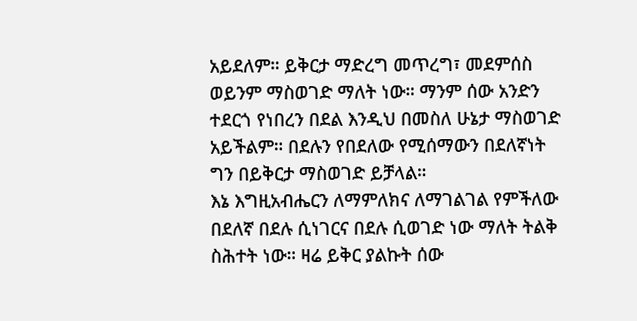አይደለም። ይቅርታ ማድረግ መጥረግ፣ መደምሰስ ወይንም ማስወገድ ማለት ነው። ማንም ሰው አንድን ተደርጎ የነበረን በደል እንዲህ በመስለ ሁኔታ ማስወገድ አይችልም። በደሉን የበደለው የሚሰማውን በደለኛነት ግን በይቅርታ ማስወገድ ይቻላል።
እኔ እግዚአብሔርን ለማምለክና ለማገልገል የምችለው በደለኛ በደሉ ሲነገርና በደሉ ሲወገድ ነው ማለት ትልቅ ስሕተት ነው። ዛሬ ይቅር ያልኩት ሰው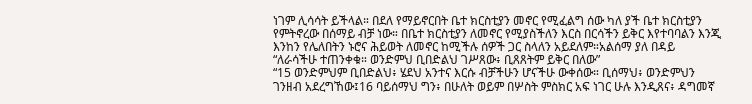ነገም ሊሳሳት ይችላል። በደለ የማይኖርበት ቤተ ክርስቲያን መኖር የሚፈልግ ሰው ካለ ያች ቤተ ክርስቲያን የምትኖረው በሰማይ ብቻ ነው። በቤተ ክርስቲያን ለመኖር የሚያስችለን እርስ በርሳችን ይቅር እየተባባልን እንጂ እንከን የሌለበትን ኑሮና ሕይወት ለመኖር ከሚችሉ ሰዎች ጋር ስላለን አይደለም።አልሰማ ያለ በዳይ
“ለራሳችሁ ተጠንቀቁ። ወንድምህ ቢበድልህ ገሥጸው፥ ቢጸጸትም ይቅር በለው”
“15 ወንድምህም ቢበድልህ፥ ሄደህ አንተና እርሱ ብቻችሁን ሆናችሁ ውቀሰው። ቢሰማህ፥ ወንድምህን ገንዘብ አደረግኸው፤16 ባይሰማህ ግን፥ በሁለት ወይም በሦስት ምስክር አፍ ነገር ሁሉ እንዲጸና፥ ዳግመኛ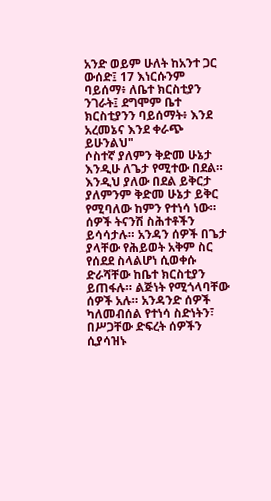አንድ ወይም ሁለት ከአንተ ጋር ውሰድ፤ 17 እነርሱንም ባይሰማ፥ ለቤተ ክርስቲያን ንገራት፤ ደግሞም ቤተ ክርስቲያንን ባይሰማት፥ እንደ አረመኔና እንደ ቀራጭ ይሁንልህ"
ሶስተኛ ያለምን ቅድመ ሁኔታ እንዲሁ ለጌታ የሚተው በደል። እንዲህ ያለው በደል ይቅርታ ያለምንም ቅድመ ሁኔታ ይቅር የሚባለው ከምን የተነሳ ነው። ሰዎች ትናንሽ ስሕተቶችን ይሳሳታሉ። አንዳን ሰዎች በጌታ ያላቸው የሕይወት አቅም ስር የሰደደ ስላልሆነ ሲወቀሱ ድራሻቸው ከቤተ ክርስቲያን ይጠፋሉ። ልጅነት የሚጎላባቸው ሰዎች አሉ። አንዳንድ ሰዎች ካለመብሰል የተነሳ ስድነትን፣ በሥጋቸው ድፍረት ሰዎችን ሲያሳዝኑ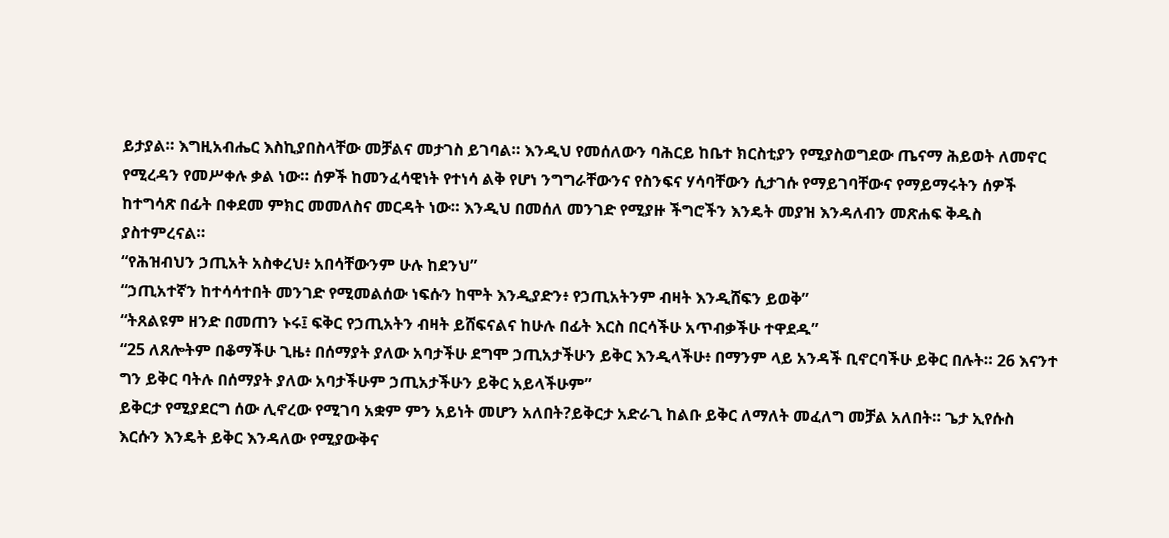ይታያል። እግዚአብሔር እስኪያበስላቸው መቻልና መታገስ ይገባል። እንዲህ የመሰለውን ባሕርይ ከቤተ ክርስቲያን የሚያስወግደው ጤናማ ሕይወት ለመኖር የሚረዳን የመሥቀሉ ቃል ነው። ሰዎች ከመንፈሳዊነት የተነሳ ልቅ የሆነ ንግግራቸውንና የስንፍና ሃሳባቸውን ሲታገሱ የማይገባቸውና የማይማሩትን ሰዎች ከተግሳጽ በፊት በቀደመ ምክር መመለስና መርዳት ነው። እንዲህ በመሰለ መንገድ የሚያዙ ችግሮችን እንዴት መያዝ እንዳለብን መጽሐፍ ቅዱስ ያስተምረናል።
“የሕዝብህን ኃጢአት አስቀረህ፥ አበሳቸውንም ሁሉ ከደንህ”
“ኃጢአተኛን ከተሳሳተበት መንገድ የሚመልሰው ነፍሱን ከሞት እንዲያድን፥ የኃጢአትንም ብዛት እንዲሸፍን ይወቅ”
“ትጸልዩም ዘንድ በመጠን ኑሩ፤ ፍቅር የኃጢአትን ብዛት ይሸፍናልና ከሁሉ በፊት እርስ በርሳችሁ አጥብቃችሁ ተዋደዱ”
“25 ለጸሎትም በቆማችሁ ጊዜ፥ በሰማያት ያለው አባታችሁ ደግሞ ኃጢአታችሁን ይቅር እንዲላችሁ፥ በማንም ላይ አንዳች ቢኖርባችሁ ይቅር በሉት። 26 እናንተ ግን ይቅር ባትሉ በሰማያት ያለው አባታችሁም ኃጢአታችሁን ይቅር አይላችሁም”
ይቅርታ የሚያደርግ ሰው ሊኖረው የሚገባ አቋም ምን አይነት መሆን አለበት?ይቅርታ አድራጊ ከልቡ ይቅር ለማለት መፈለግ መቻል አለበት። ጌታ ኢየሱስ እርሱን እንዴት ይቅር እንዳለው የሚያውቅና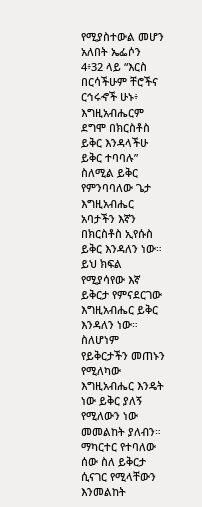የሚያስተውል መሆን አለበት ኤፌሶን 4፥32 ላይ “እርስ በርሳችሁም ቸሮችና ርኅሩኆች ሁኑ፥ እግዚአብሔርም ደግሞ በክርስቶስ ይቅር እንዳላችሁ ይቅር ተባባሉ” ስለሚል ይቅር የምንባባለው ጌታ እግዚአብሔር አባታችን እኛን በክርስቶስ ኢየሱስ ይቅር እንዳለን ነው። ይህ ክፍል የሚያሳየው እኛ ይቅርታ የምናደርገው እግዚአብሔር ይቅር እንዳለን ነው። ስለሆነም የይቅርታችን መጠኑን የሚለካው እግዚአብሔር እንዴት ነው ይቅር ያለኝ የሚለውን ነው መመልከት ያለብን። ማካርተር የተባለው ሰው ስለ ይቅርታ ሲናገር የሚላቸውን እንመልከት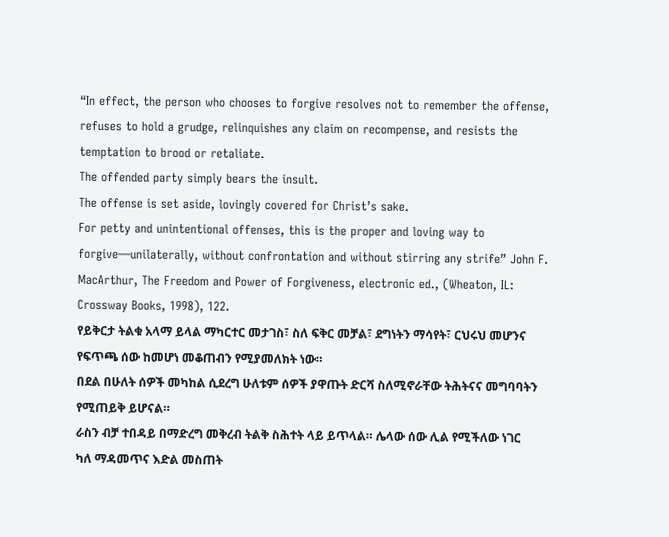“In effect, the person who chooses to forgive resolves not to remember the offense, refuses to hold a grudge, relinquishes any claim on recompense, and resists the temptation to brood or retaliate.
The offended party simply bears the insult.
The offense is set aside, lovingly covered for Christ’s sake.
For petty and unintentional offenses, this is the proper and loving way to forgive—unilaterally, without confrontation and without stirring any strife” John F. MacArthur, The Freedom and Power of Forgiveness, electronic ed., (Wheaton, IL: Crossway Books, 1998), 122.
የይቅርታ ትልቁ አላማ ይላል ማካርተር መታገስ፣ ስለ ፍቅር መቻል፣ ደግነትን ማሳየት፣ ርህሩህ መሆንና የፍጥጫ ሰው ከመሆነ መቆጠብን የሚያመለክት ነው።
በደል በሁለት ሰዎች መካከል ሲደረግ ሁለቱም ሰዎች ያዋጡት ድርሻ ስለሚኖራቸው ትሕትናና መግባባትን የሚጠይቅ ይሆናል።
ራስን ብቻ ተበዳይ በማድረግ መቅረብ ትልቅ ስሕተት ላይ ይጥላል። ሌላው ሰው ሊል የሚችለው ነገር ካለ ማዳመጥና እድል መስጠት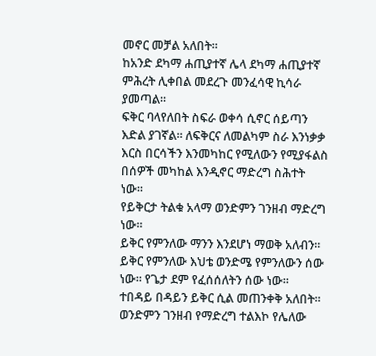መኖር መቻል አለበት።
ከአንድ ደካማ ሐጢያተኛ ሌላ ደካማ ሐጢያተኛ ምሕረት ሊቀበል መደረጉ መንፈሳዊ ኪሳራ ያመጣል።
ፍቅር ባላየለበት ስፍራ ወቀሳ ሲኖር ሰይጣን እድል ያገኛል። ለፍቅርና ለመልካም ስራ እንነቃቃ እርስ በርሳችን እንመካከር የሚለውን የሚያፋልስ በሰዎች መካከል እንዲኖር ማድረግ ስሕተት ነው።
የይቅርታ ትልቁ አላማ ወንድምን ገንዘብ ማድረግ ነው።
ይቅር የምንለው ማንን እንደሆነ ማወቅ አለብን። ይቅር የምንለው እህቴ ወንድሜ የምንለውን ሰው ነው። የጌታ ደም የፈሰሰለትን ሰው ነው።
ተበዳይ በዳይን ይቅር ሲል መጠንቀቅ አለበት።
ወንድምን ገንዘብ የማድረግ ተልእኮ የሌለው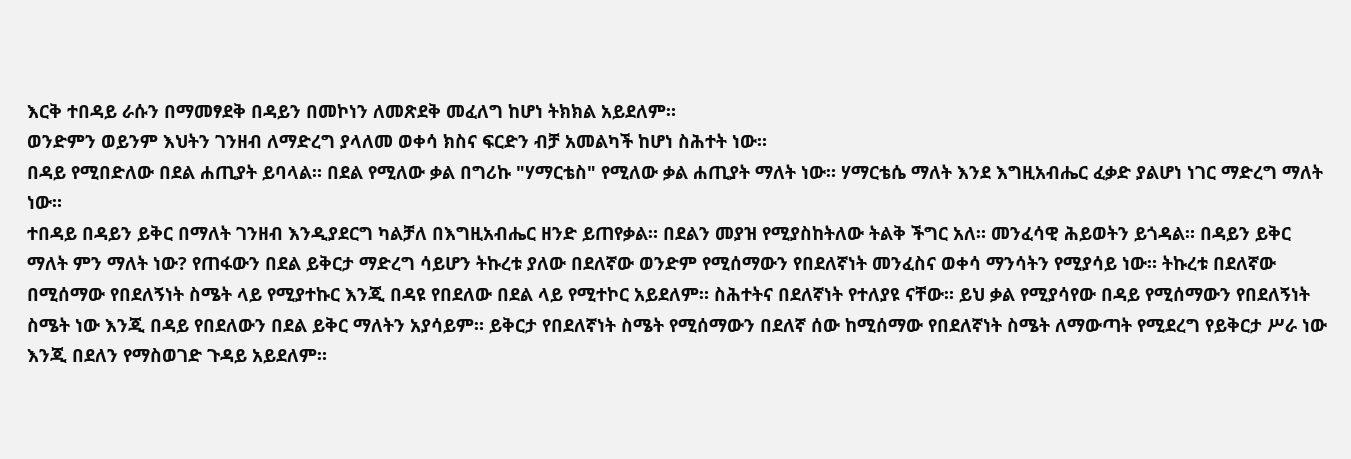እርቅ ተበዳይ ራሱን በማመፃደቅ በዳይን በመኮነን ለመጽደቅ መፈለግ ከሆነ ትክክል አይደለም።
ወንድምን ወይንም እህትን ገንዘብ ለማድረግ ያላለመ ወቀሳ ክስና ፍርድን ብቻ አመልካች ከሆነ ስሕተት ነው።
በዳይ የሚበድለው በደል ሐጢያት ይባላል። በደል የሚለው ቃል በግሪኩ "ሃማርቴስ" የሚለው ቃል ሐጢያት ማለት ነው። ሃማርቴሴ ማለት እንደ እግዚአብሔር ፈቃድ ያልሆነ ነገር ማድረግ ማለት ነው።
ተበዳይ በዳይን ይቅር በማለት ገንዘብ እንዲያደርግ ካልቻለ በእግዚአብሔር ዘንድ ይጠየቃል። በደልን መያዝ የሚያስከትለው ትልቅ ችግር አለ። መንፈሳዊ ሕይወትን ይጎዳል። በዳይን ይቅር ማለት ምን ማለት ነው? የጠፋውን በደል ይቅርታ ማድረግ ሳይሆን ትኩረቱ ያለው በደለኛው ወንድም የሚሰማውን የበደለኛነት መንፈስና ወቀሳ ማንሳትን የሚያሳይ ነው። ትኩረቱ በደለኛው በሚሰማው የበደለኝነት ስሜት ላይ የሚያተኩር እንጂ በዳዩ የበደለው በደል ላይ የሚተኮር አይደለም። ስሕተትና በደለኛነት የተለያዩ ናቸው። ይህ ቃል የሚያሳየው በዳይ የሚሰማውን የበደለኝነት ስሜት ነው እንጂ በዳይ የበደለውን በደል ይቅር ማለትን አያሳይም። ይቅርታ የበደለኛነት ስሜት የሚሰማውን በደለኛ ሰው ከሚሰማው የበደለኛነት ስሜት ለማውጣት የሚደረግ የይቅርታ ሥራ ነው እንጂ በደለን የማስወገድ ጉዳይ አይደለም።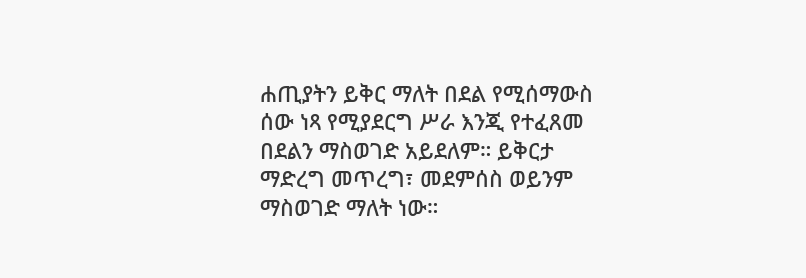ሐጢያትን ይቅር ማለት በደል የሚሰማውስ ሰው ነጻ የሚያደርግ ሥራ እንጂ የተፈጸመ በደልን ማስወገድ አይደለም። ይቅርታ ማድረግ መጥረግ፣ መደምሰስ ወይንም ማስወገድ ማለት ነው።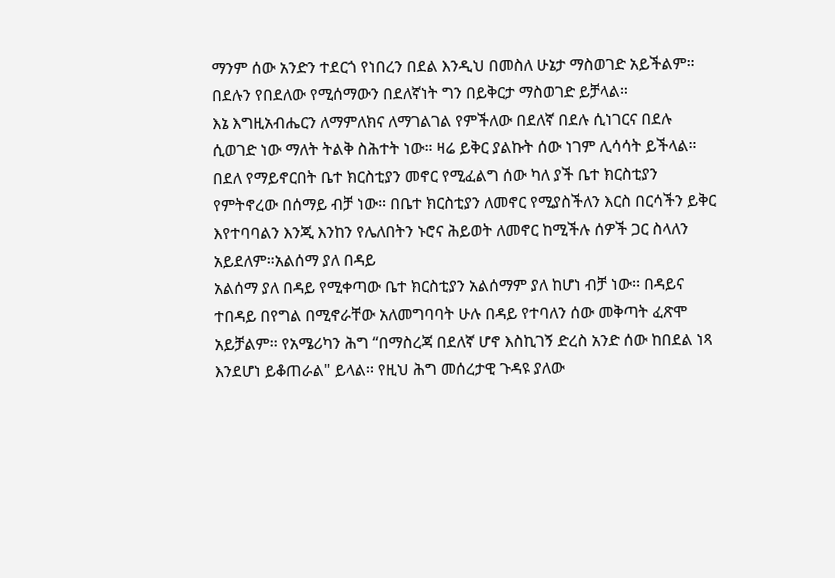ማንም ሰው አንድን ተደርጎ የነበረን በደል እንዲህ በመስለ ሁኔታ ማስወገድ አይችልም። በደሉን የበደለው የሚሰማውን በደለኛነት ግን በይቅርታ ማስወገድ ይቻላል።
እኔ እግዚአብሔርን ለማምለክና ለማገልገል የምችለው በደለኛ በደሉ ሲነገርና በደሉ ሲወገድ ነው ማለት ትልቅ ስሕተት ነው። ዛሬ ይቅር ያልኩት ሰው ነገም ሊሳሳት ይችላል። በደለ የማይኖርበት ቤተ ክርስቲያን መኖር የሚፈልግ ሰው ካለ ያች ቤተ ክርስቲያን የምትኖረው በሰማይ ብቻ ነው። በቤተ ክርስቲያን ለመኖር የሚያስችለን እርስ በርሳችን ይቅር እየተባባልን እንጂ እንከን የሌለበትን ኑሮና ሕይወት ለመኖር ከሚችሉ ሰዎች ጋር ስላለን አይደለም።አልሰማ ያለ በዳይ
አልሰማ ያለ በዳይ የሚቀጣው ቤተ ክርስቲያን አልሰማም ያለ ከሆነ ብቻ ነው፡፡ በዳይና ተበዳይ በየግል በሚኖራቸው አለመግባባት ሁሉ በዳይ የተባለን ሰው መቅጣት ፈጽሞ አይቻልም፡፡ የአሜሪካን ሕግ “በማስረጃ በደለኛ ሆኖ እስኪገኝ ድረስ አንድ ሰው ከበደል ነጻ እንደሆነ ይቆጠራል" ይላል፡፡ የዚህ ሕግ መሰረታዊ ጉዳዩ ያለው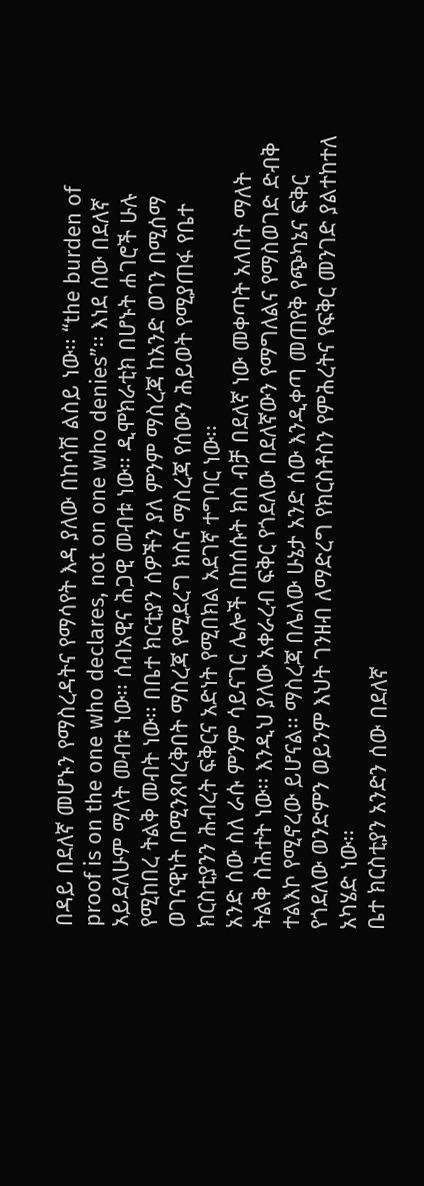በዳይ በደለኛ መሆኑን የማስረዳትና የማሳየት እዳ ያለው በከሳሽ ልስይ ነው፡፡ “the burden of proof is on the one who declares, not on one who denies”፡፡ እነደ ሰው በደለኛ አይደለሁም ማለት መብቱ ነው፡፡ ሰብአዊና ሕጋዊ መብቱ ነው፡፡ ዲሞክራቲክ በሆኑት ሐገሮች ሁሉ የሚከበረ ትልቅ መብት ነው፡፡ በቤተ ክርቲያን ሰዎችን ያለ ምንም ማስረጃ ከአንድ ወገን በሚሰማ ወገናዊነት በሚንጸባረቅበት ማስረጃ የሚደረግ ክስና ማስረጃ የሰውን ሕይወት የሚያጠፋ የቤተ ክርስቲያንን ሕብረት ፍቅርና አድነት የሚበክል አደገኛ ተግባር ነው፡፡
አንድ ሰው ስለ ራሱ ምንም ሳይናገር ሌሎች በከሰሱት ክስ ብቻ በደለኛ ነው መቀጣት አለበት ማለት ትልቅ ስሕተት ነው፡፡ እንዲህ ያለው አቀራረብ ፍቅር የጎደለው በደለኛውን የማግለልና የማስወገድ ድብቅ ተልእኮ የሚኖረው ይሆናል፡፡ ማስረጃ በሌለው ሁኔታ አንድ ሰው እንዲቀጣ መጠየቅ የጭካኔና ፍቅር የጎደለው ወንድምን ወይንም እህት ገንዘብ ለማድረግ የክርስቶስን የምሕረትና የፍቅር መንገድ ያልተከተለ አካሄድ ነው፡፡
ቤተ ክርስቲያን አንድን ሰው በደለኛ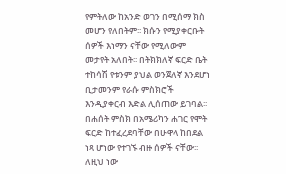የምትለው ከአንድ ወገን በሚሰማ ክስ መሆን የለበትም፡፡ ክሱን የሚያቀርቡት ሰዎች እነማን ናቸው የሚለውም መታየት አለበት፡፡ በትክክለኛ ፍርድ ቤት ተከሳሽ የቱንም ያህል ወንጀለኛ እንደሆነ ቢታመንም የራሱ ምስክሮች እንዲያቀርብ እድል ሊሰጠው ይገባል፡፡ በሐሰት ምስክ በአሜሪካን ሐገር የሞት ፍርድ ከተፈረደባቸው በሁዋላ ከበደል ነጻ ሆነው የተገኙ ብዙ ሰዎች ናቸው፡፡ ለዚህ ነው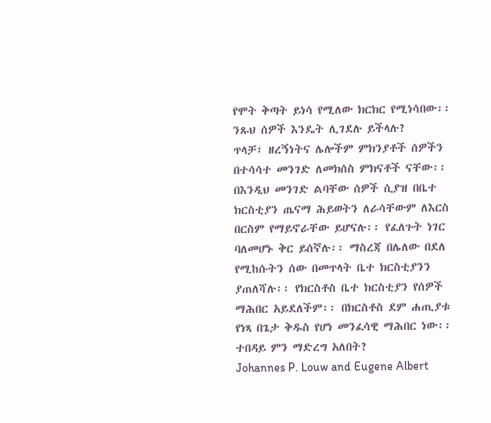የሞት ቅጣት ይነሳ የሚለው ክርክር የሚነሳበው፡፡ ንጹህ ሰዎች እንዴት ሊገደሉ ይችላሉ?
ጥላቻ፣ ዘረኝነትና ሌሎችም ምክንያቶች ሰዎችን በተሳሳተ መንገድ ለመክሰስ ምክናቶች ናቸው፡፡
በእንዲህ መንገድ ልባቸው ሰዎች ሲያዝ በቤተ ክርስቲያን ጤናማ ሕይወትን ለራሳቸውም ለእርስ በርስም የማይኖራቸው ይሆናሉ፡፡ የፈለጉት ነገር ባለመሆኑ ቅር ይሰኛሉ፡፡ ማስረጃ በሌለው በደለ የሚከሱትን ሰው በመጥላት ቤተ ክርስቲያንን ያጠለሻሉ፡፡ የክርስቶስ ቤተ ክርስቲያን የሰዎች ማሕበር አይደለችም፡፡ በክርስቶስ ደም ሐጢያቱ የነጻ በጌታ ቅዱስ የሆነ መንፈሳዊ ማሕበር ነው፡፡
ተበዳይ ምን ማድረግ አለበት?
Johannes P. Louw and Eugene Albert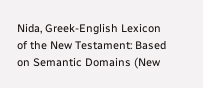Nida, Greek-English Lexicon of the New Testament: Based on Semantic Domains (New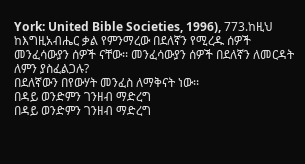York: United Bible Societies, 1996), 773.ከዚህ ከእግዚአብሔር ቃል የምንማረው በደለኛን የሚረዱ ሰዎች መንፈሳውያን ሰዎች ናቸው፡፡ መንፈሳውያን ሰዎች በደለኛን ለመርዳት ለምን ያስፈልጋሉ?
በደለኛውን በየውሃት መንፈስ ለማቅናት ነው፡፡
በዳይ ወንድምን ገንዘብ ማድረግ
በዳይ ወንድምን ገንዘብ ማድረግ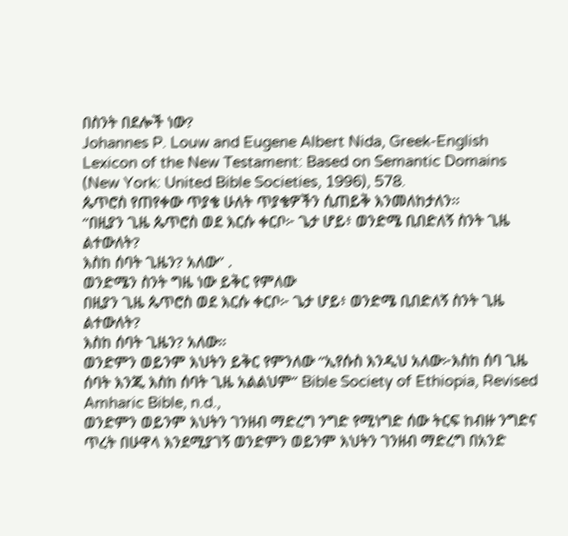በስንት በደሎች ነው?
Johannes P. Louw and Eugene Albert Nida, Greek-English Lexicon of the New Testament: Based on Semantic Domains (New York: United Bible Societies, 1996), 578.
ጴጥሮስ የጠየቀው ጥያቄ ሁለት ጥያቄዎችን ሲጠይቅ እንመለከታለን፡፡
“በዚያን ጊዜ ጴጥሮስ ወደ እርሱ ቀርቦ፦ ጌታ ሆይ፥ ወንድሜ ቢበድለኝ ስንት ጊዜ ልተውለት?
እስከ ሰባት ጊዜን? አለው” .
ወንድሜን ስንት ግዜ ነው ይቅር የምለው
በዚያን ጊዜ ጴጥሮስ ወደ እርሱ ቀርቦ፦ ጌታ ሆይ፥ ወንድሜ ቢበድለኝ ስንት ጊዜ ልተውለት?
እስከ ሰባት ጊዜን? አለው።
ወንድምን ወይንም እህትን ይቅር የምንለው “ኢየሱስ እንዲህ አለው፦እስከ ሰባ ጊዜ ሰባት እንጂ እስከ ሰባት ጊዜ አልልህም” Bible Society of Ethiopia, Revised Amharic Bible, n.d.,
ወንድምን ወይንም እህትን ገንዘብ ማድረግ ንግድ የሚነግድ ሰው ትርፍ ከብዙ ንግድና ጥረት በሁዋላ እንደሚያገኝ ወንድምን ወይንም እህትን ገንዘብ ማድረግ በአንድ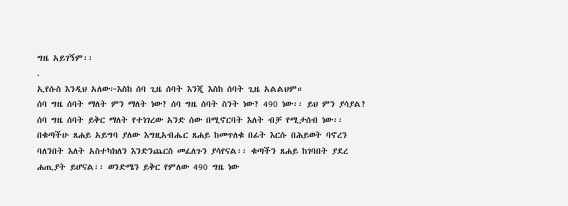ግዜ አይገኝም፡፡
.
ኢየሱስ እንዲህ አለው፦እስከ ሰባ ጊዜ ሰባት እንጂ እስከ ሰባት ጊዜ አልልህም።
ሰባ ግዜ ሰባት ማለት ምን ማለት ነው? ሰባ ግዜ ሰባት ስንት ነው? 490 ነው፡፡ ይህ ምን ያሳያል?
ሰባ ግዜ ሰባት ይቅር ማለት የተነገረው አንድ ሰው በሚኖርባት እለት ብቻ የሚታሰብ ነው፡፡ በቁጣችሁ ጸሐይ አይግባ ያለው እግዚአብሔር ጸሐይ ከመጥለቁ በፊት እርሱ በሕይወት ባኖረን ባለንበት እለት አስተካክለን እንድንጨርስ መፈለጉን ያሳየናል፡፡ ቁጣችን ጸሐይ ከገባበት ያደረ ሐጢያት ይሆናል፡፡ ወንድሜን ይቅር የምለው 490 ግዜ ነው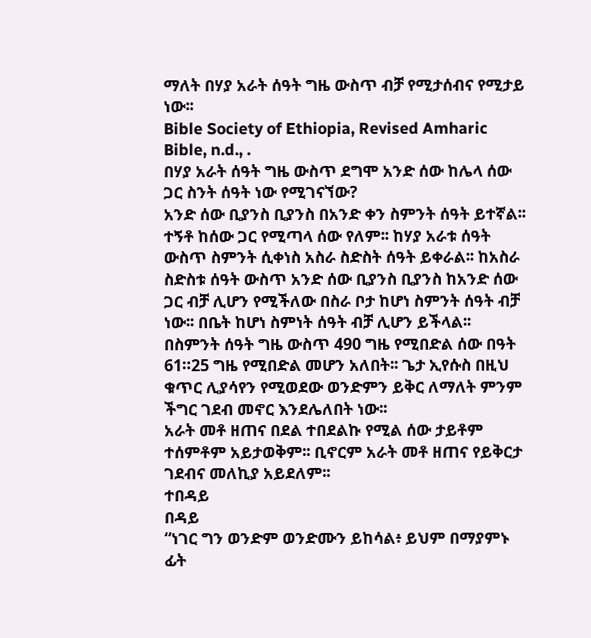ማለት በሃያ አራት ሰዓት ግዜ ውስጥ ብቻ የሚታሰብና የሚታይ ነው፡፡
Bible Society of Ethiopia, Revised Amharic Bible, n.d., .
በሃያ አራት ሰዓት ግዜ ውስጥ ደግሞ አንድ ሰው ከሌላ ሰው ጋር ስንት ሰዓት ነው የሚገናኘው?
አንድ ሰው ቢያንስ ቢያንስ በአንድ ቀን ስምንት ሰዓት ይተኛል፡፡ ተኝቶ ከሰው ጋር የሚጣላ ሰው የለም፡፡ ከሃያ አራቱ ሰዓት ውስጥ ስምንት ሲቀነስ አስራ ስድስት ሰዓት ይቀራል፡፡ ከአስራ ስድስቱ ሰዓት ውስጥ አንድ ሰው ቢያንስ ቢያንስ ከአንድ ሰው ጋር ብቻ ሊሆን የሚችለው በስራ ቦታ ከሆነ ስምንት ሰዓት ብቻ ነው፡፡ በቤት ከሆነ ስምነት ሰዓት ብቻ ሊሆን ይችላል፡፡ በስምንት ሰዓት ግዜ ውስጥ 490 ግዜ የሚበድል ሰው በዓት 61።25 ግዜ የሚበድል መሆን አለበት፡፡ ጌታ ኢየሱስ በዚህ ቁጥር ሊያሳየን የሚወደው ወንድምን ይቅር ለማለት ምንም ችግር ገደብ መኖር እንደሌለበት ነው፡፡
አራት መቶ ዘጠና በደል ተበደልኩ የሚል ሰው ታይቶም ተሰምቶም አይታወቅም፡፡ ቢኖርም አራት መቶ ዘጠና የይቅርታ ገደብና መለኪያ አይደለም፡፡
ተበዳይ
በዳይ
“ነገር ግን ወንድም ወንድሙን ይከሳል፥ ይህም በማያምኑ ፊት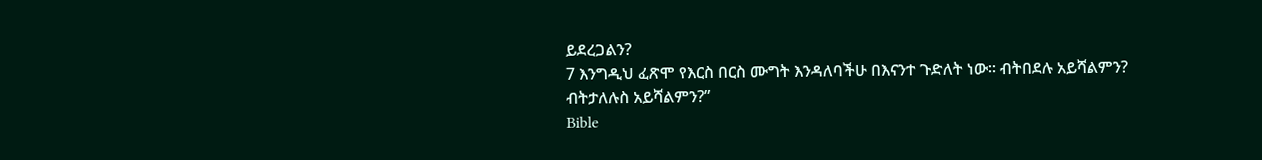ይደረጋልን?
7 እንግዲህ ፈጽሞ የእርስ በርስ ሙግት እንዳለባችሁ በእናንተ ጉድለት ነው። ብትበደሉ አይሻልምን?
ብትታለሉስ አይሻልምን?”
Bible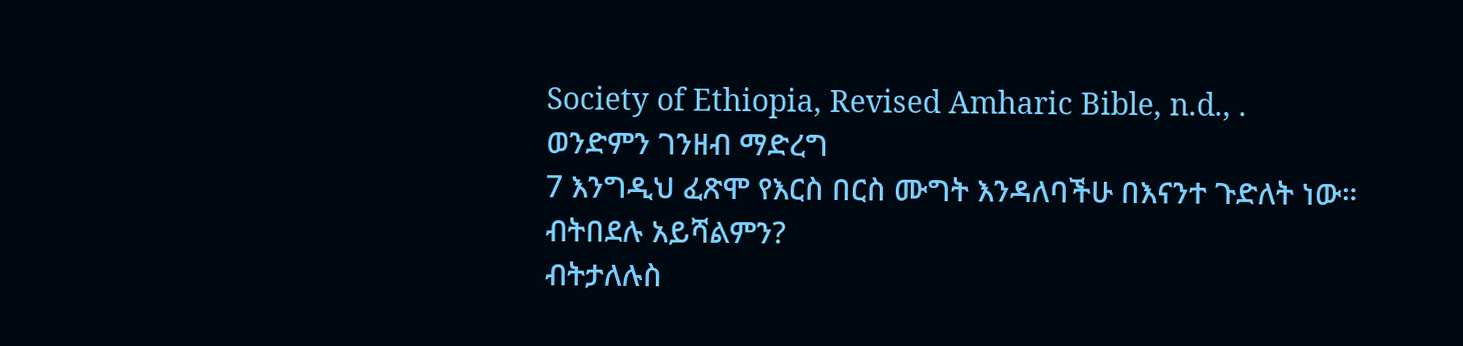Society of Ethiopia, Revised Amharic Bible, n.d., .
ወንድምን ገንዘብ ማድረግ
7 እንግዲህ ፈጽሞ የእርስ በርስ ሙግት እንዳለባችሁ በእናንተ ጉድለት ነው። ብትበደሉ አይሻልምን?
ብትታለሉስ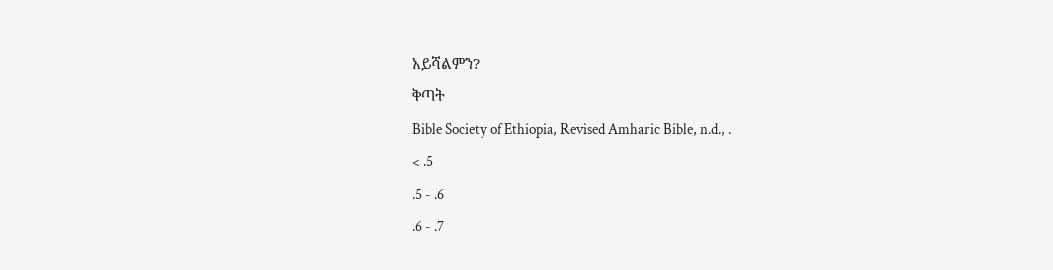አይሻልምን?
ቅጣት
Bible Society of Ethiopia, Revised Amharic Bible, n.d., .
< .5
.5 - .6
.6 - .7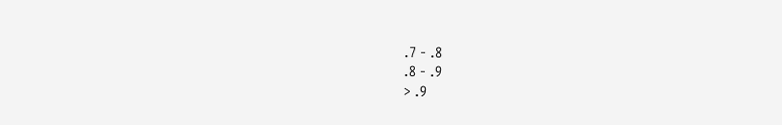.7 - .8
.8 - .9
> .9